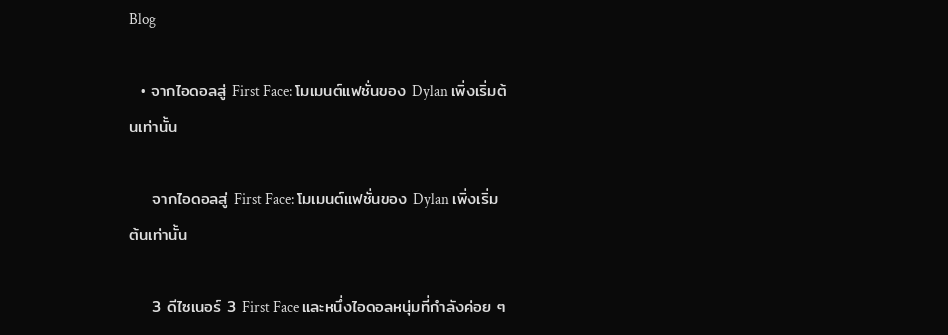Blog

  • จากไอดอลสู่ First Face: โมเมนต์แฟชั่นของ Dylan เพิ่งเริ่มต้นเท่านั้น

    จากไอดอลสู่ First Face: โมเมนต์แฟชั่นของ Dylan เพิ่งเริ่มต้นเท่านั้น

    3 ดีไซเนอร์ 3 First Face และหนึ่งไอดอลหนุ่มที่กำลังค่อย ๆ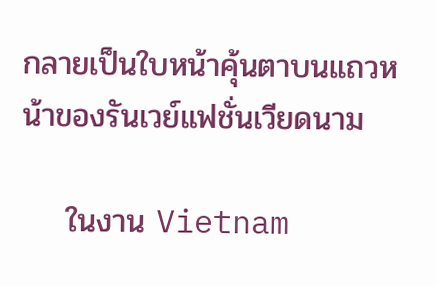กลายเป็นใบหน้าคุ้นตาบนแถวหน้าของรันเวย์แฟชั่นเวียดนาม

    ในงาน Vietnam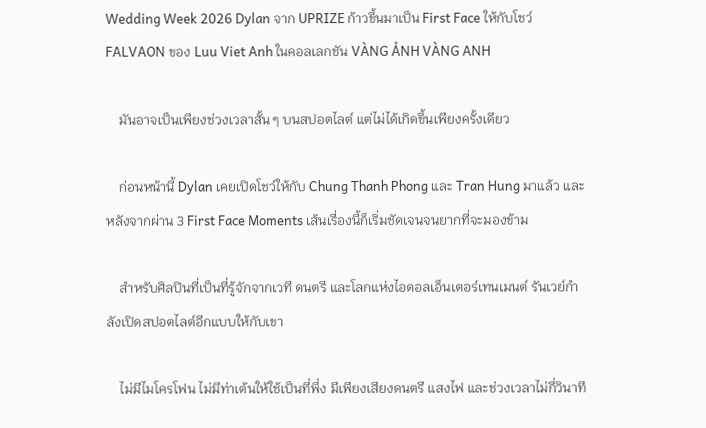Wedding Week 2026 Dylan จาก UPRIZE ก้าวขึ้นมาเป็น First Face ให้กับโชว์ FALVAON ของ Luu Viet Anh ในคอลเลกชัน VÀNG ẢNH VÀNG ANH

    มันอาจเป็นเพียงช่วงเวลาสั้น ๆ บนสปอตไลต์ แต่ไม่ได้เกิดขึ้นเพียงครั้งเดียว

    ก่อนหน้านี้ Dylan เคยเปิดโชว์ให้กับ Chung Thanh Phong และ Tran Hung มาแล้ว และหลังจากผ่าน 3 First Face Moments เส้นเรื่องนี้ก็เริ่มชัดเจนจนยากที่จะมองข้าม

    สำหรับศิลปินที่เป็นที่รู้จักจากเวที ดนตรี และโลกแห่งไอดอลเอ็นเตอร์เทนเมนต์ รันเวย์กำลังเปิดสปอตไลต์อีกแบบให้กับเขา

    ไม่มีไมโครโฟน ไม่มีท่าเต้นให้ใช้เป็นที่พึ่ง มีเพียงเสียงดนตรี แสงไฟ และช่วงเวลาไม่กี่วินาที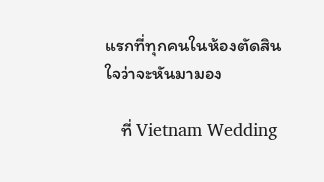แรกที่ทุกคนในห้องตัดสินใจว่าจะหันมามอง

    ที่ Vietnam Wedding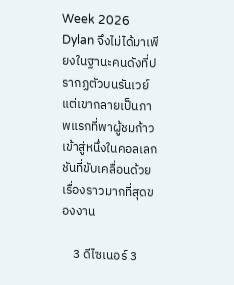Week 2026 Dylan จึงไม่ได้มาเพียงในฐานะคนดังที่ปรากฏตัวบนรันเวย์ แต่เขากลายเป็นภาพแรกที่พาผู้ชมก้าวเข้าสู่หนึ่งในคอลเลกชันที่ขับเคลื่อนด้วยเรื่องราวมากที่สุดของงาน

    3 ดีไซเนอร์ 3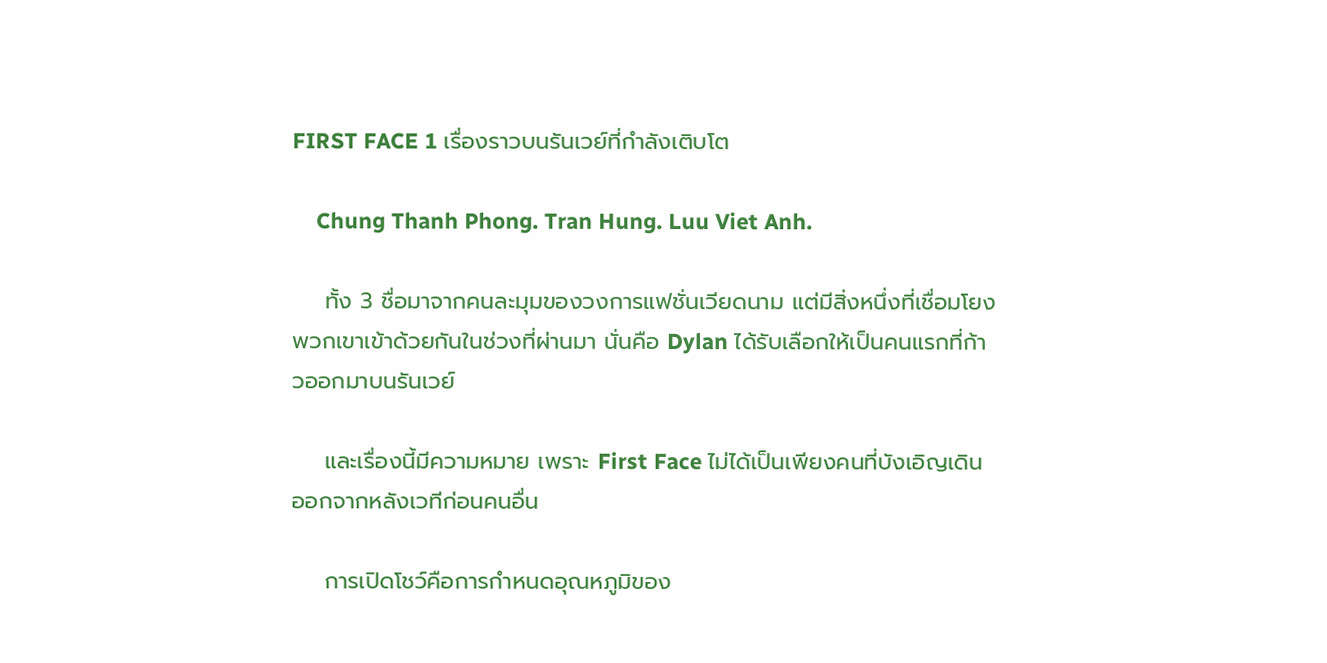FIRST FACE 1 เรื่องราวบนรันเวย์ที่กำลังเติบโต

    Chung Thanh Phong. Tran Hung. Luu Viet Anh.

    ทั้ง 3 ชื่อมาจากคนละมุมของวงการแฟชั่นเวียดนาม แต่มีสิ่งหนึ่งที่เชื่อมโยงพวกเขาเข้าด้วยกันในช่วงที่ผ่านมา นั่นคือ Dylan ได้รับเลือกให้เป็นคนแรกที่ก้าวออกมาบนรันเวย์

    และเรื่องนี้มีความหมาย เพราะ First Face ไม่ได้เป็นเพียงคนที่บังเอิญเดินออกจากหลังเวทีก่อนคนอื่น

    การเปิดโชว์คือการกำหนดอุณหภูมิของ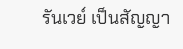รันเวย์ เป็นสัญญา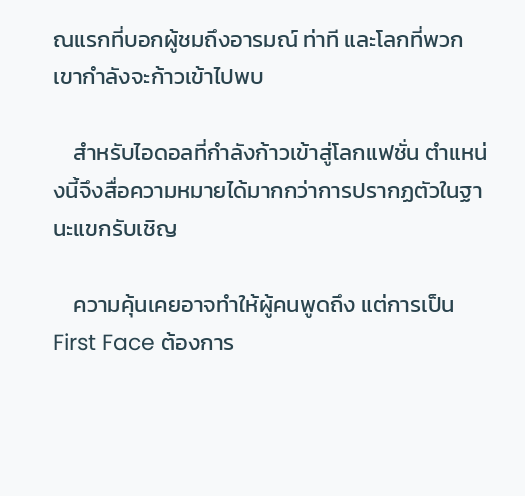ณแรกที่บอกผู้ชมถึงอารมณ์ ท่าที และโลกที่พวกเขากำลังจะก้าวเข้าไปพบ

    สำหรับไอดอลที่กำลังก้าวเข้าสู่โลกแฟชั่น ตำแหน่งนี้จึงสื่อความหมายได้มากกว่าการปรากฏตัวในฐานะแขกรับเชิญ

    ความคุ้นเคยอาจทำให้ผู้คนพูดถึง แต่การเป็น First Face ต้องการ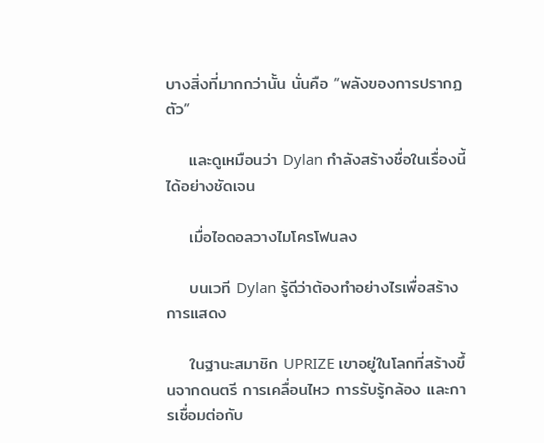บางสิ่งที่มากกว่านั้น นั่นคือ “พลังของการปรากฏตัว”

    และดูเหมือนว่า Dylan กำลังสร้างชื่อในเรื่องนี้ได้อย่างชัดเจน

    เมื่อไอดอลวางไมโครโฟนลง

    บนเวที Dylan รู้ดีว่าต้องทำอย่างไรเพื่อสร้างการแสดง

    ในฐานะสมาชิก UPRIZE เขาอยู่ในโลกที่สร้างขึ้นจากดนตรี การเคลื่อนไหว การรับรู้กล้อง และการเชื่อมต่อกับ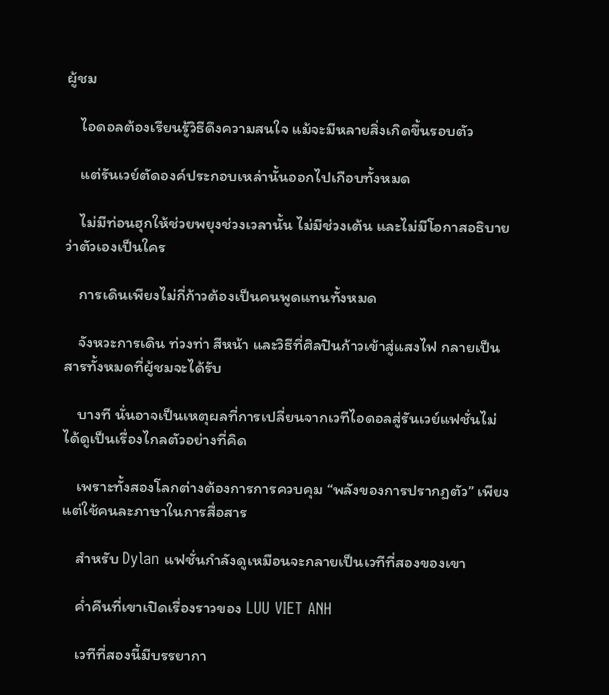ผู้ชม

    ไอดอลต้องเรียนรู้วิธีดึงความสนใจ แม้จะมีหลายสิ่งเกิดขึ้นรอบตัว

    แต่รันเวย์ตัดองค์ประกอบเหล่านั้นออกไปเกือบทั้งหมด

    ไม่มีท่อนฮุกให้ช่วยพยุงช่วงเวลานั้น ไม่มีช่วงเต้น และไม่มีโอกาสอธิบายว่าตัวเองเป็นใคร

    การเดินเพียงไม่กี่ก้าวต้องเป็นคนพูดแทนทั้งหมด

    จังหวะการเดิน ท่วงท่า สีหน้า และวิธีที่ศิลปินก้าวเข้าสู่แสงไฟ กลายเป็นสารทั้งหมดที่ผู้ชมจะได้รับ

    บางที นั่นอาจเป็นเหตุผลที่การเปลี่ยนจากเวทีไอดอลสู่รันเวย์แฟชั่นไม่ได้ดูเป็นเรื่องไกลตัวอย่างที่คิด

    เพราะทั้งสองโลกต่างต้องการการควบคุม “พลังของการปรากฏตัว” เพียงแต่ใช้คนละภาษาในการสื่อสาร

    สำหรับ Dylan แฟชั่นกำลังดูเหมือนจะกลายเป็นเวทีที่สองของเขา

    ค่ำคืนที่เขาเปิดเรื่องราวของ LUU VIET ANH

    เวทีที่สองนี้มีบรรยากา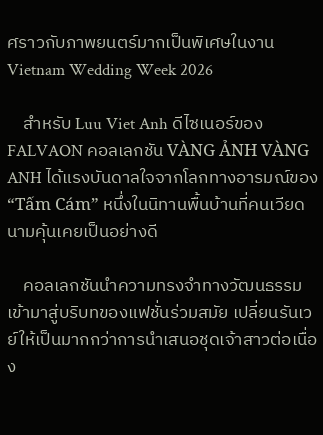ศราวกับภาพยนตร์มากเป็นพิเศษในงาน Vietnam Wedding Week 2026

    สำหรับ Luu Viet Anh ดีไซเนอร์ของ FALVAON คอลเลกชัน VÀNG ẢNH VÀNG ANH ได้แรงบันดาลใจจากโลกทางอารมณ์ของ “Tấm Cám” หนึ่งในนิทานพื้นบ้านที่คนเวียดนามคุ้นเคยเป็นอย่างดี

    คอลเลกชันนำความทรงจำทางวัฒนธรรมเข้ามาสู่บริบทของแฟชั่นร่วมสมัย เปลี่ยนรันเวย์ให้เป็นมากกว่าการนำเสนอชุดเจ้าสาวต่อเนื่อง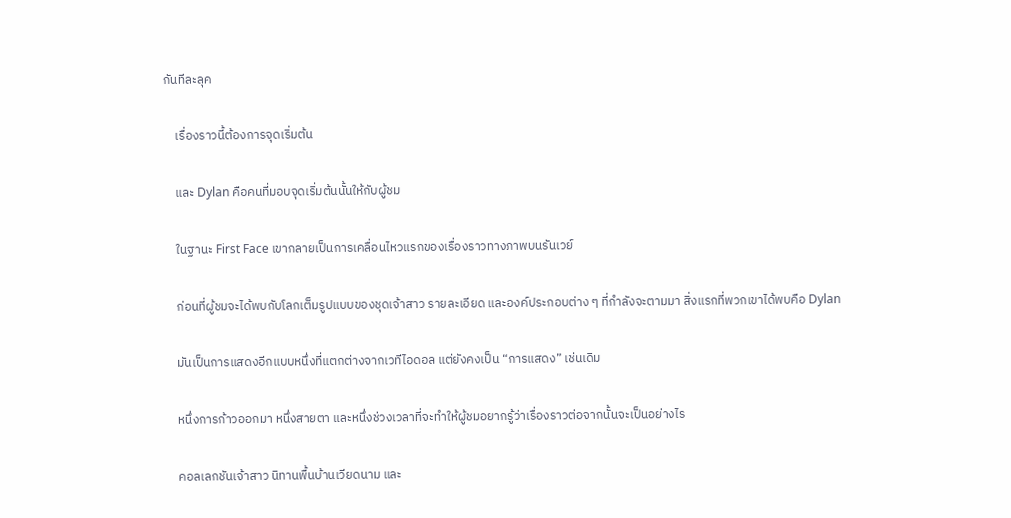กันทีละลุค

    เรื่องราวนี้ต้องการจุดเริ่มต้น

    และ Dylan คือคนที่มอบจุดเริ่มต้นนั้นให้กับผู้ชม

    ในฐานะ First Face เขากลายเป็นการเคลื่อนไหวแรกของเรื่องราวทางภาพบนรันเวย์

    ก่อนที่ผู้ชมจะได้พบกับโลกเต็มรูปแบบของชุดเจ้าสาว รายละเอียด และองค์ประกอบต่าง ๆ ที่กำลังจะตามมา สิ่งแรกที่พวกเขาได้พบคือ Dylan

    มันเป็นการแสดงอีกแบบหนึ่งที่แตกต่างจากเวทีไอดอล แต่ยังคงเป็น “การแสดง” เช่นเดิม

    หนึ่งการก้าวออกมา หนึ่งสายตา และหนึ่งช่วงเวลาที่จะทำให้ผู้ชมอยากรู้ว่าเรื่องราวต่อจากนั้นจะเป็นอย่างไร

    คอลเลกชันเจ้าสาว นิทานพื้นบ้านเวียดนาม และ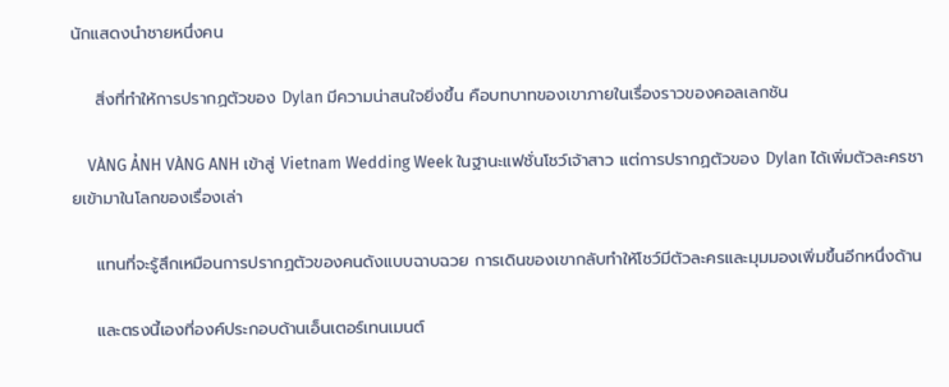นักแสดงนำชายหนึ่งคน

    สิ่งที่ทำให้การปรากฏตัวของ Dylan มีความน่าสนใจยิ่งขึ้น คือบทบาทของเขาภายในเรื่องราวของคอลเลกชัน

    VÀNG ẢNH VÀNG ANH เข้าสู่ Vietnam Wedding Week ในฐานะแฟชั่นโชว์เจ้าสาว แต่การปรากฏตัวของ Dylan ได้เพิ่มตัวละครชายเข้ามาในโลกของเรื่องเล่า

    แทนที่จะรู้สึกเหมือนการปรากฏตัวของคนดังแบบฉาบฉวย การเดินของเขากลับทำให้โชว์มีตัวละครและมุมมองเพิ่มขึ้นอีกหนึ่งด้าน

    และตรงนี้เองที่องค์ประกอบด้านเอ็นเตอร์เทนเมนต์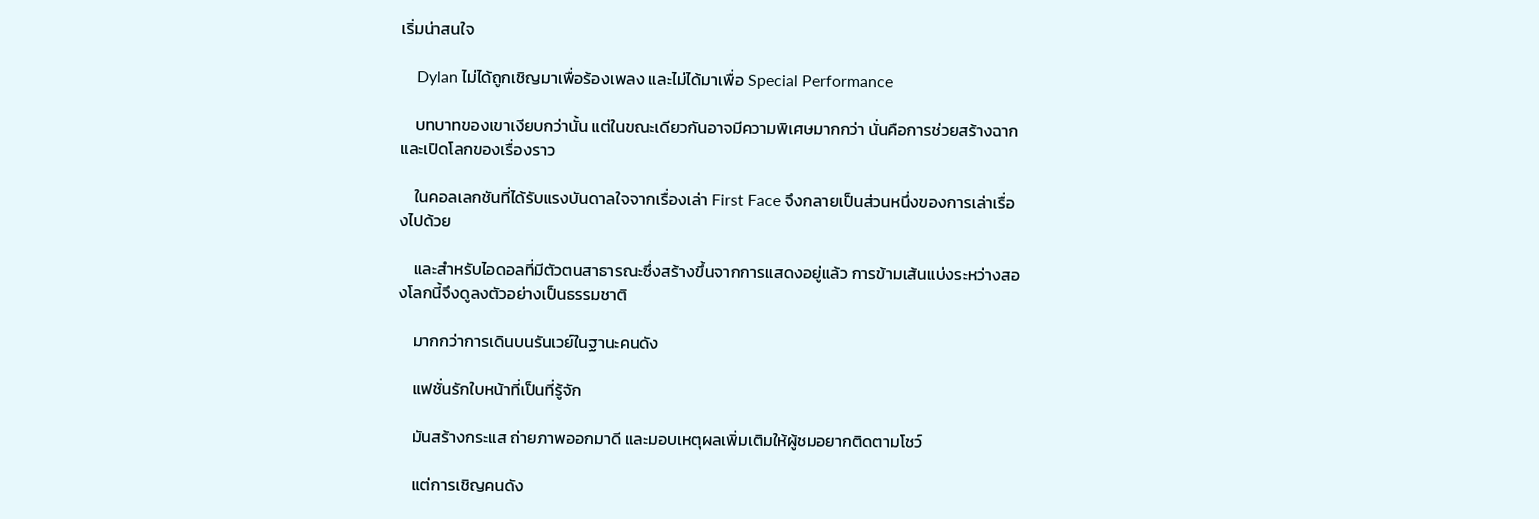เริ่มน่าสนใจ

    Dylan ไม่ได้ถูกเชิญมาเพื่อร้องเพลง และไม่ได้มาเพื่อ Special Performance

    บทบาทของเขาเงียบกว่านั้น แต่ในขณะเดียวกันอาจมีความพิเศษมากกว่า นั่นคือการช่วยสร้างฉากและเปิดโลกของเรื่องราว

    ในคอลเลกชันที่ได้รับแรงบันดาลใจจากเรื่องเล่า First Face จึงกลายเป็นส่วนหนึ่งของการเล่าเรื่องไปด้วย

    และสำหรับไอดอลที่มีตัวตนสาธารณะซึ่งสร้างขึ้นจากการแสดงอยู่แล้ว การข้ามเส้นแบ่งระหว่างสองโลกนี้จึงดูลงตัวอย่างเป็นธรรมชาติ

    มากกว่าการเดินบนรันเวย์ในฐานะคนดัง

    แฟชั่นรักใบหน้าที่เป็นที่รู้จัก

    มันสร้างกระแส ถ่ายภาพออกมาดี และมอบเหตุผลเพิ่มเติมให้ผู้ชมอยากติดตามโชว์

    แต่การเชิญคนดัง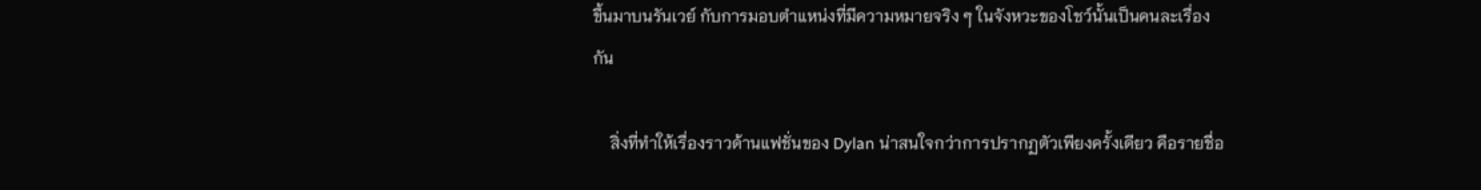ขึ้นมาบนรันเวย์ กับการมอบตำแหน่งที่มีความหมายจริง ๆ ในจังหวะของโชว์นั้นเป็นคนละเรื่องกัน

    สิ่งที่ทำให้เรื่องราวด้านแฟชั่นของ Dylan น่าสนใจกว่าการปรากฏตัวเพียงครั้งเดียว คือรายชื่อ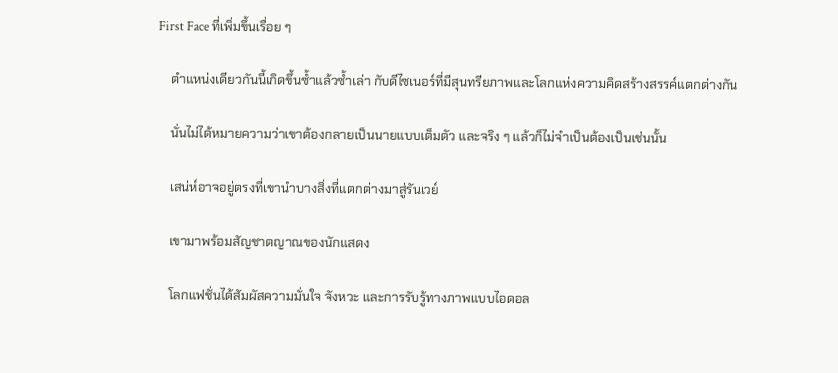First Face ที่เพิ่มขึ้นเรื่อย ๆ

    ตำแหน่งเดียวกันนี้เกิดขึ้นซ้ำแล้วซ้ำเล่า กับดีไซเนอร์ที่มีสุนทรียภาพและโลกแห่งความคิดสร้างสรรค์แตกต่างกัน

    นั่นไม่ได้หมายความว่าเขาต้องกลายเป็นนายแบบเต็มตัว และจริง ๆ แล้วก็ไม่จำเป็นต้องเป็นเช่นนั้น

    เสน่ห์อาจอยู่ตรงที่เขานำบางสิ่งที่แตกต่างมาสู่รันเวย์

    เขามาพร้อมสัญชาตญาณของนักแสดง

    โลกแฟชั่นได้สัมผัสความมั่นใจ จังหวะ และการรับรู้ทางภาพแบบไอดอล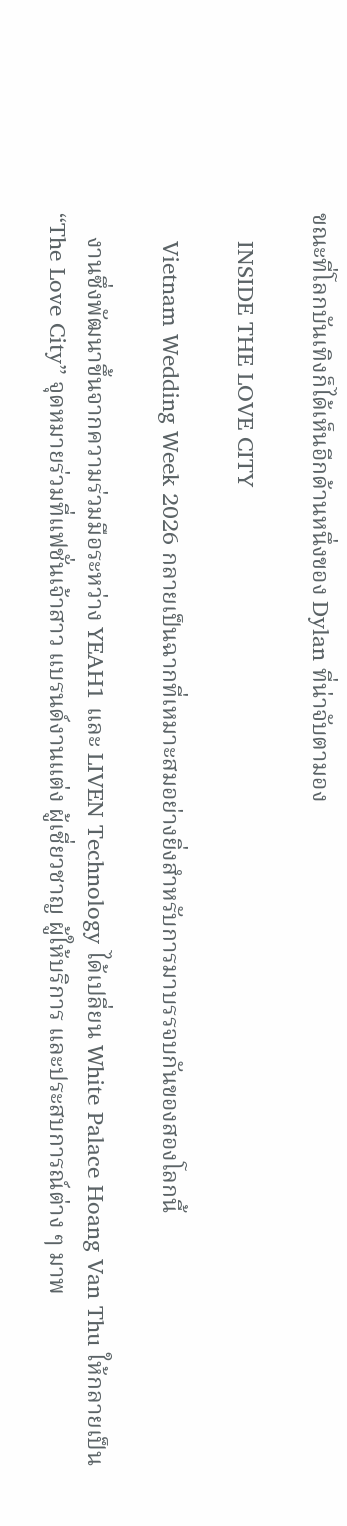ขณะที่โลกบันเทิงก็ได้เห็นอีกด้านหนึ่งของ Dylan ที่น่าจับตามอง

    INSIDE THE LOVE CITY

    Vietnam Wedding Week 2026 กลายเป็นฉากที่เหมาะสมอย่างยิ่งสำหรับการมาบรรจบกันของสองโลกนี้

    งานซึ่งพัฒนาขึ้นจากความร่วมมือระหว่าง YEAH1 และ LIVEN Technology ได้เปลี่ยน White Palace Hoang Van Thu ให้กลายเป็น “The Love City” จุดหมายร่วมที่แฟชั่นเจ้าสาว แบรนด์งานแต่ง ผู้เชี่ยวชาญ ผู้ให้บริการ และประสบการณ์ต่าง ๆ มาพ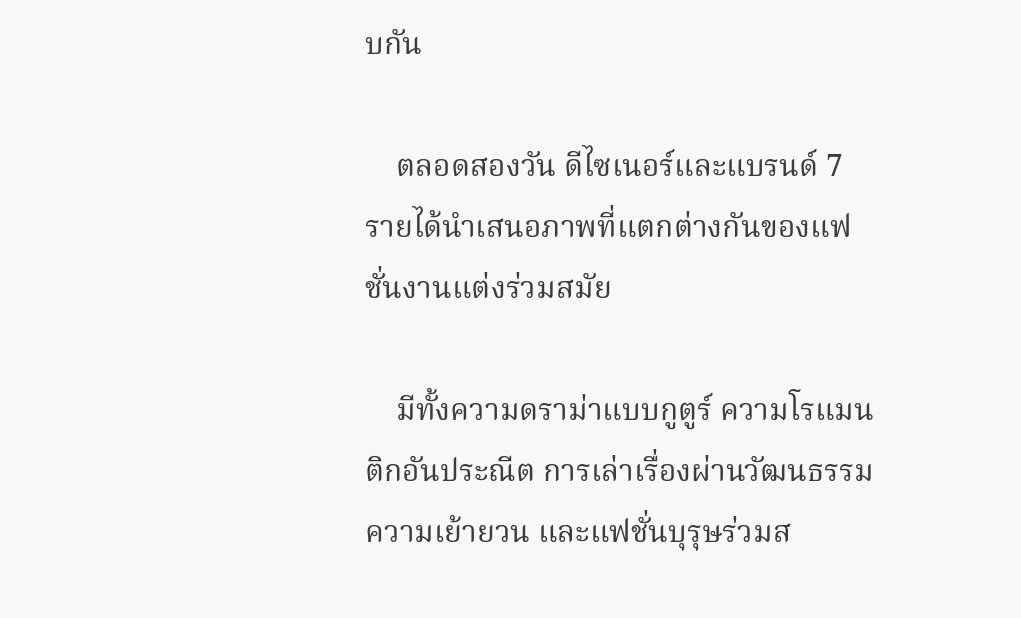บกัน

    ตลอดสองวัน ดีไซเนอร์และแบรนด์ 7 รายได้นำเสนอภาพที่แตกต่างกันของแฟชั่นงานแต่งร่วมสมัย

    มีทั้งความดราม่าแบบกูตูร์ ความโรแมนติกอันประณีต การเล่าเรื่องผ่านวัฒนธรรม ความเย้ายวน และแฟชั่นบุรุษร่วมส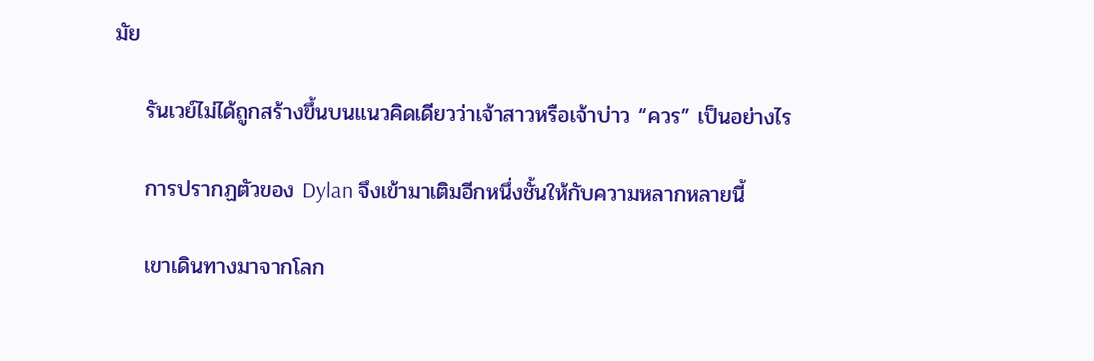มัย

    รันเวย์ไม่ได้ถูกสร้างขึ้นบนแนวคิดเดียวว่าเจ้าสาวหรือเจ้าบ่าว “ควร” เป็นอย่างไร

    การปรากฏตัวของ Dylan จึงเข้ามาเติมอีกหนึ่งชั้นให้กับความหลากหลายนี้

    เขาเดินทางมาจากโลก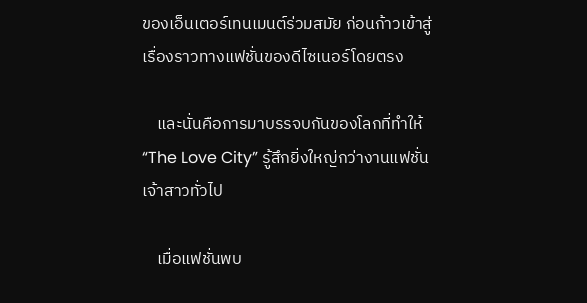ของเอ็นเตอร์เทนเมนต์ร่วมสมัย ก่อนก้าวเข้าสู่เรื่องราวทางแฟชั่นของดีไซเนอร์โดยตรง

    และนั่นคือการมาบรรจบกันของโลกที่ทำให้ “The Love City” รู้สึกยิ่งใหญ่กว่างานแฟชั่นเจ้าสาวทั่วไป

    เมื่อแฟชั่นพบ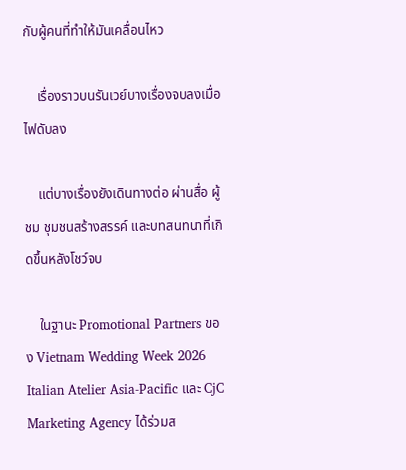กับผู้คนที่ทำให้มันเคลื่อนไหว

    เรื่องราวบนรันเวย์บางเรื่องจบลงเมื่อไฟดับลง

    แต่บางเรื่องยังเดินทางต่อ ผ่านสื่อ ผู้ชม ชุมชนสร้างสรรค์ และบทสนทนาที่เกิดขึ้นหลังโชว์จบ

    ในฐานะ Promotional Partners ของ Vietnam Wedding Week 2026 Italian Atelier Asia-Pacific และ CjC Marketing Agency ได้ร่วมส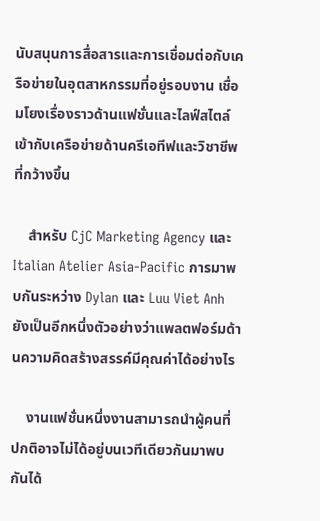นับสนุนการสื่อสารและการเชื่อมต่อกับเครือข่ายในอุตสาหกรรมที่อยู่รอบงาน เชื่อมโยงเรื่องราวด้านแฟชั่นและไลฟ์สไตล์เข้ากับเครือข่ายด้านครีเอทีฟและวิชาชีพที่กว้างขึ้น

    สำหรับ CjC Marketing Agency และ Italian Atelier Asia-Pacific การมาพบกันระหว่าง Dylan และ Luu Viet Anh ยังเป็นอีกหนึ่งตัวอย่างว่าแพลตฟอร์มด้านความคิดสร้างสรรค์มีคุณค่าได้อย่างไร

    งานแฟชั่นหนึ่งงานสามารถนำผู้คนที่ปกติอาจไม่ได้อยู่บนเวทีเดียวกันมาพบกันได้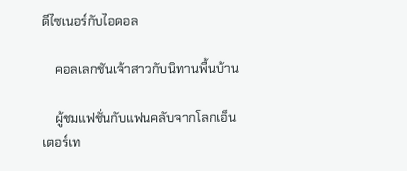ดีไซเนอร์กับไอดอล

    คอลเลกชันเจ้าสาวกับนิทานพื้นบ้าน

    ผู้ชมแฟชั่นกับแฟนคลับจากโลกเอ็นเตอร์เท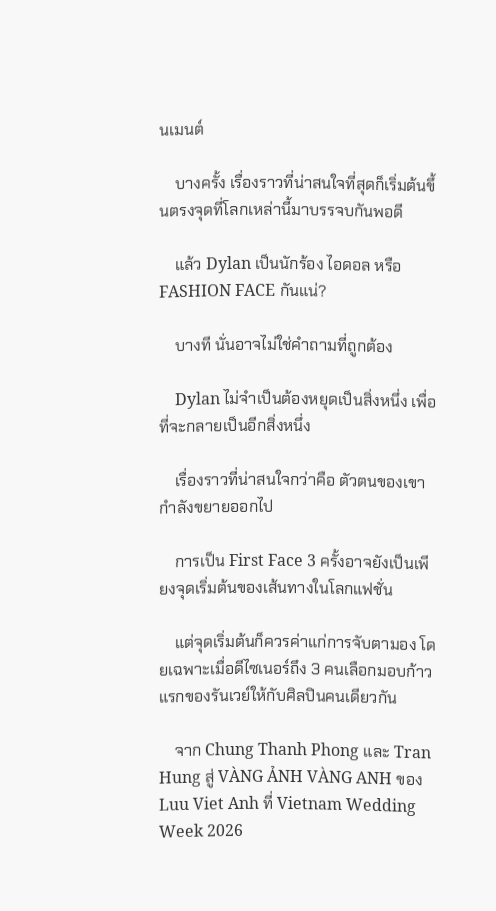นเมนต์

    บางครั้ง เรื่องราวที่น่าสนใจที่สุดก็เริ่มต้นขึ้นตรงจุดที่โลกเหล่านี้มาบรรจบกันพอดี

    แล้ว Dylan เป็นนักร้อง ไอดอล หรือ FASHION FACE กันแน่?

    บางที นั่นอาจไม่ใช่คำถามที่ถูกต้อง

    Dylan ไม่จำเป็นต้องหยุดเป็นสิ่งหนึ่ง เพื่อที่จะกลายเป็นอีกสิ่งหนึ่ง

    เรื่องราวที่น่าสนใจกว่าคือ ตัวตนของเขากำลังขยายออกไป

    การเป็น First Face 3 ครั้งอาจยังเป็นเพียงจุดเริ่มต้นของเส้นทางในโลกแฟชั่น

    แต่จุดเริ่มต้นก็ควรค่าแก่การจับตามอง โดยเฉพาะเมื่อดีไซเนอร์ถึง 3 คนเลือกมอบก้าวแรกของรันเวย์ให้กับศิลปินคนเดียวกัน

    จาก Chung Thanh Phong และ Tran Hung สู่ VÀNG ẢNH VÀNG ANH ของ Luu Viet Anh ที่ Vietnam Wedding Week 2026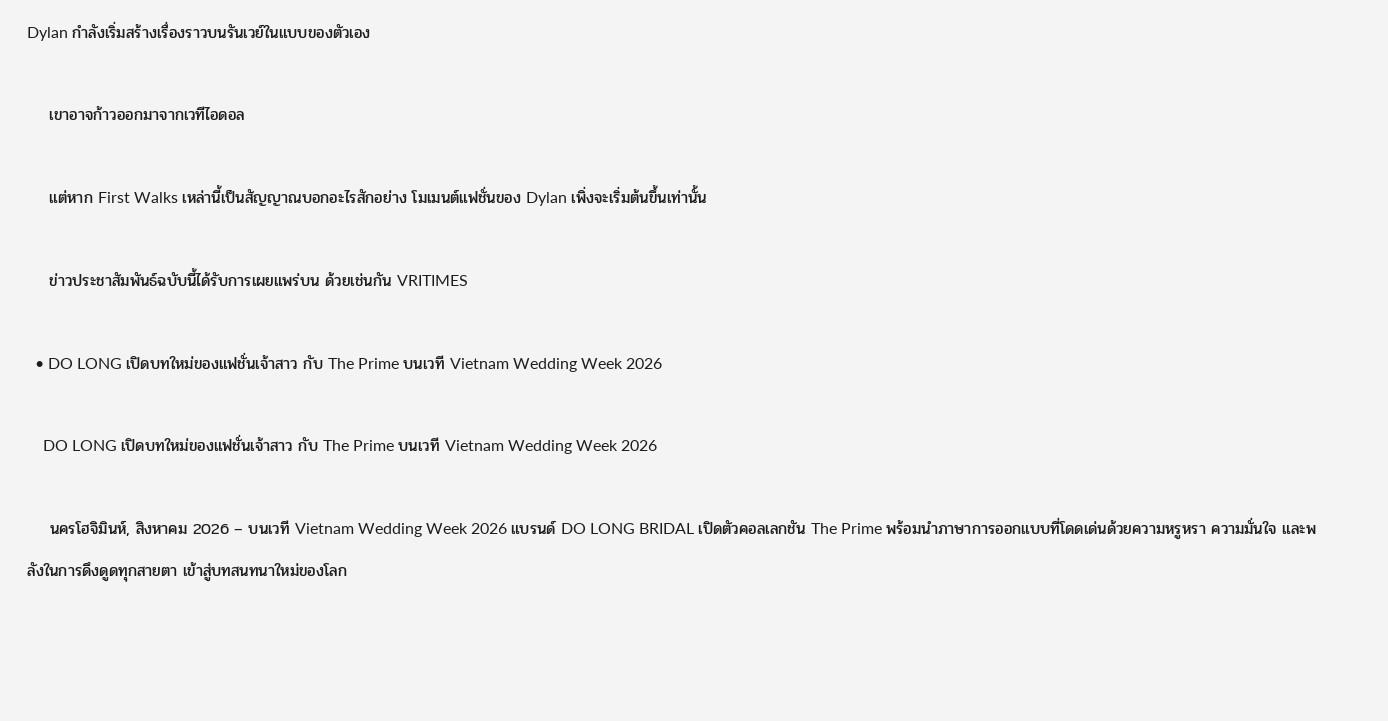Dylan กำลังเริ่มสร้างเรื่องราวบนรันเวย์ในแบบของตัวเอง

    เขาอาจก้าวออกมาจากเวทีไอดอล

    แต่หาก First Walks เหล่านี้เป็นสัญญาณบอกอะไรสักอย่าง โมเมนต์แฟชั่นของ Dylan เพิ่งจะเริ่มต้นขึ้นเท่านั้น

    ข่าวประชาสัมพันธ์ฉบับนี้ได้รับการเผยแพร่บน ด้วยเช่นกัน VRITIMES

  • DO LONG เปิดบทใหม่ของแฟชั่นเจ้าสาว กับ The Prime บนเวที Vietnam Wedding Week 2026

    DO LONG เปิดบทใหม่ของแฟชั่นเจ้าสาว กับ The Prime บนเวที Vietnam Wedding Week 2026

    นครโฮจิมินห์, สิงหาคม 2026 – บนเวที Vietnam Wedding Week 2026 แบรนด์ DO LONG BRIDAL เปิดตัวคอลเลกชัน The Prime พร้อมนำภาษาการออกแบบที่โดดเด่นด้วยความหรูหรา ความมั่นใจ และพลังในการดึงดูดทุกสายตา เข้าสู่บทสนทนาใหม่ของโลก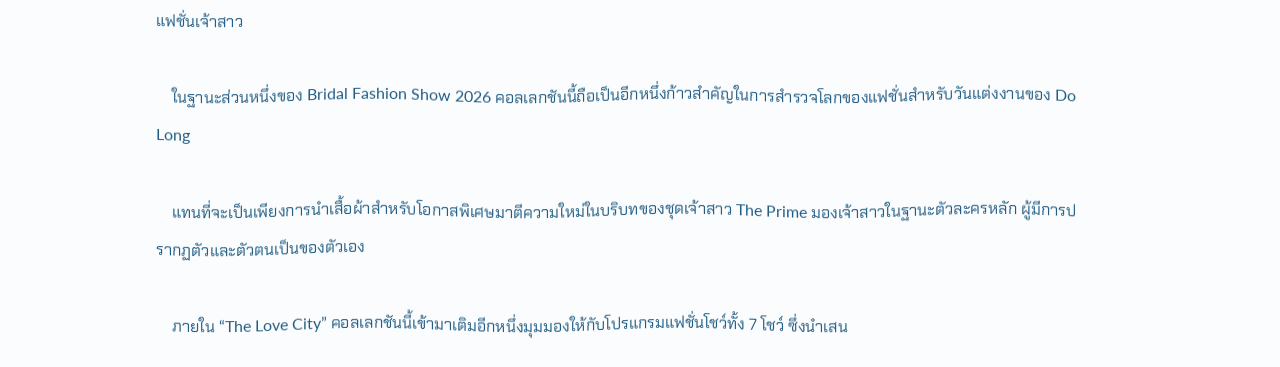แฟชั่นเจ้าสาว

    ในฐานะส่วนหนึ่งของ Bridal Fashion Show 2026 คอลเลกชันนี้ถือเป็นอีกหนึ่งก้าวสำคัญในการสำรวจโลกของแฟชั่นสำหรับวันแต่งงานของ Do Long

    แทนที่จะเป็นเพียงการนำเสื้อผ้าสำหรับโอกาสพิเศษมาตีความใหม่ในบริบทของชุดเจ้าสาว The Prime มองเจ้าสาวในฐานะตัวละครหลัก ผู้มีการปรากฏตัวและตัวตนเป็นของตัวเอง

    ภายใน “The Love City” คอลเลกชันนี้เข้ามาเติมอีกหนึ่งมุมมองให้กับโปรแกรมแฟชั่นโชว์ทั้ง 7 โชว์ ซึ่งนำเสน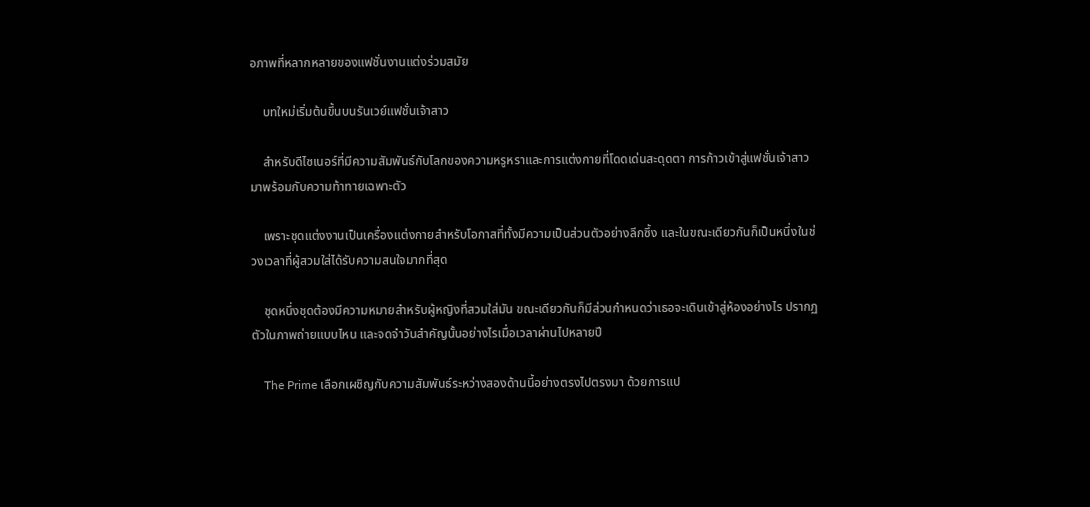อภาพที่หลากหลายของแฟชั่นงานแต่งร่วมสมัย

    บทใหม่เริ่มต้นขึ้นบนรันเวย์แฟชั่นเจ้าสาว

    สำหรับดีไซเนอร์ที่มีความสัมพันธ์กับโลกของความหรูหราและการแต่งกายที่โดดเด่นสะดุดตา การก้าวเข้าสู่แฟชั่นเจ้าสาวมาพร้อมกับความท้าทายเฉพาะตัว

    เพราะชุดแต่งงานเป็นเครื่องแต่งกายสำหรับโอกาสที่ทั้งมีความเป็นส่วนตัวอย่างลึกซึ้ง และในขณะเดียวกันก็เป็นหนึ่งในช่วงเวลาที่ผู้สวมใส่ได้รับความสนใจมากที่สุด

    ชุดหนึ่งชุดต้องมีความหมายสำหรับผู้หญิงที่สวมใส่มัน ขณะเดียวกันก็มีส่วนกำหนดว่าเธอจะเดินเข้าสู่ห้องอย่างไร ปรากฏตัวในภาพถ่ายแบบไหน และจดจำวันสำคัญนั้นอย่างไรเมื่อเวลาผ่านไปหลายปี

    The Prime เลือกเผชิญกับความสัมพันธ์ระหว่างสองด้านนี้อย่างตรงไปตรงมา ด้วยการแป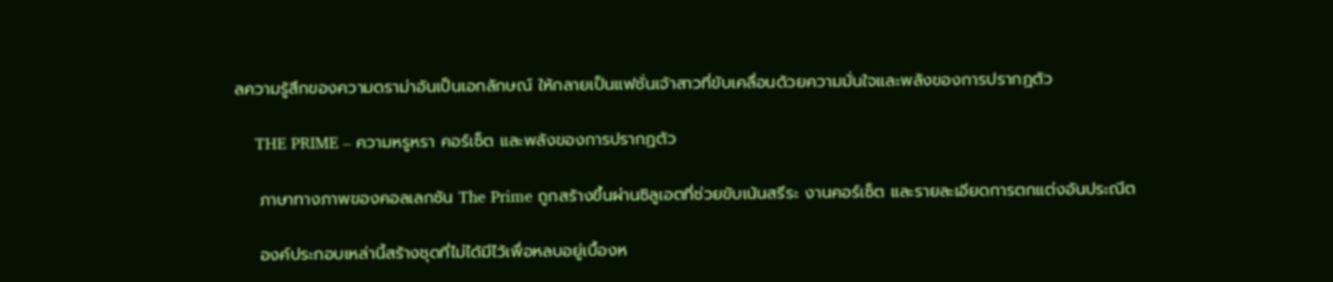ลความรู้สึกของความดราม่าอันเป็นเอกลักษณ์ ให้กลายเป็นแฟชั่นเจ้าสาวที่ขับเคลื่อนด้วยความมั่นใจและพลังของการปรากฏตัว

    THE PRIME – ความหรูหรา คอร์เซ็ต และพลังของการปรากฏตัว

    ภาษาทางภาพของคอลเลกชัน The Prime ถูกสร้างขึ้นผ่านซิลูเอตที่ช่วยขับเน้นสรีระ งานคอร์เซ็ต และรายละเอียดการตกแต่งอันประณีต

    องค์ประกอบเหล่านี้สร้างชุดที่ไม่ได้มีไว้เพื่อหลบอยู่เบื้องห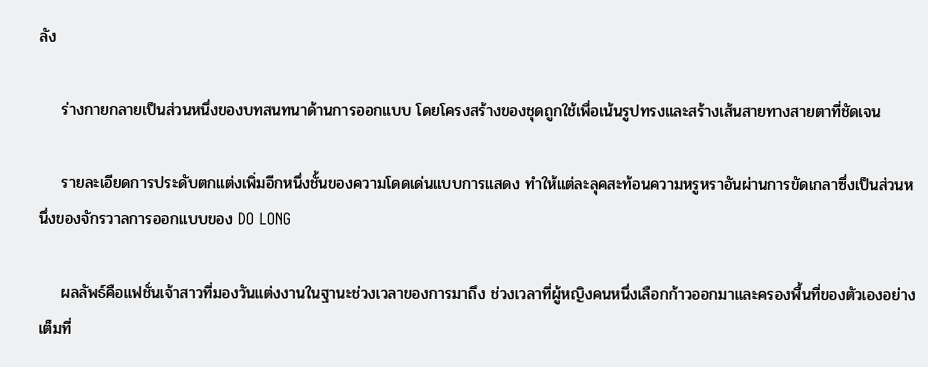ลัง

    ร่างกายกลายเป็นส่วนหนึ่งของบทสนทนาด้านการออกแบบ โดยโครงสร้างของชุดถูกใช้เพื่อเน้นรูปทรงและสร้างเส้นสายทางสายตาที่ชัดเจน

    รายละเอียดการประดับตกแต่งเพิ่มอีกหนึ่งชั้นของความโดดเด่นแบบการแสดง ทำให้แต่ละลุคสะท้อนความหรูหราอันผ่านการขัดเกลาซึ่งเป็นส่วนหนึ่งของจักรวาลการออกแบบของ DO LONG

    ผลลัพธ์คือแฟชั่นเจ้าสาวที่มองวันแต่งงานในฐานะช่วงเวลาของการมาถึง ช่วงเวลาที่ผู้หญิงคนหนึ่งเลือกก้าวออกมาและครองพื้นที่ของตัวเองอย่างเต็มที่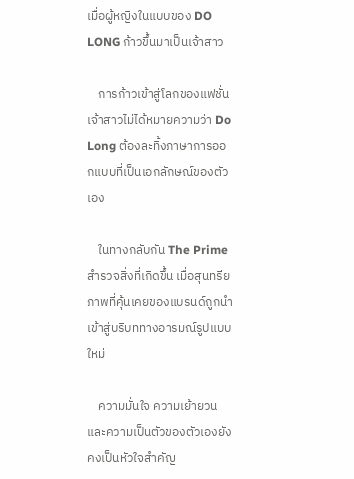เมื่อผู้หญิงในแบบของ DO LONG ก้าวขึ้นมาเป็นเจ้าสาว

    การก้าวเข้าสู่โลกของแฟชั่นเจ้าสาวไม่ได้หมายความว่า Do Long ต้องละทิ้งภาษาการออกแบบที่เป็นเอกลักษณ์ของตัวเอง

    ในทางกลับกัน The Prime สำรวจสิ่งที่เกิดขึ้น เมื่อสุนทรียภาพที่คุ้นเคยของแบรนด์ถูกนำเข้าสู่บริบททางอารมณ์รูปแบบใหม่

    ความมั่นใจ ความเย้ายวน และความเป็นตัวของตัวเองยังคงเป็นหัวใจสำคัญ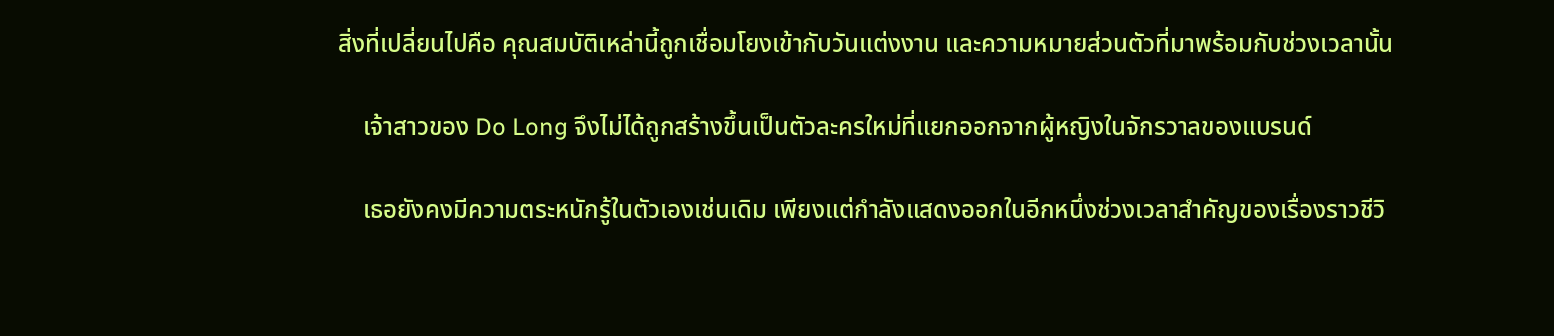สิ่งที่เปลี่ยนไปคือ คุณสมบัติเหล่านี้ถูกเชื่อมโยงเข้ากับวันแต่งงาน และความหมายส่วนตัวที่มาพร้อมกับช่วงเวลานั้น

    เจ้าสาวของ Do Long จึงไม่ได้ถูกสร้างขึ้นเป็นตัวละครใหม่ที่แยกออกจากผู้หญิงในจักรวาลของแบรนด์

    เธอยังคงมีความตระหนักรู้ในตัวเองเช่นเดิม เพียงแต่กำลังแสดงออกในอีกหนึ่งช่วงเวลาสำคัญของเรื่องราวชีวิ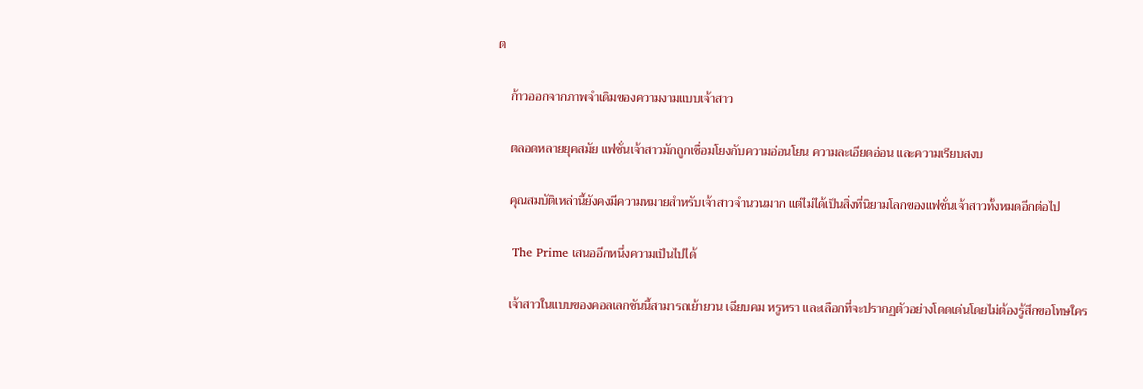ต

    ก้าวออกจากภาพจำเดิมของความงามแบบเจ้าสาว

    ตลอดหลายยุคสมัย แฟชั่นเจ้าสาวมักถูกเชื่อมโยงกับความอ่อนโยน ความละเอียดอ่อน และความเรียบสงบ

    คุณสมบัติเหล่านี้ยังคงมีความหมายสำหรับเจ้าสาวจำนวนมาก แต่ไม่ได้เป็นสิ่งที่นิยามโลกของแฟชั่นเจ้าสาวทั้งหมดอีกต่อไป

    The Prime เสนออีกหนึ่งความเป็นไปได้

    เจ้าสาวในแบบของคอลเลกชันนี้สามารถเย้ายวน เฉียบคม หรูหรา และเลือกที่จะปรากฏตัวอย่างโดดเด่นโดยไม่ต้องรู้สึกขอโทษใคร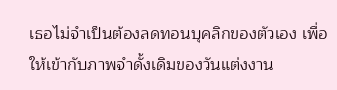เธอไม่จำเป็นต้องลดทอนบุคลิกของตัวเอง เพื่อให้เข้ากับภาพจำดั้งเดิมของวันแต่งงาน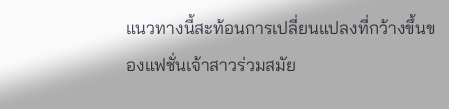แนวทางนี้สะท้อนการเปลี่ยนแปลงที่กว้างขึ้นของแฟชั่นเจ้าสาวร่วมสมัย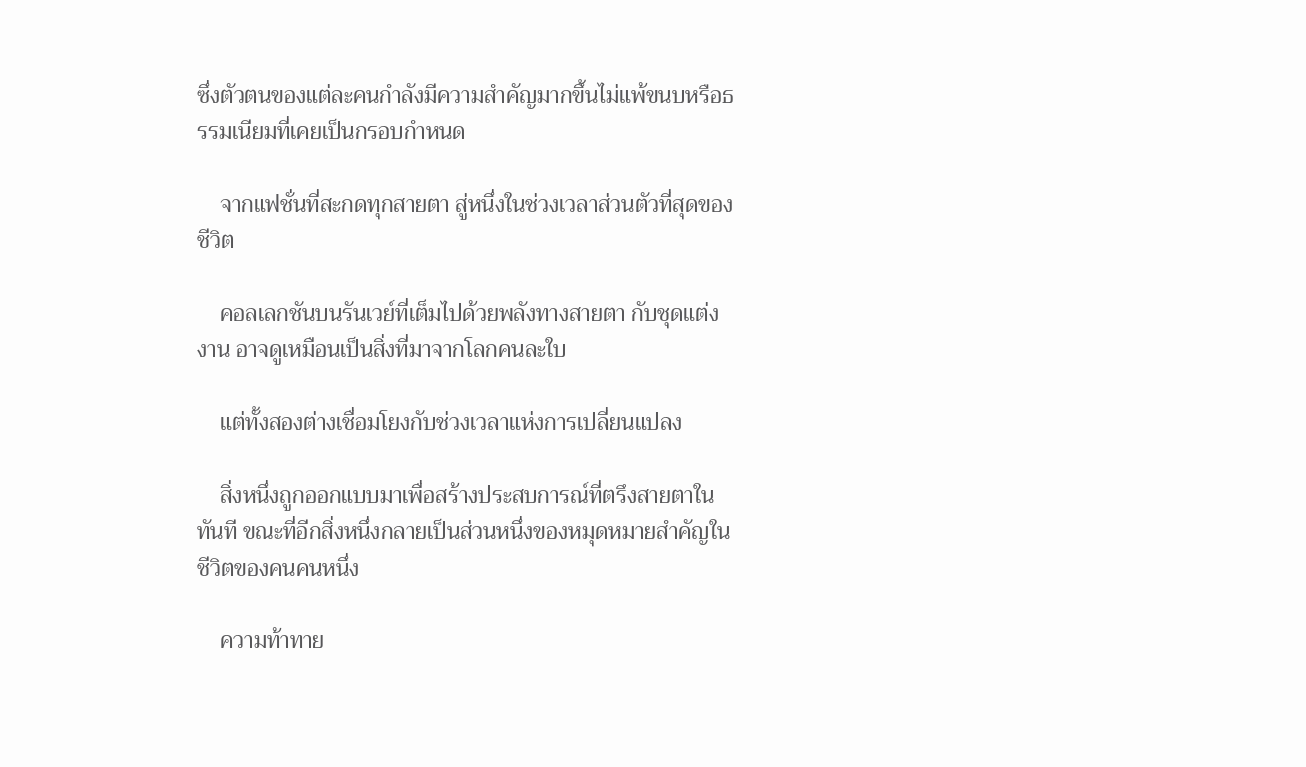ซึ่งตัวตนของแต่ละคนกำลังมีความสำคัญมากขึ้นไม่แพ้ขนบหรือธรรมเนียมที่เคยเป็นกรอบกำหนด

    จากแฟชั่นที่สะกดทุกสายตา สู่หนึ่งในช่วงเวลาส่วนตัวที่สุดของชีวิต

    คอลเลกชันบนรันเวย์ที่เต็มไปด้วยพลังทางสายตา กับชุดแต่งงาน อาจดูเหมือนเป็นสิ่งที่มาจากโลกคนละใบ

    แต่ทั้งสองต่างเชื่อมโยงกับช่วงเวลาแห่งการเปลี่ยนแปลง

    สิ่งหนึ่งถูกออกแบบมาเพื่อสร้างประสบการณ์ที่ตรึงสายตาในทันที ขณะที่อีกสิ่งหนึ่งกลายเป็นส่วนหนึ่งของหมุดหมายสำคัญในชีวิตของคนคนหนึ่ง

    ความท้าทาย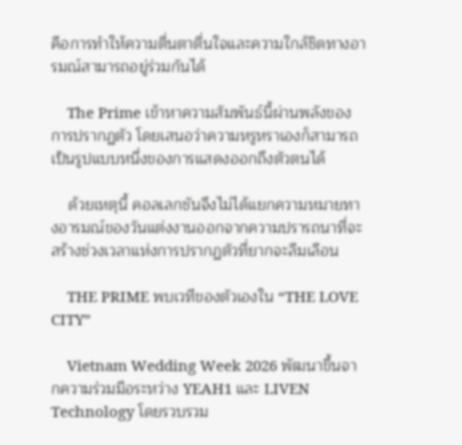คือการทำให้ความตื่นตาตื่นใจและความใกล้ชิดทางอารมณ์สามารถอยู่ร่วมกันได้

    The Prime เข้าหาความสัมพันธ์นี้ผ่านพลังของการปรากฏตัว โดยเสนอว่าความหรูหราเองก็สามารถเป็นรูปแบบหนึ่งของการแสดงออกถึงตัวตนได้

    ด้วยเหตุนี้ คอลเลกชันจึงไม่ได้แยกความหมายทางอารมณ์ของวันแต่งงานออกจากความปรารถนาที่จะสร้างช่วงเวลาแห่งการปรากฏตัวที่ยากจะลืมเลือน

    THE PRIME พบเวทีของตัวเองใน “THE LOVE CITY”

    Vietnam Wedding Week 2026 พัฒนาขึ้นจากความร่วมมือระหว่าง YEAH1 และ LIVEN Technology โดยรวบรวม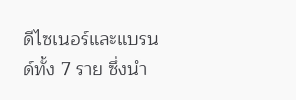ดีไซเนอร์และแบรนด์ทั้ง 7 ราย ซึ่งนำ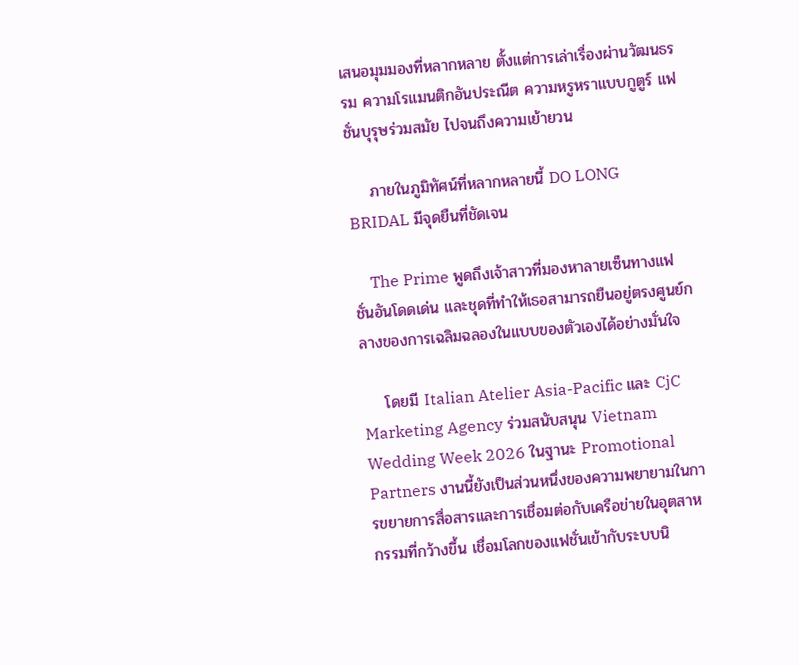เสนอมุมมองที่หลากหลาย ตั้งแต่การเล่าเรื่องผ่านวัฒนธรรม ความโรแมนติกอันประณีต ความหรูหราแบบกูตูร์ แฟชั่นบุรุษร่วมสมัย ไปจนถึงความเย้ายวน

    ภายในภูมิทัศน์ที่หลากหลายนี้ DO LONG BRIDAL มีจุดยืนที่ชัดเจน

    The Prime พูดถึงเจ้าสาวที่มองหาลายเซ็นทางแฟชั่นอันโดดเด่น และชุดที่ทำให้เธอสามารถยืนอยู่ตรงศูนย์กลางของการเฉลิมฉลองในแบบของตัวเองได้อย่างมั่นใจ

    โดยมี Italian Atelier Asia-Pacific และ CjC Marketing Agency ร่วมสนับสนุน Vietnam Wedding Week 2026 ในฐานะ Promotional Partners งานนี้ยังเป็นส่วนหนึ่งของความพยายามในการขยายการสื่อสารและการเชื่อมต่อกับเครือข่ายในอุตสาหกรรมที่กว้างขึ้น เชื่อมโลกของแฟชั่นเข้ากับระบบนิ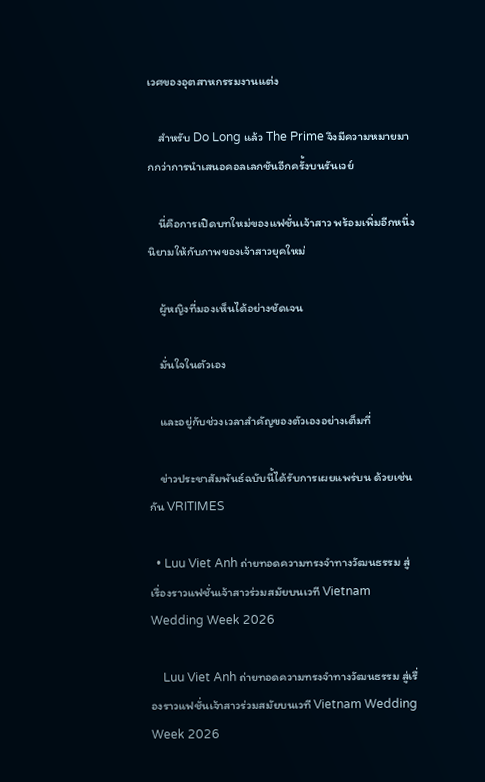เวศของอุตสาหกรรมงานแต่ง

    สำหรับ Do Long แล้ว The Prime จึงมีความหมายมากกว่าการนำเสนอคอลเลกชันอีกครั้งบนรันเวย์

    นี่คือการเปิดบทใหม่ของแฟชั่นเจ้าสาว พร้อมเพิ่มอีกหนึ่งนิยามให้กับภาพของเจ้าสาวยุคใหม่

    ผู้หญิงที่มองเห็นได้อย่างชัดเจน

    มั่นใจในตัวเอง

    และอยู่กับช่วงเวลาสำคัญของตัวเองอย่างเต็มที่

    ข่าวประชาสัมพันธ์ฉบับนี้ได้รับการเผยแพร่บน ด้วยเช่นกัน VRITIMES

  • Luu Viet Anh ถ่ายทอดความทรงจำทางวัฒนธรรม สู่เรื่องราวแฟชั่นเจ้าสาวร่วมสมัยบนเวที Vietnam Wedding Week 2026

    Luu Viet Anh ถ่ายทอดความทรงจำทางวัฒนธรรม สู่เรื่องราวแฟชั่นเจ้าสาวร่วมสมัยบนเวที Vietnam Wedding Week 2026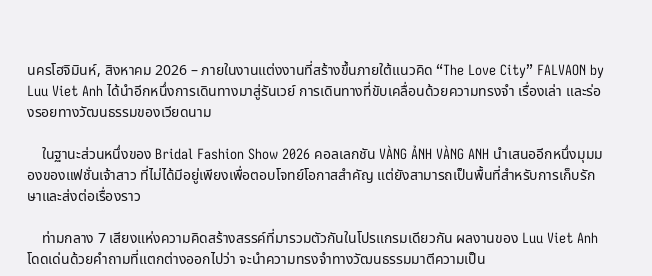นครโฮจิมินห์, สิงหาคม 2026 – ภายในงานแต่งงานที่สร้างขึ้นภายใต้แนวคิด “The Love City” FALVAON by Luu Viet Anh ได้นำอีกหนึ่งการเดินทางมาสู่รันเวย์ การเดินทางที่ขับเคลื่อนด้วยความทรงจำ เรื่องเล่า และร่องรอยทางวัฒนธรรมของเวียดนาม

    ในฐานะส่วนหนึ่งของ Bridal Fashion Show 2026 คอลเลกชัน VÀNG ẢNH VÀNG ANH นำเสนออีกหนึ่งมุมมองของแฟชั่นเจ้าสาว ที่ไม่ได้มีอยู่เพียงเพื่อตอบโจทย์โอกาสสำคัญ แต่ยังสามารถเป็นพื้นที่สำหรับการเก็บรักษาและส่งต่อเรื่องราว

    ท่ามกลาง 7 เสียงแห่งความคิดสร้างสรรค์ที่มารวมตัวกันในโปรแกรมเดียวกัน ผลงานของ Luu Viet Anh โดดเด่นด้วยคำถามที่แตกต่างออกไปว่า จะนำความทรงจำทางวัฒนธรรมมาตีความเป็น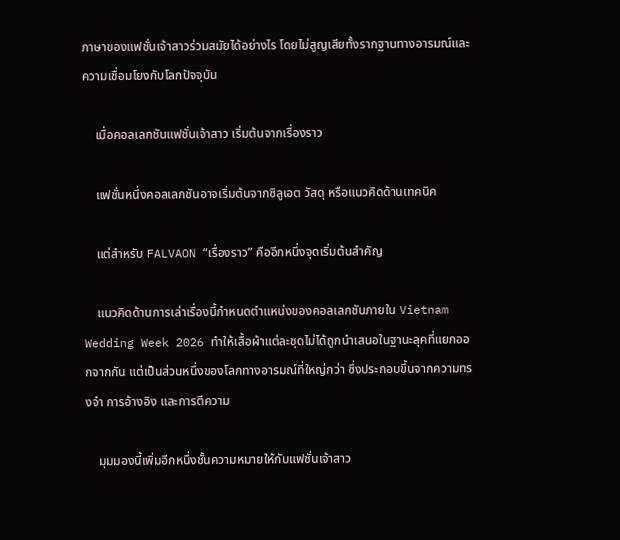ภาษาของแฟชั่นเจ้าสาวร่วมสมัยได้อย่างไร โดยไม่สูญเสียทั้งรากฐานทางอารมณ์และความเชื่อมโยงกับโลกปัจจุบัน

    เมื่อคอลเลกชันแฟชั่นเจ้าสาว เริ่มต้นจากเรื่องราว

    แฟชั่นหนึ่งคอลเลกชันอาจเริ่มต้นจากซิลูเอต วัสดุ หรือแนวคิดด้านเทคนิค

    แต่สำหรับ FALVAON “เรื่องราว” คืออีกหนึ่งจุดเริ่มต้นสำคัญ

    แนวคิดด้านการเล่าเรื่องนี้กำหนดตำแหน่งของคอลเลกชันภายใน Vietnam Wedding Week 2026 ทำให้เสื้อผ้าแต่ละชุดไม่ได้ถูกนำเสนอในฐานะลุคที่แยกออกจากกัน แต่เป็นส่วนหนึ่งของโลกทางอารมณ์ที่ใหญ่กว่า ซึ่งประกอบขึ้นจากความทรงจำ การอ้างอิง และการตีความ

    มุมมองนี้เพิ่มอีกหนึ่งชั้นความหมายให้กับแฟชั่นเจ้าสาว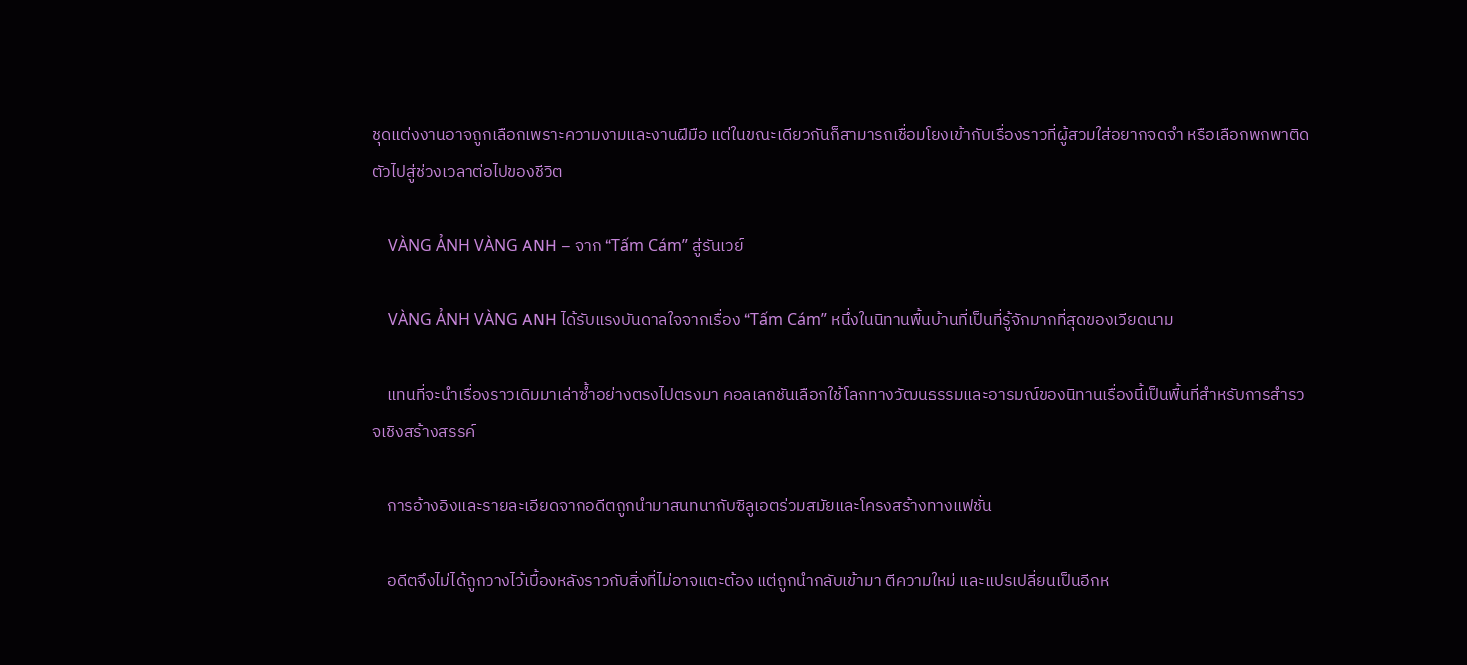ชุดแต่งงานอาจถูกเลือกเพราะความงามและงานฝีมือ แต่ในขณะเดียวกันก็สามารถเชื่อมโยงเข้ากับเรื่องราวที่ผู้สวมใส่อยากจดจำ หรือเลือกพกพาติดตัวไปสู่ช่วงเวลาต่อไปของชีวิต

    VÀNG ẢNH VÀNG ANH – จาก “Tấm Cám” สู่รันเวย์

    VÀNG ẢNH VÀNG ANH ได้รับแรงบันดาลใจจากเรื่อง “Tấm Cám” หนึ่งในนิทานพื้นบ้านที่เป็นที่รู้จักมากที่สุดของเวียดนาม

    แทนที่จะนำเรื่องราวเดิมมาเล่าซ้ำอย่างตรงไปตรงมา คอลเลกชันเลือกใช้โลกทางวัฒนธรรมและอารมณ์ของนิทานเรื่องนี้เป็นพื้นที่สำหรับการสำรวจเชิงสร้างสรรค์

    การอ้างอิงและรายละเอียดจากอดีตถูกนำมาสนทนากับซิลูเอตร่วมสมัยและโครงสร้างทางแฟชั่น

    อดีตจึงไม่ได้ถูกวางไว้เบื้องหลังราวกับสิ่งที่ไม่อาจแตะต้อง แต่ถูกนำกลับเข้ามา ตีความใหม่ และแปรเปลี่ยนเป็นอีกห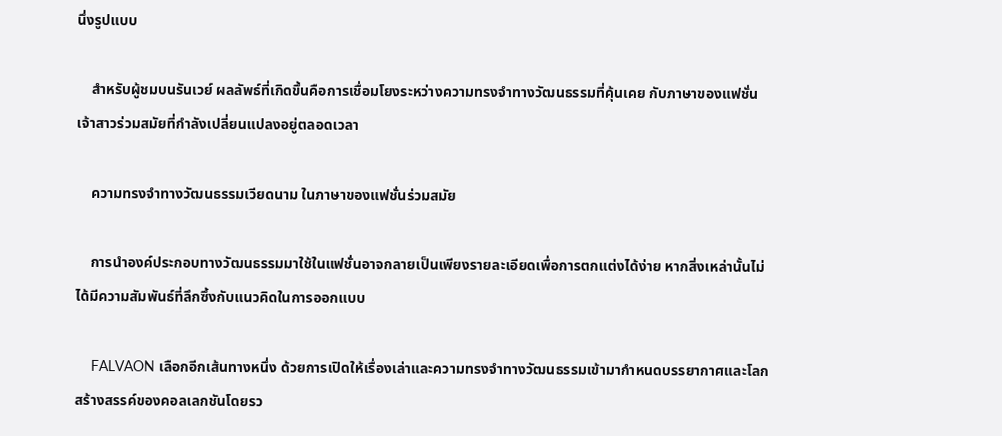นึ่งรูปแบบ

    สำหรับผู้ชมบนรันเวย์ ผลลัพธ์ที่เกิดขึ้นคือการเชื่อมโยงระหว่างความทรงจำทางวัฒนธรรมที่คุ้นเคย กับภาษาของแฟชั่นเจ้าสาวร่วมสมัยที่กำลังเปลี่ยนแปลงอยู่ตลอดเวลา

    ความทรงจำทางวัฒนธรรมเวียดนาม ในภาษาของแฟชั่นร่วมสมัย

    การนำองค์ประกอบทางวัฒนธรรมมาใช้ในแฟชั่นอาจกลายเป็นเพียงรายละเอียดเพื่อการตกแต่งได้ง่าย หากสิ่งเหล่านั้นไม่ได้มีความสัมพันธ์ที่ลึกซึ้งกับแนวคิดในการออกแบบ

    FALVAON เลือกอีกเส้นทางหนึ่ง ด้วยการเปิดให้เรื่องเล่าและความทรงจำทางวัฒนธรรมเข้ามากำหนดบรรยากาศและโลกสร้างสรรค์ของคอลเลกชันโดยรว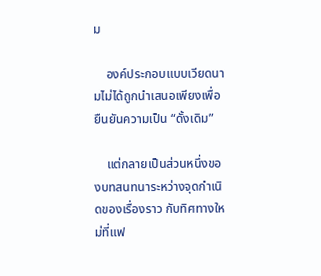ม

    องค์ประกอบแบบเวียดนามไม่ได้ถูกนำเสนอเพียงเพื่อยืนยันความเป็น “ดั้งเดิม”

    แต่กลายเป็นส่วนหนึ่งของบทสนทนาระหว่างจุดกำเนิดของเรื่องราว กับทิศทางใหม่ที่แฟ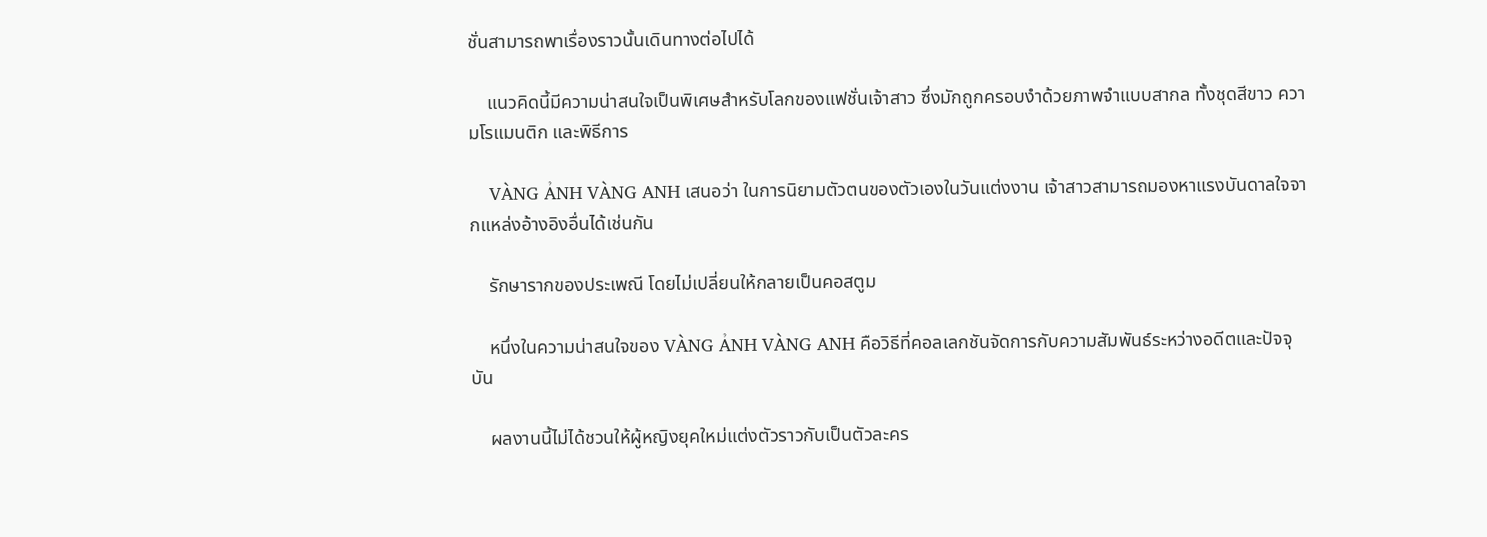ชั่นสามารถพาเรื่องราวนั้นเดินทางต่อไปได้

    แนวคิดนี้มีความน่าสนใจเป็นพิเศษสำหรับโลกของแฟชั่นเจ้าสาว ซึ่งมักถูกครอบงำด้วยภาพจำแบบสากล ทั้งชุดสีขาว ความโรแมนติก และพิธีการ

    VÀNG ẢNH VÀNG ANH เสนอว่า ในการนิยามตัวตนของตัวเองในวันแต่งงาน เจ้าสาวสามารถมองหาแรงบันดาลใจจากแหล่งอ้างอิงอื่นได้เช่นกัน

    รักษารากของประเพณี โดยไม่เปลี่ยนให้กลายเป็นคอสตูม

    หนึ่งในความน่าสนใจของ VÀNG ẢNH VÀNG ANH คือวิธีที่คอลเลกชันจัดการกับความสัมพันธ์ระหว่างอดีตและปัจจุบัน

    ผลงานนี้ไม่ได้ชวนให้ผู้หญิงยุคใหม่แต่งตัวราวกับเป็นตัวละคร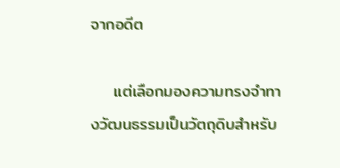จากอดีต

    แต่เลือกมองความทรงจำทางวัฒนธรรมเป็นวัตถุดิบสำหรับ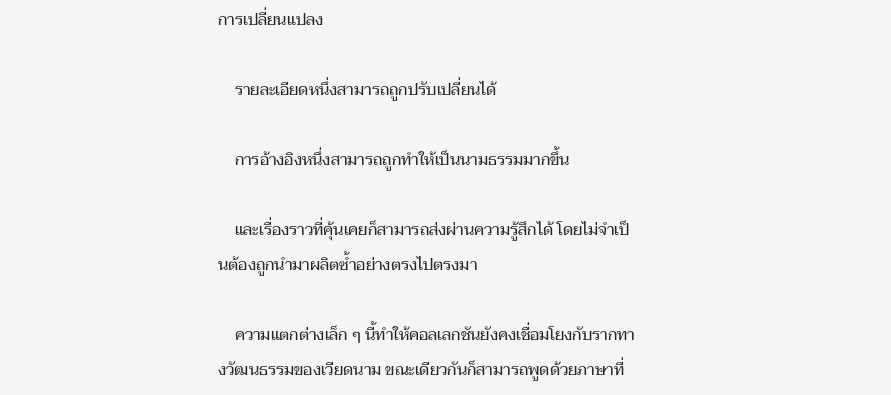การเปลี่ยนแปลง

    รายละเอียดหนึ่งสามารถถูกปรับเปลี่ยนได้

    การอ้างอิงหนึ่งสามารถถูกทำให้เป็นนามธรรมมากขึ้น

    และเรื่องราวที่คุ้นเคยก็สามารถส่งผ่านความรู้สึกได้ โดยไม่จำเป็นต้องถูกนำมาผลิตซ้ำอย่างตรงไปตรงมา

    ความแตกต่างเล็ก ๆ นี้ทำให้คอลเลกชันยังคงเชื่อมโยงกับรากทางวัฒนธรรมของเวียดนาม ขณะเดียวกันก็สามารถพูดด้วยภาษาที่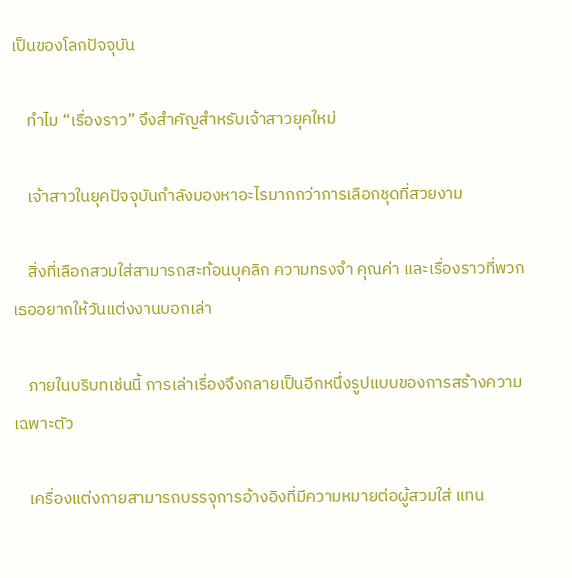เป็นของโลกปัจจุบัน

    ทำไม “เรื่องราว” จึงสำคัญสำหรับเจ้าสาวยุคใหม่

    เจ้าสาวในยุคปัจจุบันกำลังมองหาอะไรมากกว่าการเลือกชุดที่สวยงาม

    สิ่งที่เลือกสวมใส่สามารถสะท้อนบุคลิก ความทรงจำ คุณค่า และเรื่องราวที่พวกเธออยากให้วันแต่งงานบอกเล่า

    ภายในบริบทเช่นนี้ การเล่าเรื่องจึงกลายเป็นอีกหนึ่งรูปแบบของการสร้างความเฉพาะตัว

    เครื่องแต่งกายสามารถบรรจุการอ้างอิงที่มีความหมายต่อผู้สวมใส่ แทน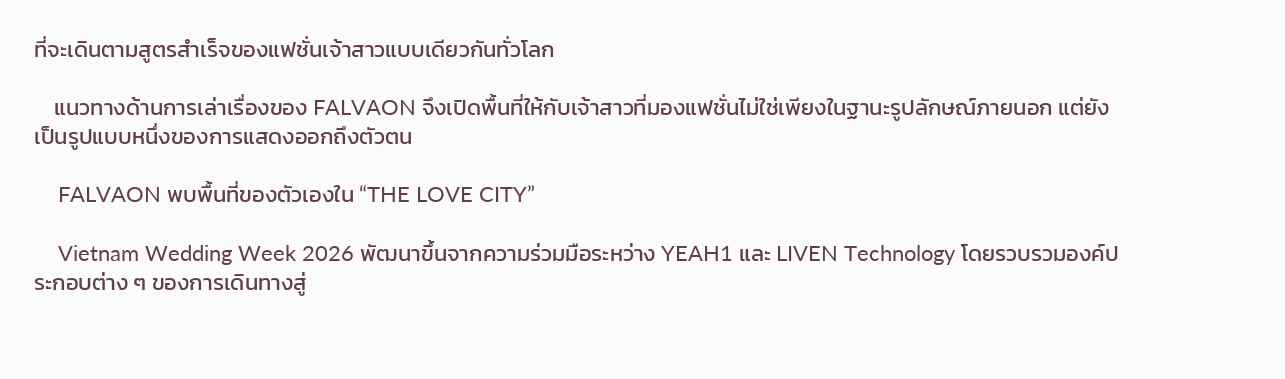ที่จะเดินตามสูตรสำเร็จของแฟชั่นเจ้าสาวแบบเดียวกันทั่วโลก

    แนวทางด้านการเล่าเรื่องของ FALVAON จึงเปิดพื้นที่ให้กับเจ้าสาวที่มองแฟชั่นไม่ใช่เพียงในฐานะรูปลักษณ์ภายนอก แต่ยังเป็นรูปแบบหนึ่งของการแสดงออกถึงตัวตน

    FALVAON พบพื้นที่ของตัวเองใน “THE LOVE CITY”

    Vietnam Wedding Week 2026 พัฒนาขึ้นจากความร่วมมือระหว่าง YEAH1 และ LIVEN Technology โดยรวบรวมองค์ประกอบต่าง ๆ ของการเดินทางสู่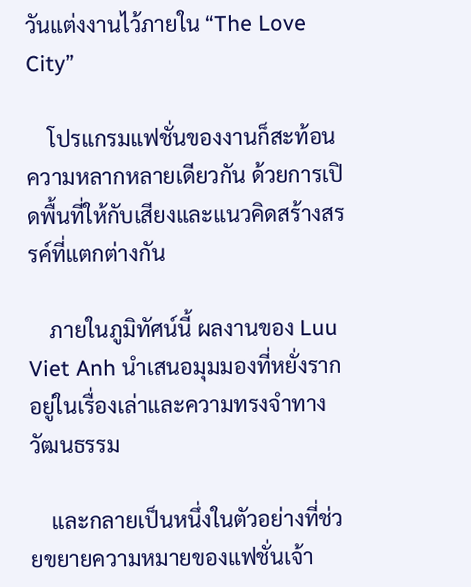วันแต่งงานไว้ภายใน “The Love City”

    โปรแกรมแฟชั่นของงานก็สะท้อนความหลากหลายเดียวกัน ด้วยการเปิดพื้นที่ให้กับเสียงและแนวคิดสร้างสรรค์ที่แตกต่างกัน

    ภายในภูมิทัศน์นี้ ผลงานของ Luu Viet Anh นำเสนอมุมมองที่หยั่งรากอยู่ในเรื่องเล่าและความทรงจำทางวัฒนธรรม

    และกลายเป็นหนึ่งในตัวอย่างที่ช่วยขยายความหมายของแฟชั่นเจ้า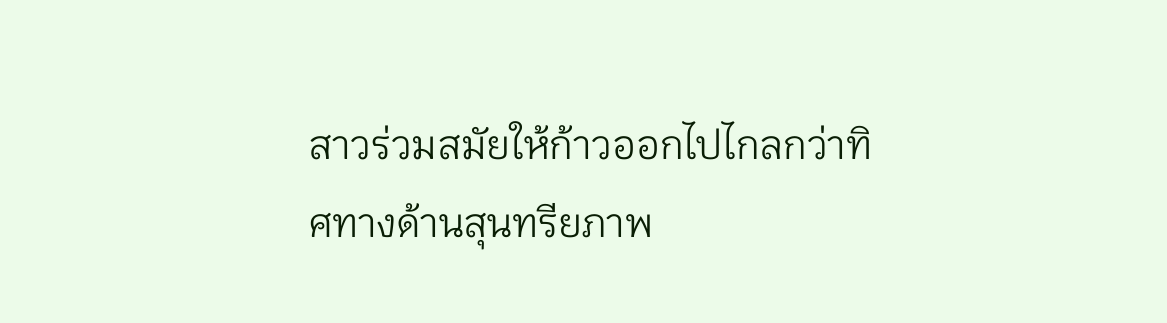สาวร่วมสมัยให้ก้าวออกไปไกลกว่าทิศทางด้านสุนทรียภาพ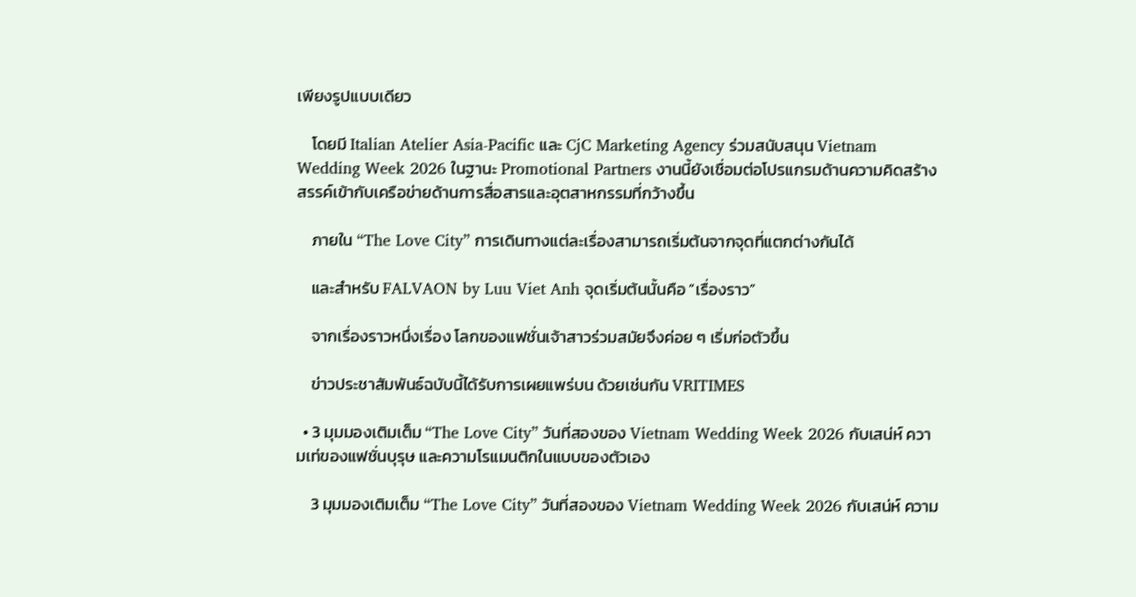เพียงรูปแบบเดียว

    โดยมี Italian Atelier Asia-Pacific และ CjC Marketing Agency ร่วมสนับสนุน Vietnam Wedding Week 2026 ในฐานะ Promotional Partners งานนี้ยังเชื่อมต่อโปรแกรมด้านความคิดสร้างสรรค์เข้ากับเครือข่ายด้านการสื่อสารและอุตสาหกรรมที่กว้างขึ้น

    ภายใน “The Love City” การเดินทางแต่ละเรื่องสามารถเริ่มต้นจากจุดที่แตกต่างกันได้

    และสำหรับ FALVAON by Luu Viet Anh จุดเริ่มต้นนั้นคือ “เรื่องราว”

    จากเรื่องราวหนึ่งเรื่อง โลกของแฟชั่นเจ้าสาวร่วมสมัยจึงค่อย ๆ เริ่มก่อตัวขึ้น

    ข่าวประชาสัมพันธ์ฉบับนี้ได้รับการเผยแพร่บน ด้วยเช่นกัน VRITIMES

  • 3 มุมมองเติมเต็ม “The Love City” วันที่สองของ Vietnam Wedding Week 2026 กับเสน่ห์ ความเท่ของแฟชั่นบุรุษ และความโรแมนติกในแบบของตัวเอง

    3 มุมมองเติมเต็ม “The Love City” วันที่สองของ Vietnam Wedding Week 2026 กับเสน่ห์ ความ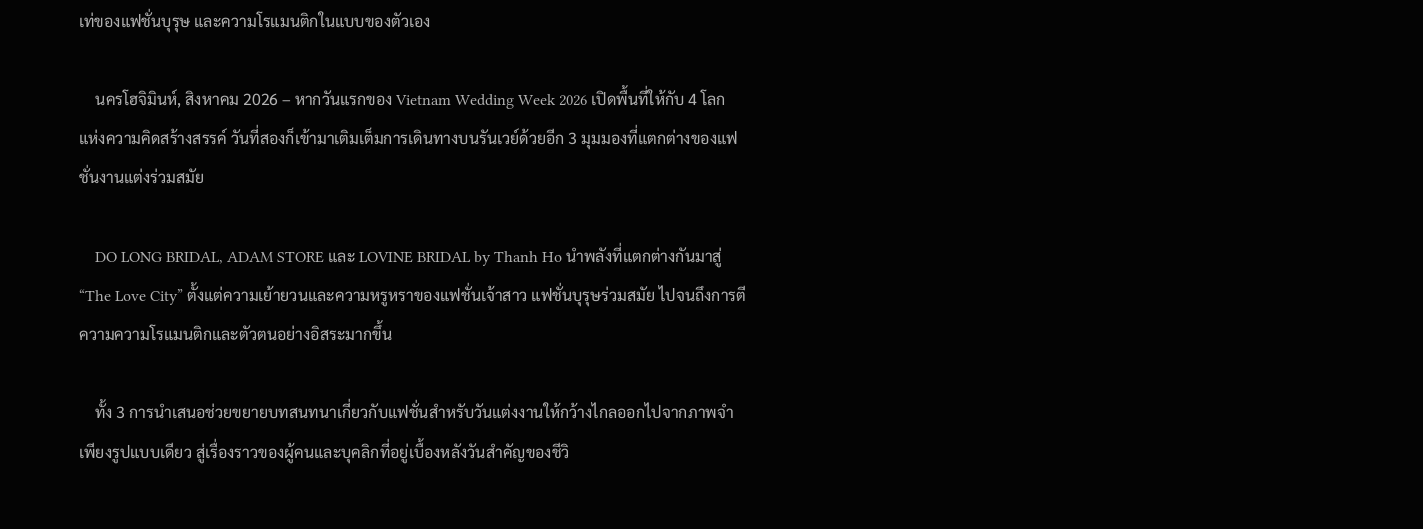เท่ของแฟชั่นบุรุษ และความโรแมนติกในแบบของตัวเอง

    นครโฮจิมินห์, สิงหาคม 2026 – หากวันแรกของ Vietnam Wedding Week 2026 เปิดพื้นที่ให้กับ 4 โลกแห่งความคิดสร้างสรรค์ วันที่สองก็เข้ามาเติมเต็มการเดินทางบนรันเวย์ด้วยอีก 3 มุมมองที่แตกต่างของแฟชั่นงานแต่งร่วมสมัย

    DO LONG BRIDAL, ADAM STORE และ LOVINE BRIDAL by Thanh Ho นำพลังที่แตกต่างกันมาสู่ “The Love City” ตั้งแต่ความเย้ายวนและความหรูหราของแฟชั่นเจ้าสาว แฟชั่นบุรุษร่วมสมัย ไปจนถึงการตีความความโรแมนติกและตัวตนอย่างอิสระมากขึ้น

    ทั้ง 3 การนำเสนอช่วยขยายบทสนทนาเกี่ยวกับแฟชั่นสำหรับวันแต่งงานให้กว้างไกลออกไปจากภาพจำเพียงรูปแบบเดียว สู่เรื่องราวของผู้คนและบุคลิกที่อยู่เบื้องหลังวันสำคัญของชีวิ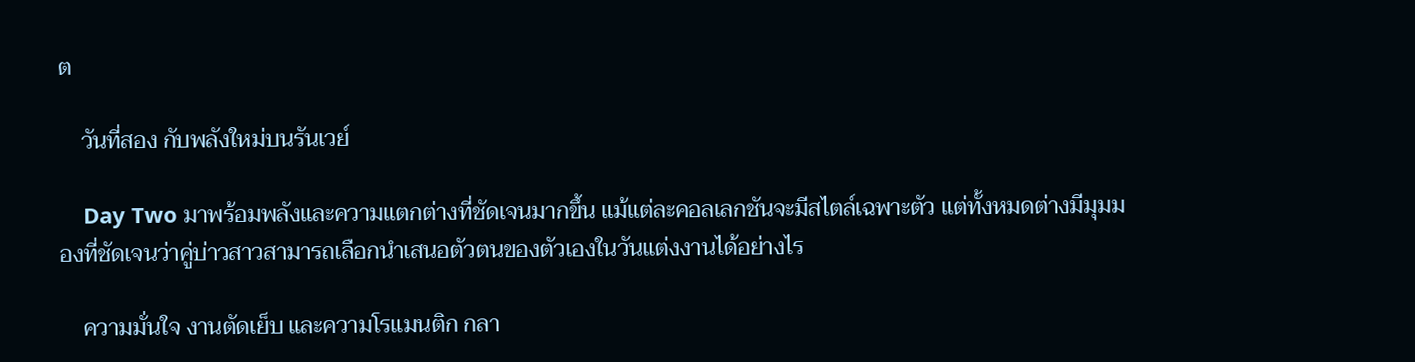ต

    วันที่สอง กับพลังใหม่บนรันเวย์

    Day Two มาพร้อมพลังและความแตกต่างที่ชัดเจนมากขึ้น แม้แต่ละคอลเลกชันจะมีสไตล์เฉพาะตัว แต่ทั้งหมดต่างมีมุมมองที่ชัดเจนว่าคู่บ่าวสาวสามารถเลือกนำเสนอตัวตนของตัวเองในวันแต่งงานได้อย่างไร

    ความมั่นใจ งานตัดเย็บ และความโรแมนติก กลา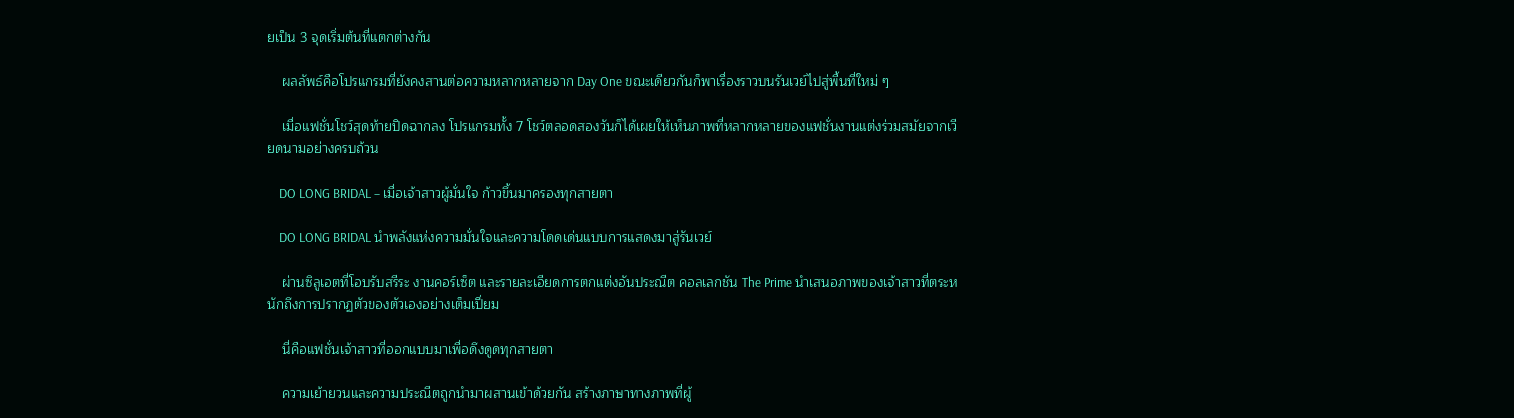ยเป็น 3 จุดเริ่มต้นที่แตกต่างกัน

    ผลลัพธ์คือโปรแกรมที่ยังคงสานต่อความหลากหลายจาก Day One ขณะเดียวกันก็พาเรื่องราวบนรันเวย์ไปสู่พื้นที่ใหม่ ๆ

    เมื่อแฟชั่นโชว์สุดท้ายปิดฉากลง โปรแกรมทั้ง 7 โชว์ตลอดสองวันก็ได้เผยให้เห็นภาพที่หลากหลายของแฟชั่นงานแต่งร่วมสมัยจากเวียดนามอย่างครบถ้วน

    DO LONG BRIDAL – เมื่อเจ้าสาวผู้มั่นใจ ก้าวขึ้นมาครองทุกสายตา

    DO LONG BRIDAL นำพลังแห่งความมั่นใจและความโดดเด่นแบบการแสดงมาสู่รันเวย์

    ผ่านซิลูเอตที่โอบรับสรีระ งานคอร์เซ็ต และรายละเอียดการตกแต่งอันประณีต คอลเลกชัน The Prime นำเสนอภาพของเจ้าสาวที่ตระหนักถึงการปรากฏตัวของตัวเองอย่างเต็มเปี่ยม

    นี่คือแฟชั่นเจ้าสาวที่ออกแบบมาเพื่อดึงดูดทุกสายตา

    ความเย้ายวนและความประณีตถูกนำมาผสานเข้าด้วยกัน สร้างภาษาทางภาพที่ผู้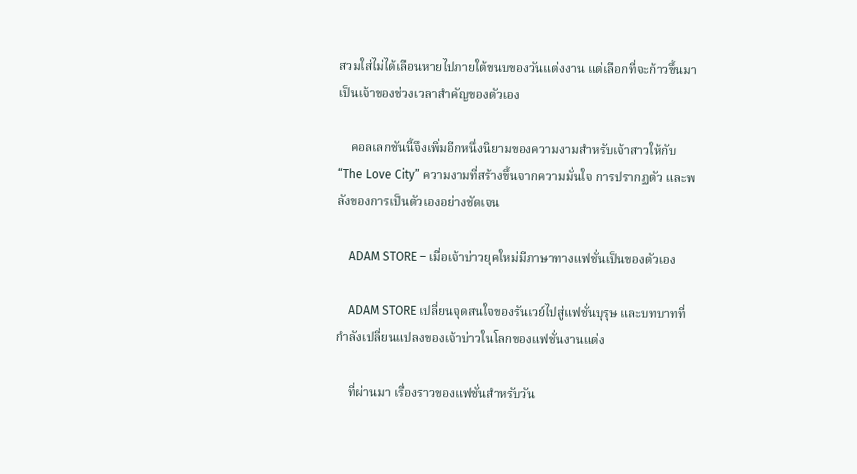สวมใส่ไม่ได้เลือนหายไปภายใต้ขนบของวันแต่งงาน แต่เลือกที่จะก้าวขึ้นมาเป็นเจ้าของช่วงเวลาสำคัญของตัวเอง

    คอลเลกชันนี้จึงเพิ่มอีกหนึ่งนิยามของความงามสำหรับเจ้าสาวให้กับ “The Love City” ความงามที่สร้างขึ้นจากความมั่นใจ การปรากฏตัว และพลังของการเป็นตัวเองอย่างชัดเจน

    ADAM STORE – เมื่อเจ้าบ่าวยุคใหม่มีภาษาทางแฟชั่นเป็นของตัวเอง

    ADAM STORE เปลี่ยนจุดสนใจของรันเวย์ไปสู่แฟชั่นบุรุษ และบทบาทที่กำลังเปลี่ยนแปลงของเจ้าบ่าวในโลกของแฟชั่นงานแต่ง

    ที่ผ่านมา เรื่องราวของแฟชั่นสำหรับวัน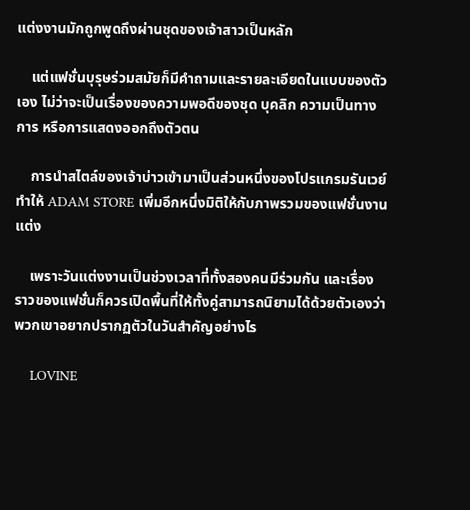แต่งงานมักถูกพูดถึงผ่านชุดของเจ้าสาวเป็นหลัก

    แต่แฟชั่นบุรุษร่วมสมัยก็มีคำถามและรายละเอียดในแบบของตัวเอง ไม่ว่าจะเป็นเรื่องของความพอดีของชุด บุคลิก ความเป็นทางการ หรือการแสดงออกถึงตัวตน

    การนำสไตล์ของเจ้าบ่าวเข้ามาเป็นส่วนหนึ่งของโปรแกรมรันเวย์ ทำให้ ADAM STORE เพิ่มอีกหนึ่งมิติให้กับภาพรวมของแฟชั่นงานแต่ง

    เพราะวันแต่งงานเป็นช่วงเวลาที่ทั้งสองคนมีร่วมกัน และเรื่องราวของแฟชั่นก็ควรเปิดพื้นที่ให้ทั้งคู่สามารถนิยามได้ด้วยตัวเองว่า พวกเขาอยากปรากฏตัวในวันสำคัญอย่างไร

    LOVINE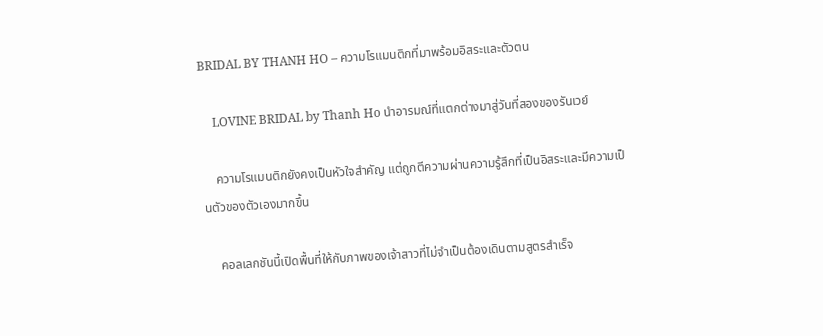BRIDAL BY THANH HO – ความโรแมนติกที่มาพร้อมอิสระและตัวตน

    LOVINE BRIDAL by Thanh Ho นำอารมณ์ที่แตกต่างมาสู่วันที่สองของรันเวย์

    ความโรแมนติกยังคงเป็นหัวใจสำคัญ แต่ถูกตีความผ่านความรู้สึกที่เป็นอิสระและมีความเป็นตัวของตัวเองมากขึ้น

    คอลเลกชันนี้เปิดพื้นที่ให้กับภาพของเจ้าสาวที่ไม่จำเป็นต้องเดินตามสูตรสำเร็จ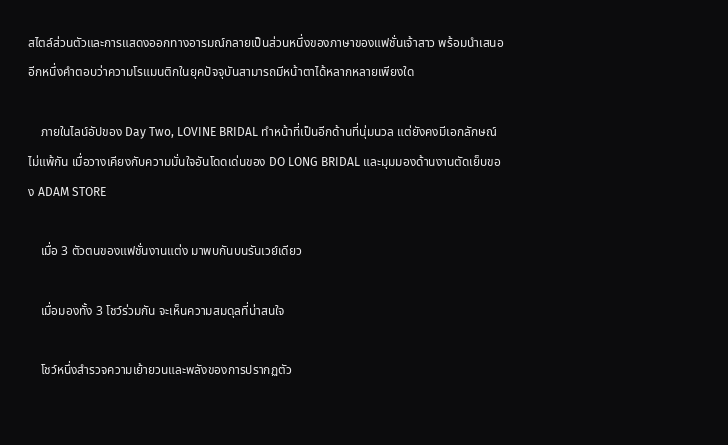สไตล์ส่วนตัวและการแสดงออกทางอารมณ์กลายเป็นส่วนหนึ่งของภาษาของแฟชั่นเจ้าสาว พร้อมนำเสนออีกหนึ่งคำตอบว่าความโรแมนติกในยุคปัจจุบันสามารถมีหน้าตาได้หลากหลายเพียงใด

    ภายในไลน์อัปของ Day Two, LOVINE BRIDAL ทำหน้าที่เป็นอีกด้านที่นุ่มนวล แต่ยังคงมีเอกลักษณ์ไม่แพ้กัน เมื่อวางเคียงกับความมั่นใจอันโดดเด่นของ DO LONG BRIDAL และมุมมองด้านงานตัดเย็บของ ADAM STORE

    เมื่อ 3 ตัวตนของแฟชั่นงานแต่ง มาพบกันบนรันเวย์เดียว

    เมื่อมองทั้ง 3 โชว์ร่วมกัน จะเห็นความสมดุลที่น่าสนใจ

    โชว์หนึ่งสำรวจความเย้ายวนและพลังของการปรากฏตัว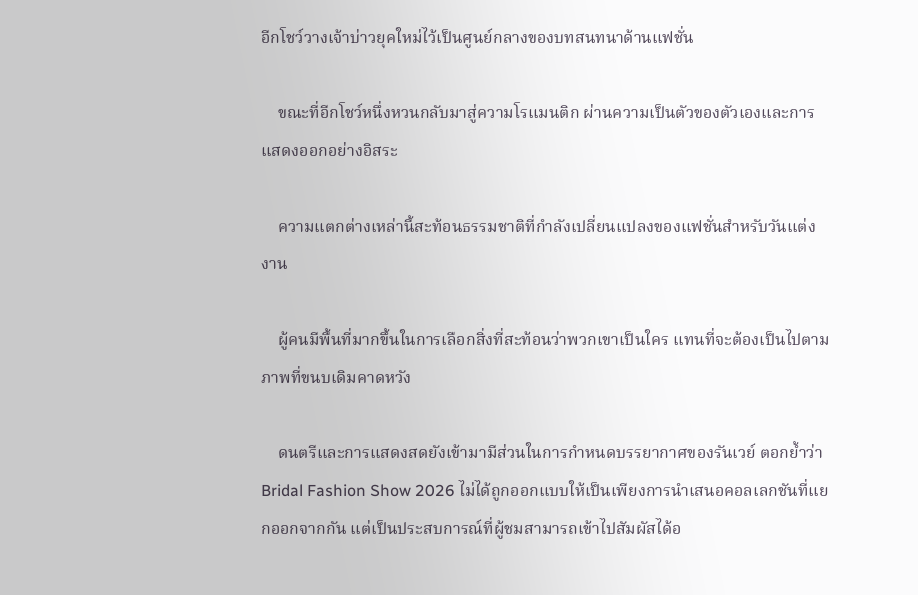อีกโชว์วางเจ้าบ่าวยุคใหม่ไว้เป็นศูนย์กลางของบทสนทนาด้านแฟชั่น

    ขณะที่อีกโชว์หนึ่งหวนกลับมาสู่ความโรแมนติก ผ่านความเป็นตัวของตัวเองและการแสดงออกอย่างอิสระ

    ความแตกต่างเหล่านี้สะท้อนธรรมชาติที่กำลังเปลี่ยนแปลงของแฟชั่นสำหรับวันแต่งงาน

    ผู้คนมีพื้นที่มากขึ้นในการเลือกสิ่งที่สะท้อนว่าพวกเขาเป็นใคร แทนที่จะต้องเป็นไปตามภาพที่ขนบเดิมคาดหวัง

    ดนตรีและการแสดงสดยังเข้ามามีส่วนในการกำหนดบรรยากาศของรันเวย์ ตอกย้ำว่า Bridal Fashion Show 2026 ไม่ได้ถูกออกแบบให้เป็นเพียงการนำเสนอคอลเลกชันที่แยกออกจากกัน แต่เป็นประสบการณ์ที่ผู้ชมสามารถเข้าไปสัมผัสได้อ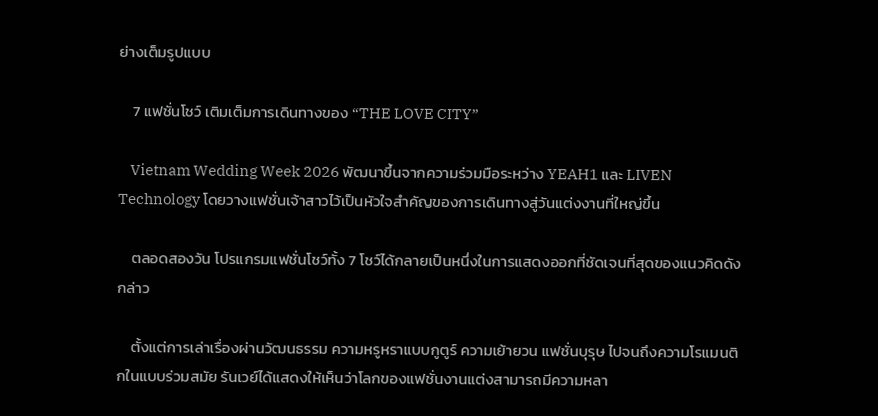ย่างเต็มรูปแบบ

    7 แฟชั่นโชว์ เติมเต็มการเดินทางของ “THE LOVE CITY”

    Vietnam Wedding Week 2026 พัฒนาขึ้นจากความร่วมมือระหว่าง YEAH1 และ LIVEN Technology โดยวางแฟชั่นเจ้าสาวไว้เป็นหัวใจสำคัญของการเดินทางสู่วันแต่งงานที่ใหญ่ขึ้น

    ตลอดสองวัน โปรแกรมแฟชั่นโชว์ทั้ง 7 โชว์ได้กลายเป็นหนึ่งในการแสดงออกที่ชัดเจนที่สุดของแนวคิดดังกล่าว

    ตั้งแต่การเล่าเรื่องผ่านวัฒนธรรม ความหรูหราแบบกูตูร์ ความเย้ายวน แฟชั่นบุรุษ ไปจนถึงความโรแมนติกในแบบร่วมสมัย รันเวย์ได้แสดงให้เห็นว่าโลกของแฟชั่นงานแต่งสามารถมีความหลา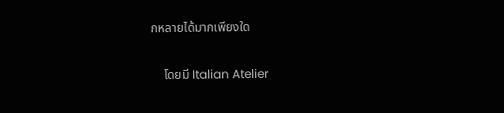กหลายได้มากเพียงใด

    โดยมี Italian Atelier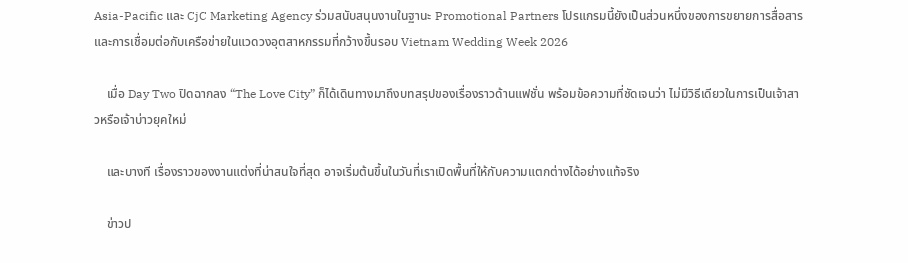Asia-Pacific และ CjC Marketing Agency ร่วมสนับสนุนงานในฐานะ Promotional Partners โปรแกรมนี้ยังเป็นส่วนหนึ่งของการขยายการสื่อสารและการเชื่อมต่อกับเครือข่ายในแวดวงอุตสาหกรรมที่กว้างขึ้นรอบ Vietnam Wedding Week 2026

    เมื่อ Day Two ปิดฉากลง “The Love City” ก็ได้เดินทางมาถึงบทสรุปของเรื่องราวด้านแฟชั่น พร้อมข้อความที่ชัดเจนว่า ไม่มีวิธีเดียวในการเป็นเจ้าสาวหรือเจ้าบ่าวยุคใหม่

    และบางที เรื่องราวของงานแต่งที่น่าสนใจที่สุด อาจเริ่มต้นขึ้นในวันที่เราเปิดพื้นที่ให้กับความแตกต่างได้อย่างแท้จริง

    ข่าวป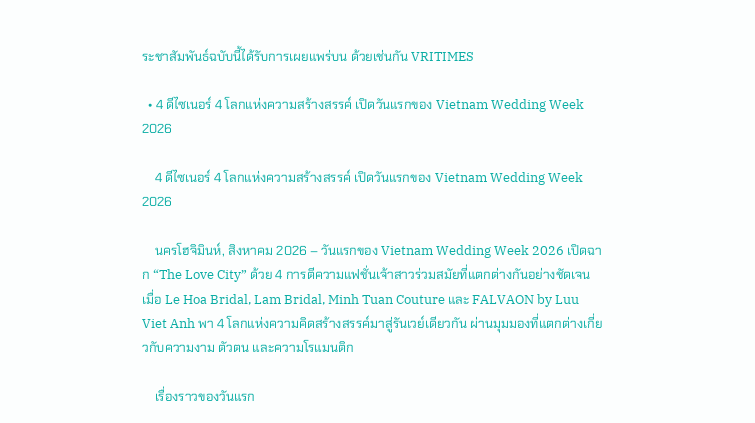ระชาสัมพันธ์ฉบับนี้ได้รับการเผยแพร่บน ด้วยเช่นกัน VRITIMES

  • 4 ดีไซเนอร์ 4 โลกแห่งความสร้างสรรค์ เปิดวันแรกของ Vietnam Wedding Week 2026

    4 ดีไซเนอร์ 4 โลกแห่งความสร้างสรรค์ เปิดวันแรกของ Vietnam Wedding Week 2026

    นครโฮจิมินห์, สิงหาคม 2026 – วันแรกของ Vietnam Wedding Week 2026 เปิดฉาก “The Love City” ด้วย 4 การตีความแฟชั่นเจ้าสาวร่วมสมัยที่แตกต่างกันอย่างชัดเจน เมื่อ Le Hoa Bridal, Lam Bridal, Minh Tuan Couture และ FALVAON by Luu Viet Anh พา 4 โลกแห่งความคิดสร้างสรรค์มาสู่รันเวย์เดียวกัน ผ่านมุมมองที่แตกต่างเกี่ยวกับความงาม ตัวตน และความโรแมนติก

    เรื่องราวของวันแรก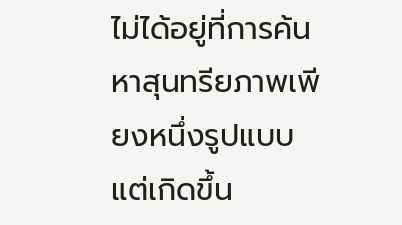ไม่ได้อยู่ที่การค้นหาสุนทรียภาพเพียงหนึ่งรูปแบบ แต่เกิดขึ้น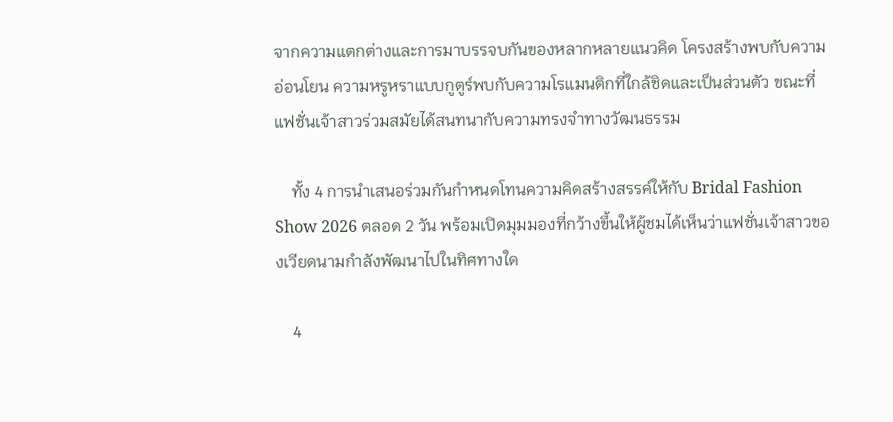จากความแตกต่างและการมาบรรจบกันของหลากหลายแนวคิด โครงสร้างพบกับความอ่อนโยน ความหรูหราแบบกูตูร์พบกับความโรแมนติกที่ใกล้ชิดและเป็นส่วนตัว ขณะที่แฟชั่นเจ้าสาวร่วมสมัยได้สนทนากับความทรงจำทางวัฒนธรรม

    ทั้ง 4 การนำเสนอร่วมกันกำหนดโทนความคิดสร้างสรรค์ให้กับ Bridal Fashion Show 2026 ตลอด 2 วัน พร้อมเปิดมุมมองที่กว้างขึ้นให้ผู้ชมได้เห็นว่าแฟชั่นเจ้าสาวของเวียดนามกำลังพัฒนาไปในทิศทางใด

    4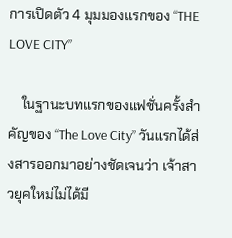การเปิดตัว 4 มุมมองแรกของ “THE LOVE CITY”

    ในฐานะบทแรกของแฟชั่นครั้งสำคัญของ “The Love City” วันแรกได้ส่งสารออกมาอย่างชัดเจนว่า เจ้าสาวยุคใหม่ไม่ได้มี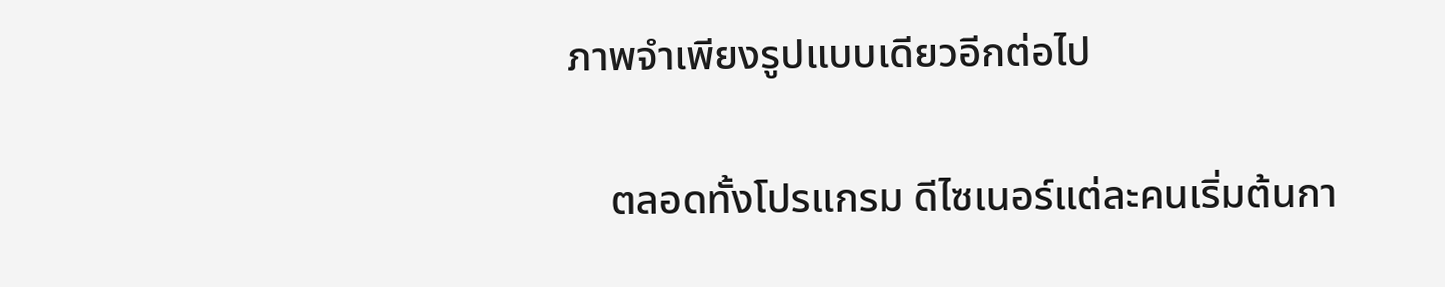ภาพจำเพียงรูปแบบเดียวอีกต่อไป

    ตลอดทั้งโปรแกรม ดีไซเนอร์แต่ละคนเริ่มต้นกา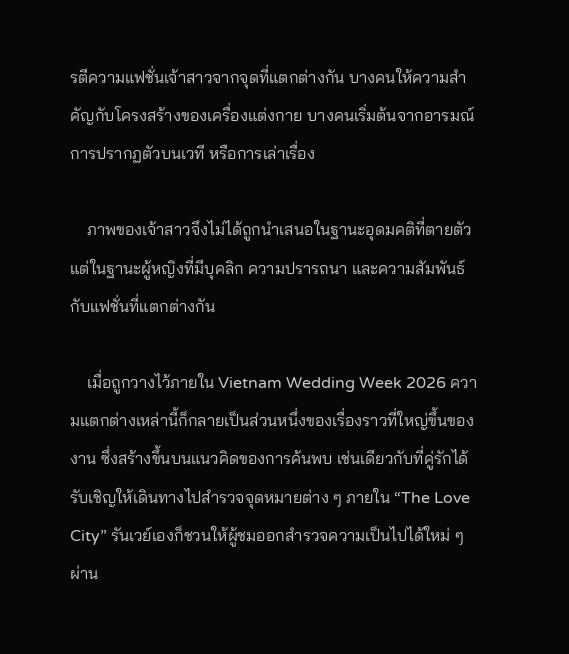รตีความแฟชั่นเจ้าสาวจากจุดที่แตกต่างกัน บางคนให้ความสำคัญกับโครงสร้างของเครื่องแต่งกาย บางคนเริ่มต้นจากอารมณ์ การปรากฏตัวบนเวที หรือการเล่าเรื่อง

    ภาพของเจ้าสาวจึงไม่ได้ถูกนำเสนอในฐานะอุดมคติที่ตายตัว แต่ในฐานะผู้หญิงที่มีบุคลิก ความปรารถนา และความสัมพันธ์กับแฟชั่นที่แตกต่างกัน

    เมื่อถูกวางไว้ภายใน Vietnam Wedding Week 2026 ความแตกต่างเหล่านี้ก็กลายเป็นส่วนหนึ่งของเรื่องราวที่ใหญ่ขึ้นของงาน ซึ่งสร้างขึ้นบนแนวคิดของการค้นพบ เช่นเดียวกับที่คู่รักได้รับเชิญให้เดินทางไปสำรวจจุดหมายต่าง ๆ ภายใน “The Love City” รันเวย์เองก็ชวนให้ผู้ชมออกสำรวจความเป็นไปได้ใหม่ ๆ ผ่าน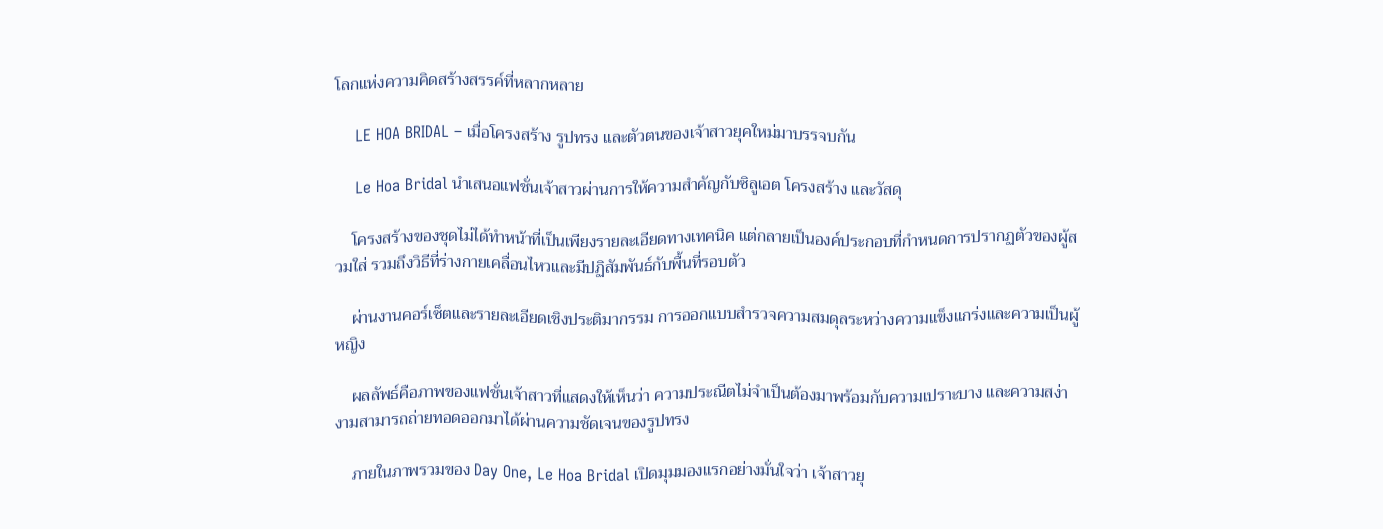โลกแห่งความคิดสร้างสรรค์ที่หลากหลาย

    LE HOA BRIDAL – เมื่อโครงสร้าง รูปทรง และตัวตนของเจ้าสาวยุคใหม่มาบรรจบกัน

    Le Hoa Bridal นำเสนอแฟชั่นเจ้าสาวผ่านการให้ความสำคัญกับซิลูเอต โครงสร้าง และวัสดุ

    โครงสร้างของชุดไม่ได้ทำหน้าที่เป็นเพียงรายละเอียดทางเทคนิค แต่กลายเป็นองค์ประกอบที่กำหนดการปรากฏตัวของผู้สวมใส่ รวมถึงวิธีที่ร่างกายเคลื่อนไหวและมีปฏิสัมพันธ์กับพื้นที่รอบตัว

    ผ่านงานคอร์เซ็ตและรายละเอียดเชิงประติมากรรม การออกแบบสำรวจความสมดุลระหว่างความแข็งแกร่งและความเป็นผู้หญิง

    ผลลัพธ์คือภาพของแฟชั่นเจ้าสาวที่แสดงให้เห็นว่า ความประณีตไม่จำเป็นต้องมาพร้อมกับความเปราะบาง และความสง่างามสามารถถ่ายทอดออกมาได้ผ่านความชัดเจนของรูปทรง

    ภายในภาพรวมของ Day One, Le Hoa Bridal เปิดมุมมองแรกอย่างมั่นใจว่า เจ้าสาวยุ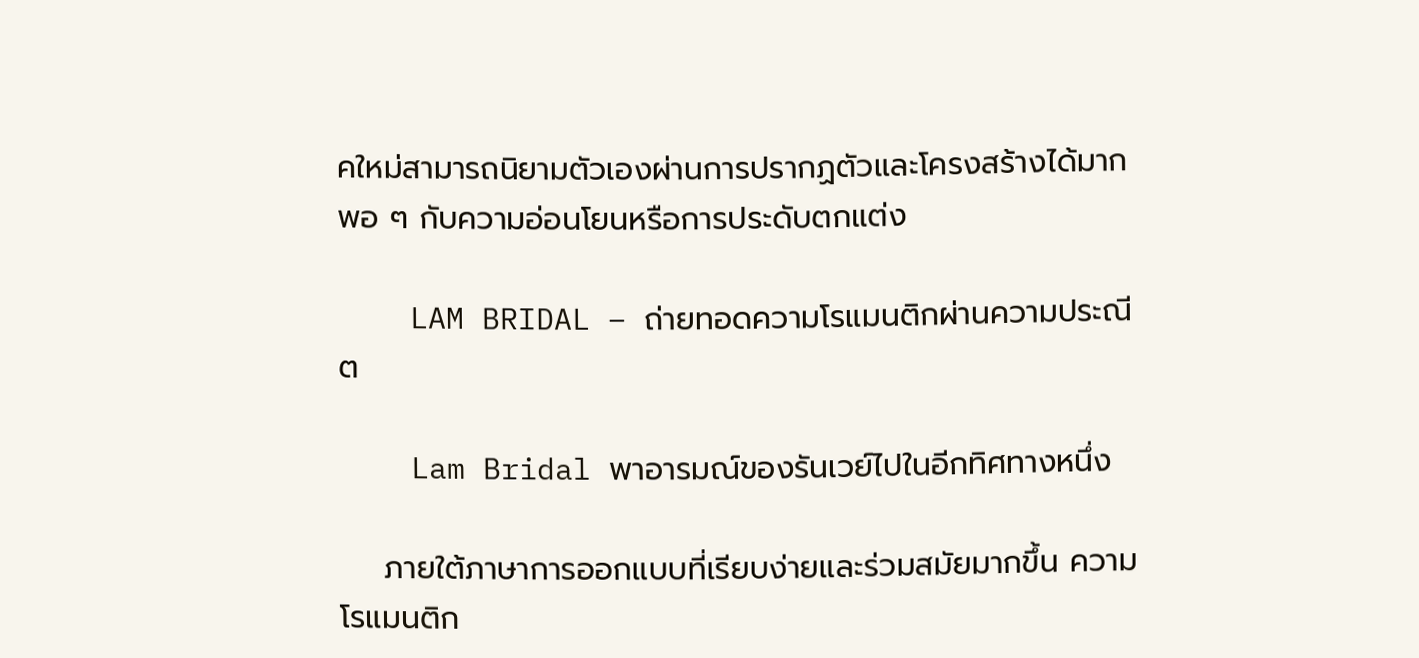คใหม่สามารถนิยามตัวเองผ่านการปรากฏตัวและโครงสร้างได้มากพอ ๆ กับความอ่อนโยนหรือการประดับตกแต่ง

    LAM BRIDAL – ถ่ายทอดความโรแมนติกผ่านความประณีต

    Lam Bridal พาอารมณ์ของรันเวย์ไปในอีกทิศทางหนึ่ง

    ภายใต้ภาษาการออกแบบที่เรียบง่ายและร่วมสมัยมากขึ้น ความโรแมนติก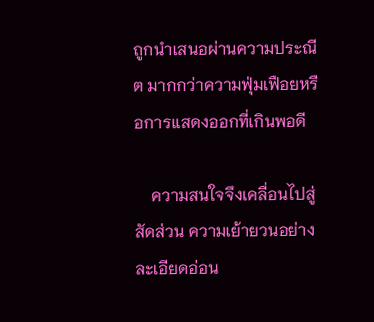ถูกนำเสนอผ่านความประณีต มากกว่าความฟุ่มเฟือยหรือการแสดงออกที่เกินพอดี

    ความสนใจจึงเคลื่อนไปสู่สัดส่วน ความเย้ายวนอย่างละเอียดอ่อน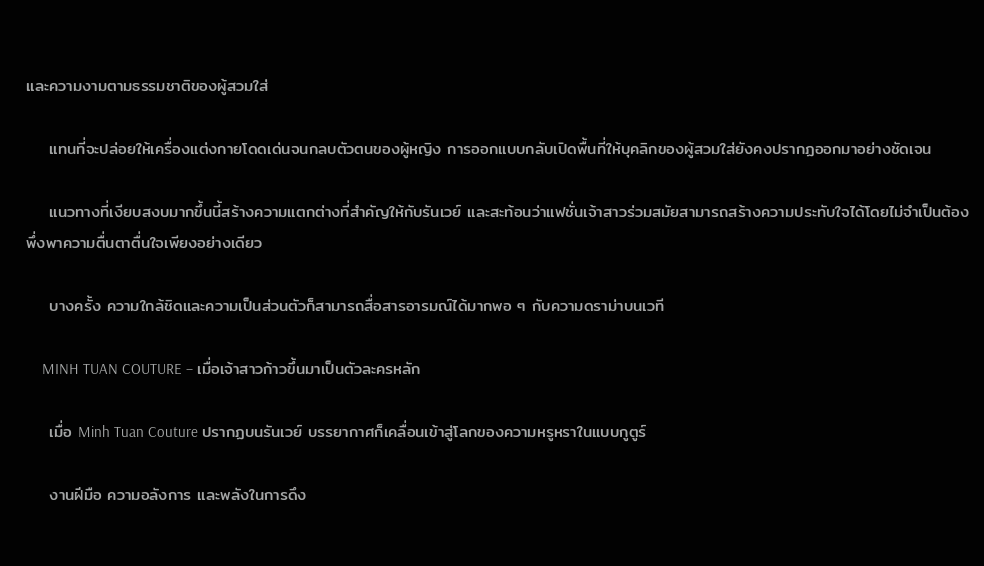และความงามตามธรรมชาติของผู้สวมใส่

    แทนที่จะปล่อยให้เครื่องแต่งกายโดดเด่นจนกลบตัวตนของผู้หญิง การออกแบบกลับเปิดพื้นที่ให้บุคลิกของผู้สวมใส่ยังคงปรากฏออกมาอย่างชัดเจน

    แนวทางที่เงียบสงบมากขึ้นนี้สร้างความแตกต่างที่สำคัญให้กับรันเวย์ และสะท้อนว่าแฟชั่นเจ้าสาวร่วมสมัยสามารถสร้างความประทับใจได้โดยไม่จำเป็นต้องพึ่งพาความตื่นตาตื่นใจเพียงอย่างเดียว

    บางครั้ง ความใกล้ชิดและความเป็นส่วนตัวก็สามารถสื่อสารอารมณ์ได้มากพอ ๆ กับความดราม่าบนเวที

    MINH TUAN COUTURE – เมื่อเจ้าสาวก้าวขึ้นมาเป็นตัวละครหลัก

    เมื่อ Minh Tuan Couture ปรากฏบนรันเวย์ บรรยากาศก็เคลื่อนเข้าสู่โลกของความหรูหราในแบบกูตูร์

    งานฝีมือ ความอลังการ และพลังในการดึง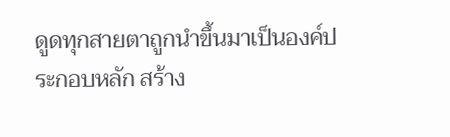ดูดทุกสายตาถูกนำขึ้นมาเป็นองค์ประกอบหลัก สร้าง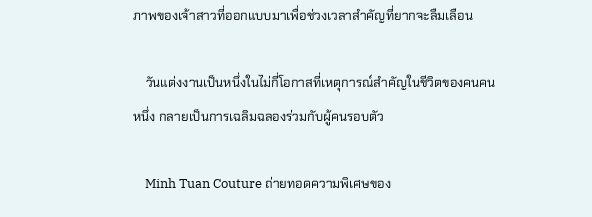ภาพของเจ้าสาวที่ออกแบบมาเพื่อช่วงเวลาสำคัญที่ยากจะลืมเลือน

    วันแต่งงานเป็นหนึ่งในไม่กี่โอกาสที่เหตุการณ์สำคัญในชีวิตของคนคนหนึ่ง กลายเป็นการเฉลิมฉลองร่วมกับผู้คนรอบตัว

    Minh Tuan Couture ถ่ายทอดความพิเศษของ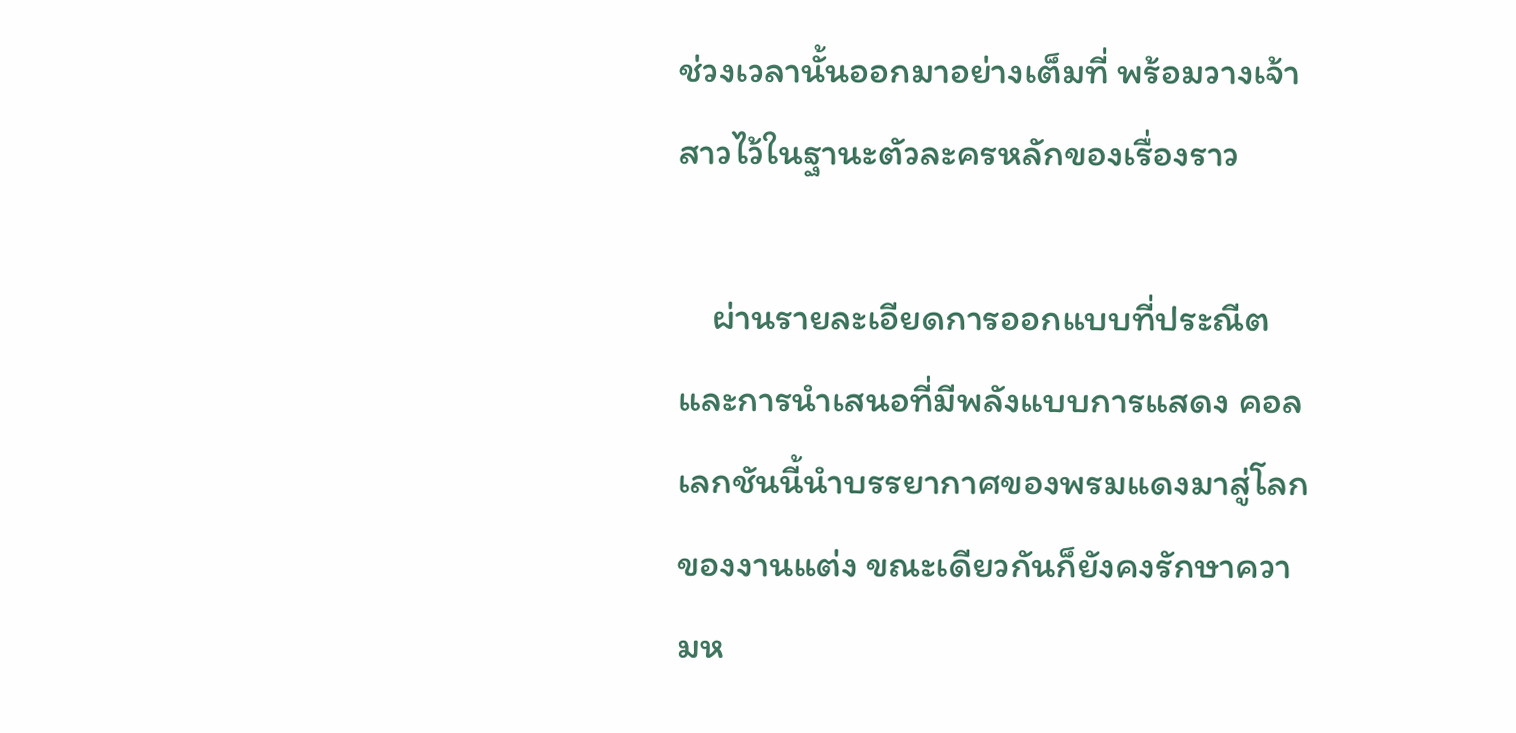ช่วงเวลานั้นออกมาอย่างเต็มที่ พร้อมวางเจ้าสาวไว้ในฐานะตัวละครหลักของเรื่องราว

    ผ่านรายละเอียดการออกแบบที่ประณีตและการนำเสนอที่มีพลังแบบการแสดง คอลเลกชันนี้นำบรรยากาศของพรมแดงมาสู่โลกของงานแต่ง ขณะเดียวกันก็ยังคงรักษาความห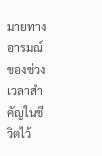มายทางอารมณ์ของช่วงเวลาสำคัญในชีวิตไว้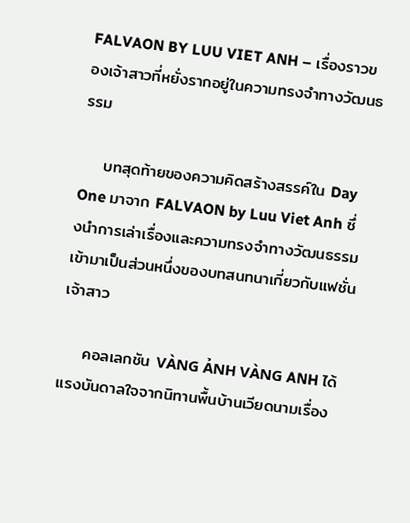FALVAON BY LUU VIET ANH – เรื่องราวของเจ้าสาวที่หยั่งรากอยู่ในความทรงจำทางวัฒนธรรม

    บทสุดท้ายของความคิดสร้างสรรค์ใน Day One มาจาก FALVAON by Luu Viet Anh ซึ่งนำการเล่าเรื่องและความทรงจำทางวัฒนธรรมเข้ามาเป็นส่วนหนึ่งของบทสนทนาเกี่ยวกับแฟชั่นเจ้าสาว

    คอลเลกชัน VÀNG ẢNH VÀNG ANH ได้แรงบันดาลใจจากนิทานพื้นบ้านเวียดนามเรื่อง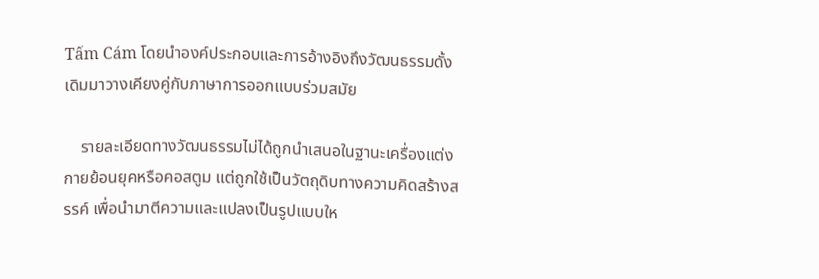Tấm Cám โดยนำองค์ประกอบและการอ้างอิงถึงวัฒนธรรมดั้งเดิมมาวางเคียงคู่กับภาษาการออกแบบร่วมสมัย

    รายละเอียดทางวัฒนธรรมไม่ได้ถูกนำเสนอในฐานะเครื่องแต่งกายย้อนยุคหรือคอสตูม แต่ถูกใช้เป็นวัตถุดิบทางความคิดสร้างสรรค์ เพื่อนำมาตีความและแปลงเป็นรูปแบบให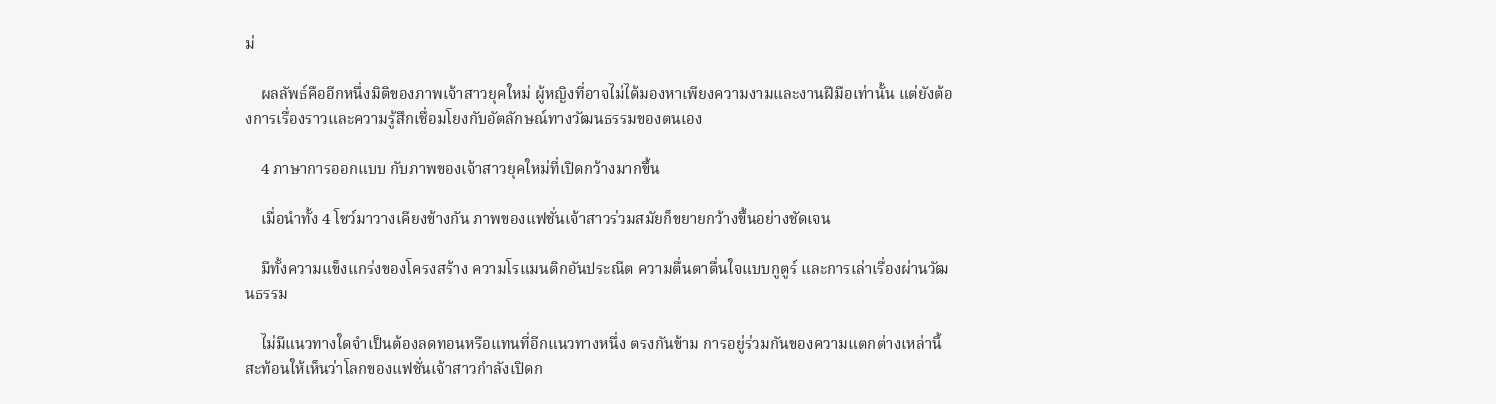ม่

    ผลลัพธ์คืออีกหนึ่งมิติของภาพเจ้าสาวยุคใหม่ ผู้หญิงที่อาจไม่ได้มองหาเพียงความงามและงานฝีมือเท่านั้น แต่ยังต้องการเรื่องราวและความรู้สึกเชื่อมโยงกับอัตลักษณ์ทางวัฒนธรรมของตนเอง

    4 ภาษาการออกแบบ กับภาพของเจ้าสาวยุคใหม่ที่เปิดกว้างมากขึ้น

    เมื่อนำทั้ง 4 โชว์มาวางเคียงข้างกัน ภาพของแฟชั่นเจ้าสาวร่วมสมัยก็ขยายกว้างขึ้นอย่างชัดเจน

    มีทั้งความแข็งแกร่งของโครงสร้าง ความโรแมนติกอันประณีต ความตื่นตาตื่นใจแบบกูตูร์ และการเล่าเรื่องผ่านวัฒนธรรม

    ไม่มีแนวทางใดจำเป็นต้องลดทอนหรือแทนที่อีกแนวทางหนึ่ง ตรงกันข้าม การอยู่ร่วมกันของความแตกต่างเหล่านี้สะท้อนให้เห็นว่าโลกของแฟชั่นเจ้าสาวกำลังเปิดก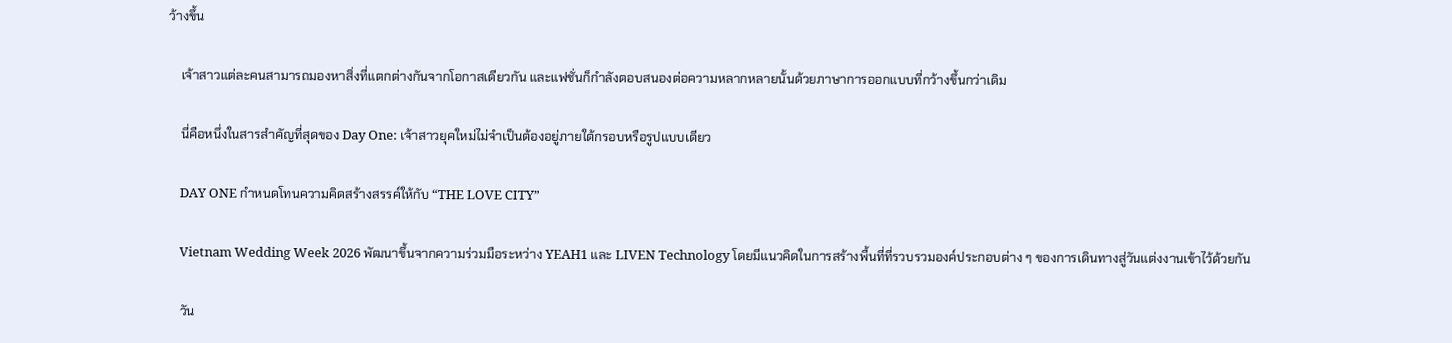ว้างขึ้น

    เจ้าสาวแต่ละคนสามารถมองหาสิ่งที่แตกต่างกันจากโอกาสเดียวกัน และแฟชั่นก็กำลังตอบสนองต่อความหลากหลายนั้นด้วยภาษาการออกแบบที่กว้างขึ้นกว่าเดิม

    นี่คือหนึ่งในสารสำคัญที่สุดของ Day One: เจ้าสาวยุคใหม่ไม่จำเป็นต้องอยู่ภายใต้กรอบหรือรูปแบบเดียว

    DAY ONE กำหนดโทนความคิดสร้างสรรค์ให้กับ “THE LOVE CITY”

    Vietnam Wedding Week 2026 พัฒนาขึ้นจากความร่วมมือระหว่าง YEAH1 และ LIVEN Technology โดยมีแนวคิดในการสร้างพื้นที่ที่รวบรวมองค์ประกอบต่าง ๆ ของการเดินทางสู่วันแต่งงานเข้าไว้ด้วยกัน

    วัน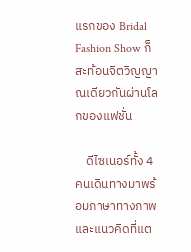แรกของ Bridal Fashion Show ก็สะท้อนจิตวิญญาณเดียวกันผ่านโลกของแฟชั่น

    ดีไซเนอร์ทั้ง 4 คนเดินทางมาพร้อมภาษาทางภาพและแนวคิดที่แต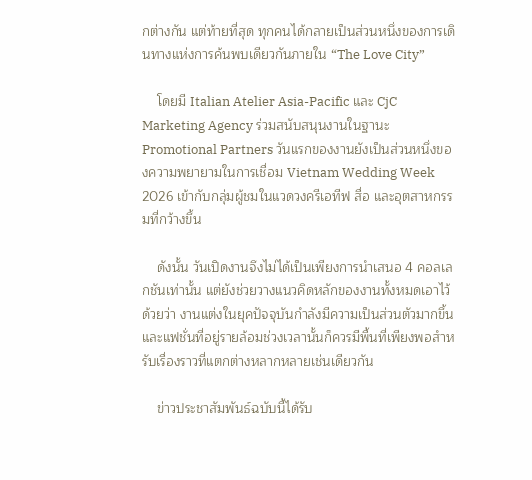กต่างกัน แต่ท้ายที่สุด ทุกคนได้กลายเป็นส่วนหนึ่งของการเดินทางแห่งการค้นพบเดียวกันภายใน “The Love City”

    โดยมี Italian Atelier Asia-Pacific และ CjC Marketing Agency ร่วมสนับสนุนงานในฐานะ Promotional Partners วันแรกของงานยังเป็นส่วนหนึ่งของความพยายามในการเชื่อม Vietnam Wedding Week 2026 เข้ากับกลุ่มผู้ชมในแวดวงครีเอทีฟ สื่อ และอุตสาหกรรมที่กว้างขึ้น

    ดังนั้น วันเปิดงานจึงไม่ได้เป็นเพียงการนำเสนอ 4 คอลเลกชันเท่านั้น แต่ยังช่วยวางแนวคิดหลักของงานทั้งหมดเอาไว้ด้วยว่า งานแต่งในยุคปัจจุบันกำลังมีความเป็นส่วนตัวมากขึ้น และแฟชั่นที่อยู่รายล้อมช่วงเวลานั้นก็ควรมีพื้นที่เพียงพอสำหรับเรื่องราวที่แตกต่างหลากหลายเช่นเดียวกัน

    ข่าวประชาสัมพันธ์ฉบับนี้ได้รับ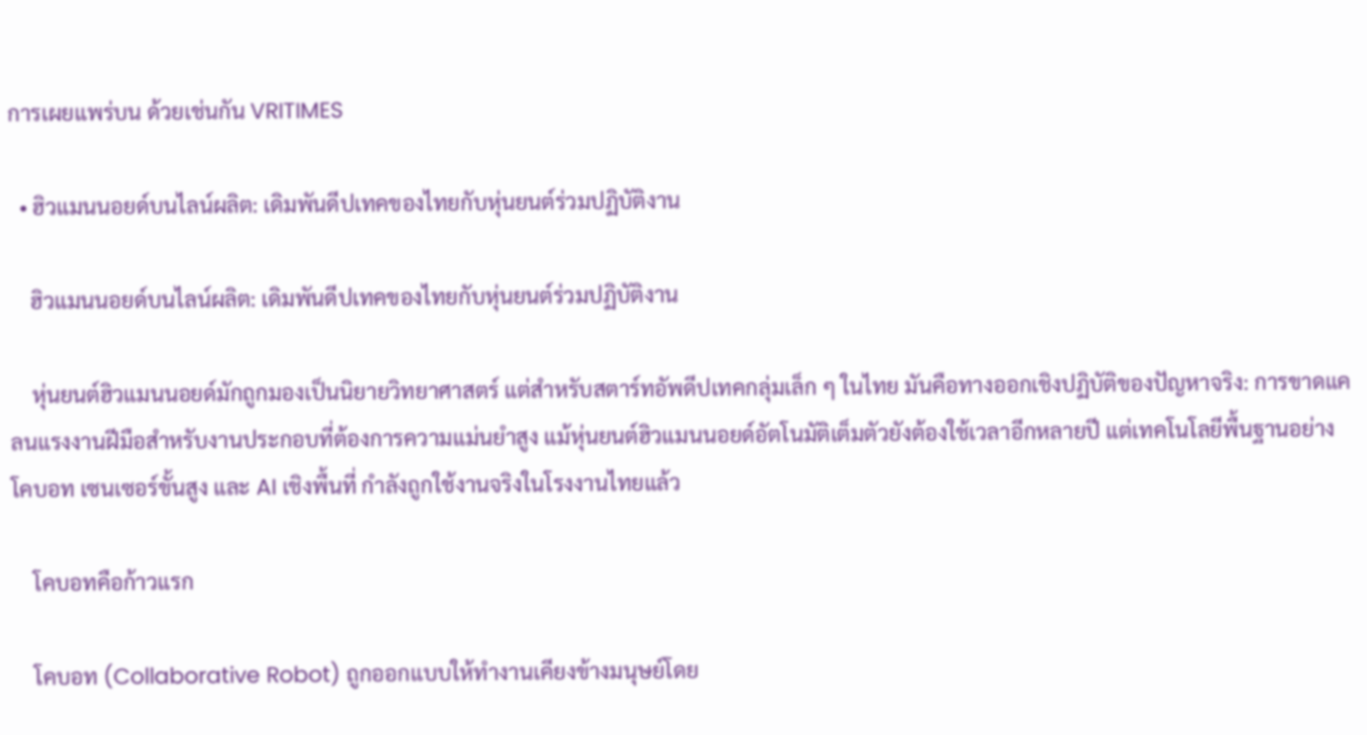การเผยแพร่บน ด้วยเช่นกัน VRITIMES

  • ฮิวแมนนอยด์บนไลน์ผลิต: เดิมพันดีปเทคของไทยกับหุ่นยนต์ร่วมปฏิบัติงาน

    ฮิวแมนนอยด์บนไลน์ผลิต: เดิมพันดีปเทคของไทยกับหุ่นยนต์ร่วมปฏิบัติงาน

    หุ่นยนต์ฮิวแมนนอยด์มักถูกมองเป็นนิยายวิทยาศาสตร์ แต่สำหรับสตาร์ทอัพดีปเทคกลุ่มเล็ก ๆ ในไทย มันคือทางออกเชิงปฏิบัติของปัญหาจริง: การขาดแคลนแรงงานฝีมือสำหรับงานประกอบที่ต้องการความแม่นยำสูง แม้หุ่นยนต์ฮิวแมนนอยด์อัตโนมัติเต็มตัวยังต้องใช้เวลาอีกหลายปี แต่เทคโนโลยีพื้นฐานอย่างโคบอท เซนเซอร์ขั้นสูง และ AI เชิงพื้นที่ กำลังถูกใช้งานจริงในโรงงานไทยแล้ว

    โคบอทคือก้าวแรก

    โคบอท (Collaborative Robot) ถูกออกแบบให้ทำงานเคียงข้างมนุษย์โดย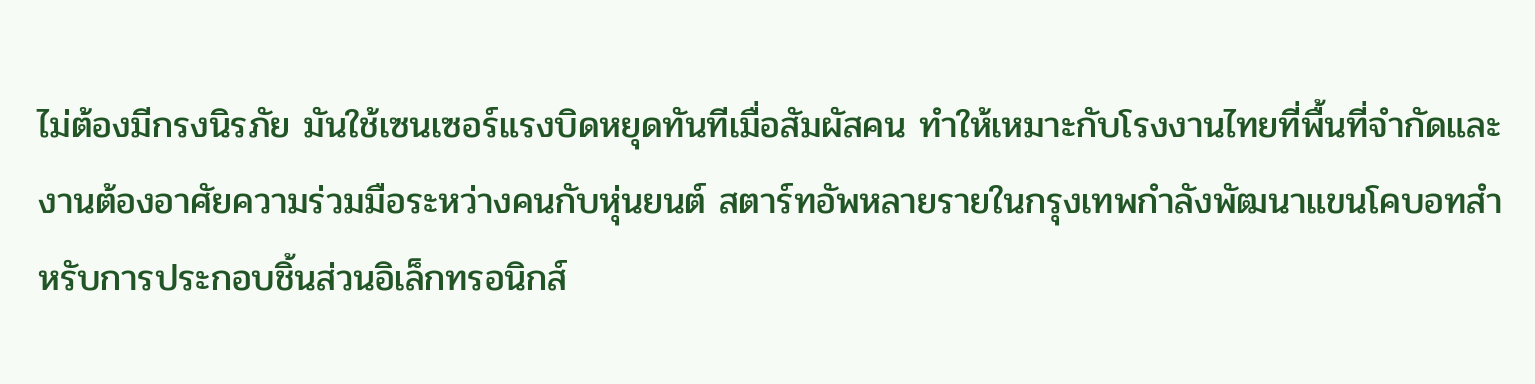ไม่ต้องมีกรงนิรภัย มันใช้เซนเซอร์แรงบิดหยุดทันทีเมื่อสัมผัสคน ทำให้เหมาะกับโรงงานไทยที่พื้นที่จำกัดและงานต้องอาศัยความร่วมมือระหว่างคนกับหุ่นยนต์ สตาร์ทอัพหลายรายในกรุงเทพกำลังพัฒนาแขนโคบอทสำหรับการประกอบชิ้นส่วนอิเล็กทรอนิกส์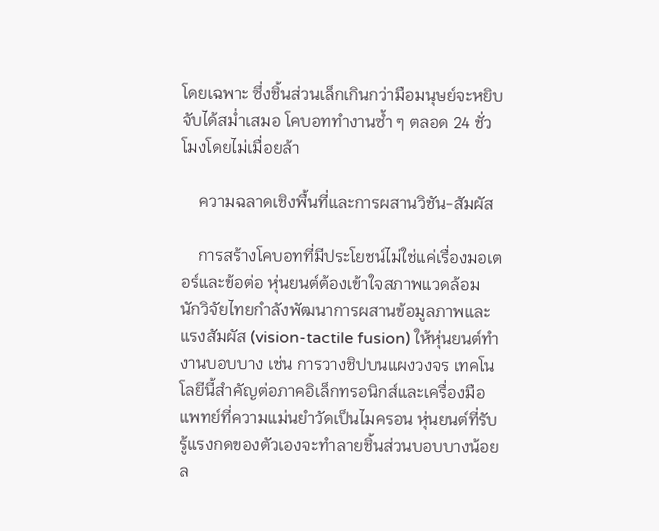โดยเฉพาะ ซึ่งชิ้นส่วนเล็กเกินกว่ามือมนุษย์จะหยิบจับได้สม่ำเสมอ โคบอททำงานซ้ำ ๆ ตลอด 24 ชั่วโมงโดยไม่เมื่อยล้า

    ความฉลาดเชิงพื้นที่และการผสานวิชัน-สัมผัส

    การสร้างโคบอทที่มีประโยชน์ไม่ใช่แค่เรื่องมอเตอร์และข้อต่อ หุ่นยนต์ต้องเข้าใจสภาพแวดล้อม นักวิจัยไทยกำลังพัฒนาการผสานข้อมูลภาพและแรงสัมผัส (vision-tactile fusion) ให้หุ่นยนต์ทำงานบอบบาง เช่น การวางชิปบนแผงวงจร เทคโนโลยีนี้สำคัญต่อภาคอิเล็กทรอนิกส์และเครื่องมือแพทย์ที่ความแม่นยำวัดเป็นไมครอน หุ่นยนต์ที่รับรู้แรงกดของตัวเองจะทำลายชิ้นส่วนบอบบางน้อยล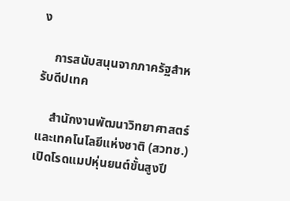ง

    การสนับสนุนจากภาครัฐสำหรับดีปเทค

    สำนักงานพัฒนาวิทยาศาสตร์และเทคโนโลยีแห่งชาติ (สวทช.) เปิดโรดแมปหุ่นยนต์ขั้นสูงปี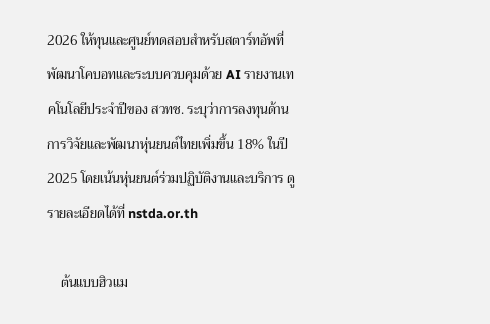2026 ให้ทุนและศูนย์ทดสอบสำหรับสตาร์ทอัพที่พัฒนาโคบอทและระบบควบคุมด้วย AI รายงานเทคโนโลยีประจำปีของ สวทช. ระบุว่าการลงทุนด้านการวิจัยและพัฒนาหุ่นยนต์ไทยเพิ่มขึ้น 18% ในปี 2025 โดยเน้นหุ่นยนต์ร่วมปฏิบัติงานและบริการ ดูรายละเอียดได้ที่ nstda.or.th

    ต้นแบบฮิวแม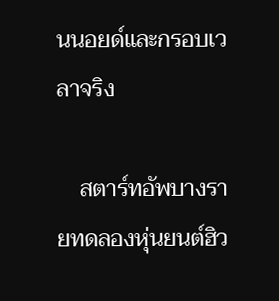นนอยด์และกรอบเวลาจริง

    สตาร์ทอัพบางรายทดลองหุ่นยนต์ฮิว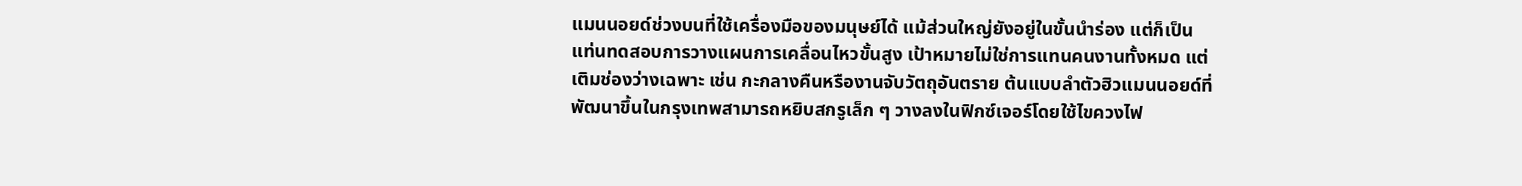แมนนอยด์ช่วงบนที่ใช้เครื่องมือของมนุษย์ได้ แม้ส่วนใหญ่ยังอยู่ในขั้นนำร่อง แต่ก็เป็นแท่นทดสอบการวางแผนการเคลื่อนไหวขั้นสูง เป้าหมายไม่ใช่การแทนคนงานทั้งหมด แต่เติมช่องว่างเฉพาะ เช่น กะกลางคืนหรืองานจับวัตถุอันตราย ต้นแบบลำตัวฮิวแมนนอยด์ที่พัฒนาขึ้นในกรุงเทพสามารถหยิบสกรูเล็ก ๆ วางลงในฟิกซ์เจอร์โดยใช้ไขควงไฟ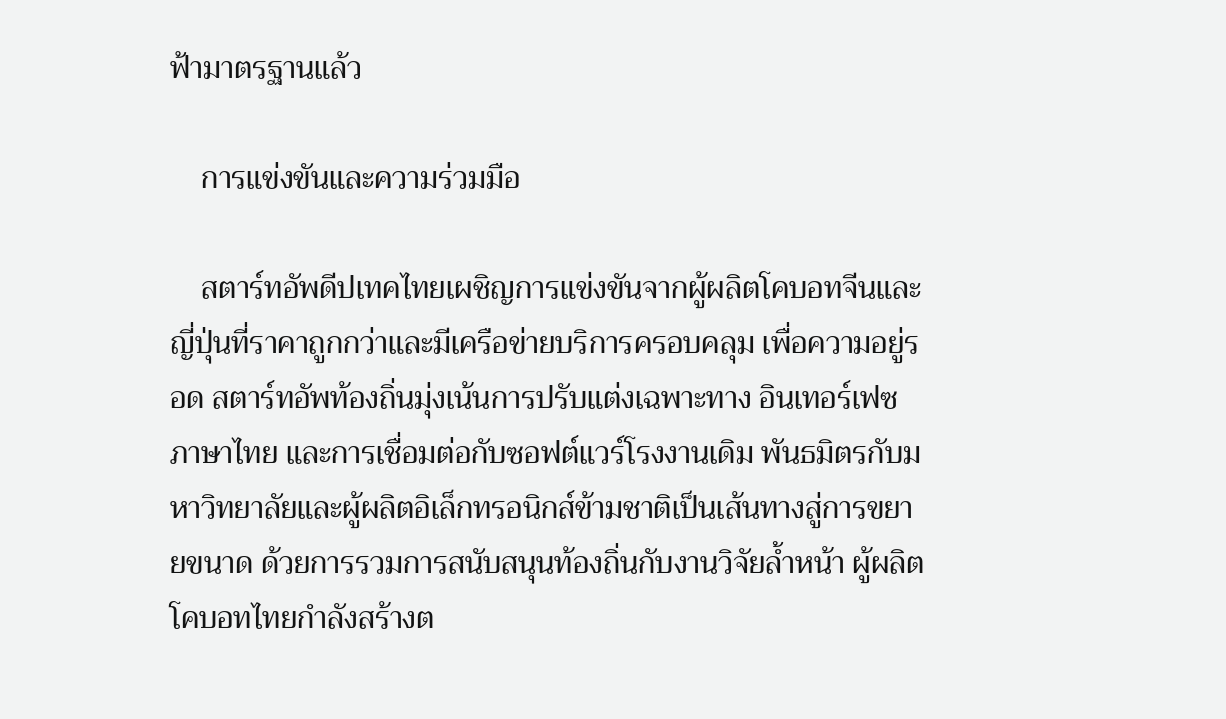ฟ้ามาตรฐานแล้ว

    การแข่งขันและความร่วมมือ

    สตาร์ทอัพดีปเทคไทยเผชิญการแข่งขันจากผู้ผลิตโคบอทจีนและญี่ปุ่นที่ราคาถูกกว่าและมีเครือข่ายบริการครอบคลุม เพื่อความอยู่รอด สตาร์ทอัพท้องถิ่นมุ่งเน้นการปรับแต่งเฉพาะทาง อินเทอร์เฟซภาษาไทย และการเชื่อมต่อกับซอฟต์แวร์โรงงานเดิม พันธมิตรกับมหาวิทยาลัยและผู้ผลิตอิเล็กทรอนิกส์ข้ามชาติเป็นเส้นทางสู่การขยายขนาด ด้วยการรวมการสนับสนุนท้องถิ่นกับงานวิจัยล้ำหน้า ผู้ผลิตโคบอทไทยกำลังสร้างต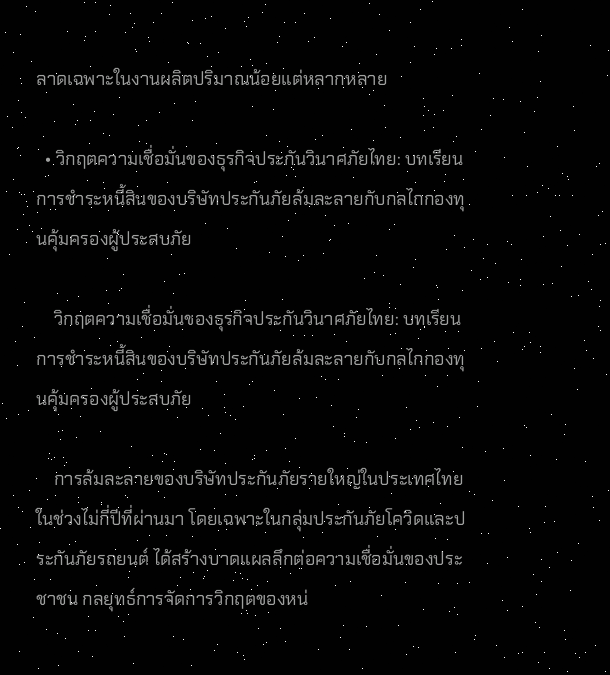ลาดเฉพาะในงานผลิตปริมาณน้อยแต่หลากหลาย

  • วิกฤตความเชื่อมั่นของธุรกิจประกันวินาศภัยไทย: บทเรียนการชำระหนี้สินของบริษัทประกันภัยล้มละลายกับกลไกกองทุนคุ้มครองผู้ประสบภัย

    วิกฤตความเชื่อมั่นของธุรกิจประกันวินาศภัยไทย: บทเรียนการชำระหนี้สินของบริษัทประกันภัยล้มละลายกับกลไกกองทุนคุ้มครองผู้ประสบภัย

    การล้มละลายของบริษัทประกันภัยรายใหญ่ในประเทศไทยในช่วงไม่กี่ปีที่ผ่านมา โดยเฉพาะในกลุ่มประกันภัยโควิดและประกันภัยรถยนต์ ได้สร้างบาดแผลลึกต่อความเชื่อมั่นของประชาชน กลยุทธ์การจัดการวิกฤตของหน่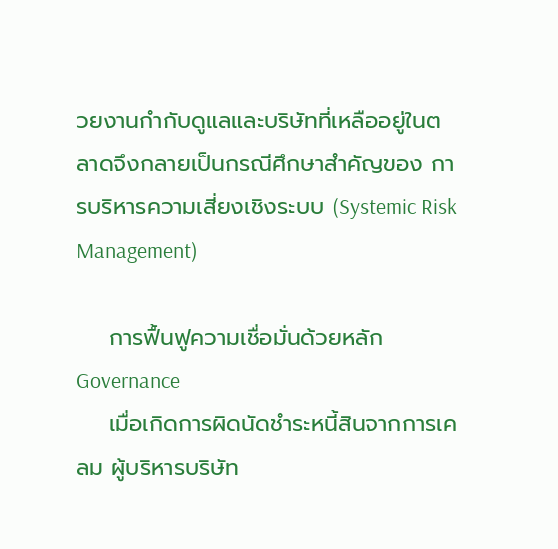วยงานกำกับดูแลและบริษัทที่เหลืออยู่ในตลาดจึงกลายเป็นกรณีศึกษาสำคัญของ การบริหารความเสี่ยงเชิงระบบ (Systemic Risk Management)

    การฟื้นฟูความเชื่อมั่นด้วยหลัก Governance
    เมื่อเกิดการผิดนัดชำระหนี้สินจากการเคลม ผู้บริหารบริษัท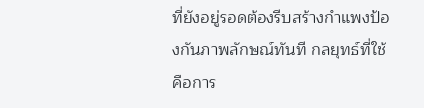ที่ยังอยู่รอดต้องรีบสร้างกำแพงป้องกันภาพลักษณ์ทันที กลยุทธ์ที่ใช้คือการ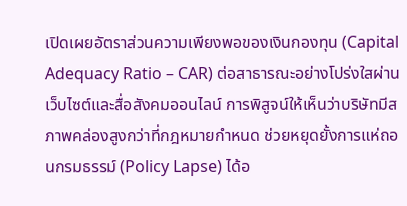เปิดเผยอัตราส่วนความเพียงพอของเงินกองทุน (Capital Adequacy Ratio – CAR) ต่อสาธารณะอย่างโปร่งใสผ่านเว็บไซต์และสื่อสังคมออนไลน์ การพิสูจน์ให้เห็นว่าบริษัทมีสภาพคล่องสูงกว่าที่กฎหมายกำหนด ช่วยหยุดยั้งการแห่ถอนกรมธรรม์ (Policy Lapse) ได้อ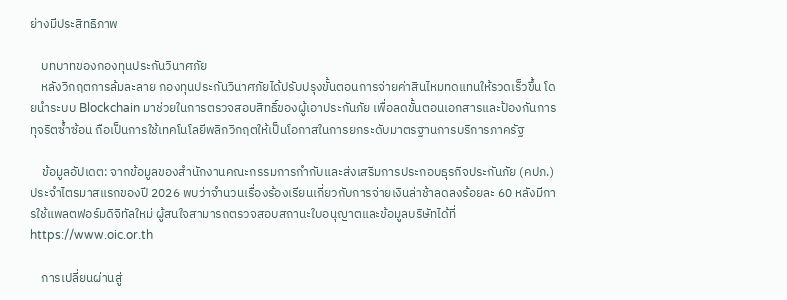ย่างมีประสิทธิภาพ

    บทบาทของกองทุนประกันวินาศภัย
    หลังวิกฤตการล้มละลาย กองทุนประกันวินาศภัยได้ปรับปรุงขั้นตอนการจ่ายค่าสินไหมทดแทนให้รวดเร็วขึ้น โดยนำระบบ Blockchain มาช่วยในการตรวจสอบสิทธิ์ของผู้เอาประกันภัย เพื่อลดขั้นตอนเอกสารและป้องกันการทุจริตซ้ำซ้อน ถือเป็นการใช้เทคโนโลยีพลิกวิกฤตให้เป็นโอกาสในการยกระดับมาตรฐานการบริการภาครัฐ

    ข้อมูลอัปเดต: จากข้อมูลของสำนักงานคณะกรรมการกำกับและส่งเสริมการประกอบธุรกิจประกันภัย (คปภ.) ประจำไตรมาสแรกของปี 2026 พบว่าจำนวนเรื่องร้องเรียนเกี่ยวกับการจ่ายเงินล่าช้าลดลงร้อยละ 60 หลังมีการใช้แพลตฟอร์มดิจิทัลใหม่ ผู้สนใจสามารถตรวจสอบสถานะใบอนุญาตและข้อมูลบริษัทได้ที่ https://www.oic.or.th

    การเปลี่ยนผ่านสู่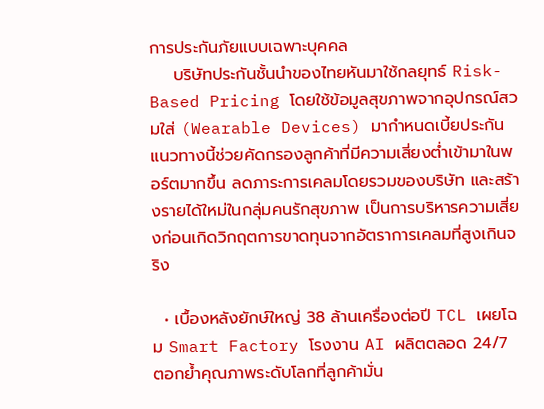การประกันภัยแบบเฉพาะบุคคล
    บริษัทประกันชั้นนำของไทยหันมาใช้กลยุทธ์ Risk-Based Pricing โดยใช้ข้อมูลสุขภาพจากอุปกรณ์สวมใส่ (Wearable Devices) มากำหนดเบี้ยประกัน แนวทางนี้ช่วยคัดกรองลูกค้าที่มีความเสี่ยงต่ำเข้ามาในพอร์ตมากขึ้น ลดภาระการเคลมโดยรวมของบริษัท และสร้างรายได้ใหม่ในกลุ่มคนรักสุขภาพ เป็นการบริหารความเสี่ยงก่อนเกิดวิกฤตการขาดทุนจากอัตราการเคลมที่สูงเกินจริง

  • เบื้องหลังยักษ์ใหญ่ 38 ล้านเครื่องต่อปี TCL เผยโฉม Smart Factory โรงงาน AI ผลิตตลอด 24/7 ตอกย้ำคุณภาพระดับโลกที่ลูกค้ามั่น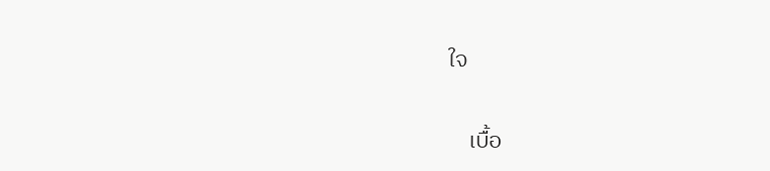ใจ

    เบื้อ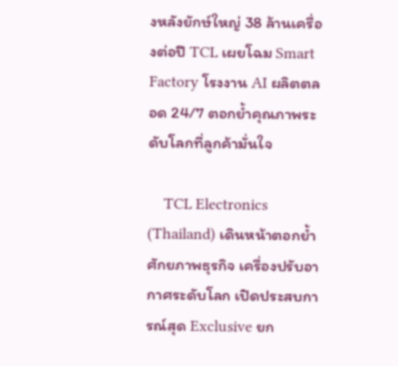งหลังยักษ์ใหญ่ 38 ล้านเครื่องต่อปี TCL เผยโฉม Smart Factory โรงงาน AI ผลิตตลอด 24/7 ตอกย้ำคุณภาพระดับโลกที่ลูกค้ามั่นใจ

    TCL Electronics (Thailand) เดินหน้าตอกย้ำศักยภาพธุรกิจ เครื่องปรับอากาศระดับโลก เปิดประสบการณ์สุด Exclusive ยก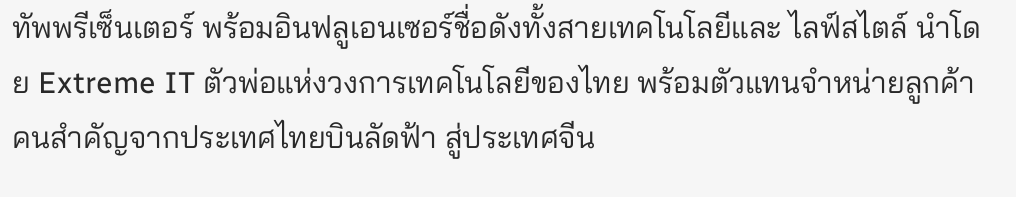ทัพพรีเซ็นเตอร์ พร้อมอินฟลูเอนเซอร์ชื่อดังทั้งสายเทคโนโลยีและ ไลฟ์สไตล์ นำโดย Extreme IT ตัวพ่อแห่งวงการเทคโนโลยีของไทย พร้อมตัวแทนจำหน่ายลูกค้าคนสำคัญจากประเทศไทยบินลัดฟ้า สู่ประเทศจีน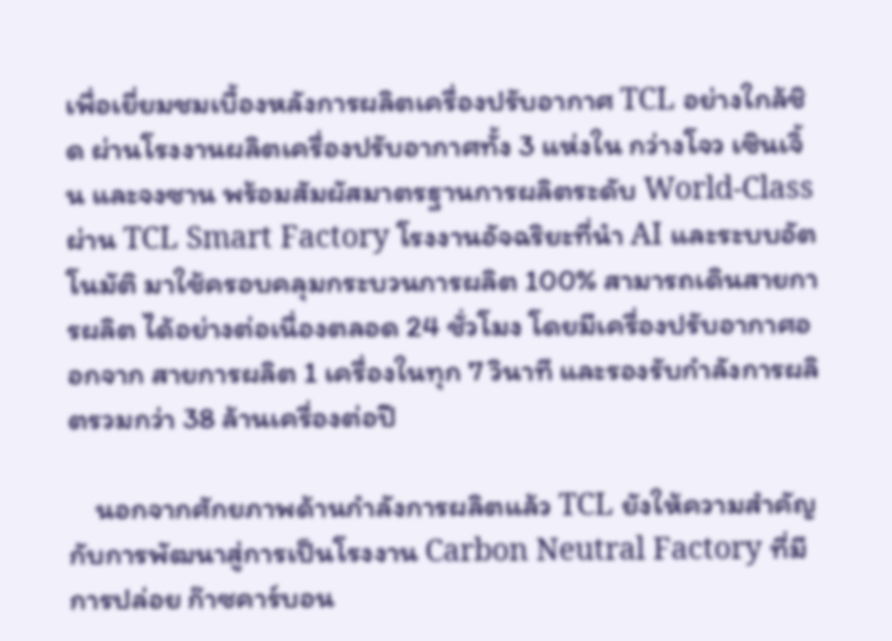เพื่อเยี่ยมชมเบื้องหลังการผลิตเครื่องปรับอากาศ TCL อย่างใกล้ชิด ผ่านโรงงานผลิตเครื่องปรับอากาศทั้ง 3 แห่งใน กว่างโจว เซินเจิ้น และจงซาน พร้อมสัมผัสมาตรฐานการผลิตระดับ World-Class ผ่าน TCL Smart Factory โรงงานอัจฉริยะที่นำ AI และระบบอัตโนมัติ มาใช้ครอบคลุมกระบวนการผลิต 100% สามารถเดินสายการผลิต ได้อย่างต่อเนื่องตลอด 24 ชั่วโมง โดยมีเครื่องปรับอากาศออกจาก สายการผลิต 1 เครื่องในทุก 7 วินาที และรองรับกำลังการผลิตรวมกว่า 38 ล้านเครื่องต่อปี

    นอกจากศักยภาพด้านกำลังการผลิตแล้ว TCL ยังให้ความสำคัญ กับการพัฒนาสู่การเป็นโรงงาน Carbon Neutral Factory ที่มีการปล่อย ก๊าซคาร์บอน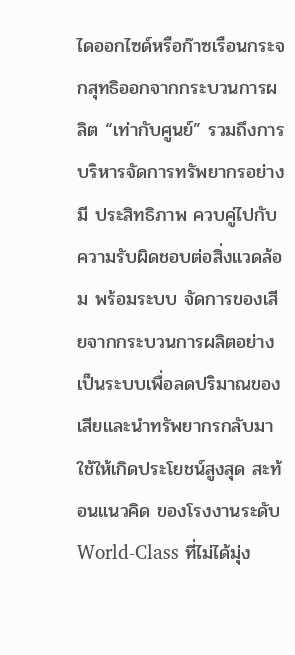ไดออกไซด์หรือก๊าซเรือนกระจกสุทธิออกจากกระบวนการผลิต “เท่ากับศูนย์” รวมถึงการบริหารจัดการทรัพยากรอย่างมี ประสิทธิภาพ ควบคู่ไปกับความรับผิดชอบต่อสิ่งแวดล้อม พร้อมระบบ จัดการของเสียจากกระบวนการผลิตอย่างเป็นระบบเพื่อลดปริมาณของ เสียและนำทรัพยากรกลับมาใช้ให้เกิดประโยชน์สูงสุด สะท้อนแนวคิด ของโรงงานระดับ World-Class ที่ไม่ได้มุ่ง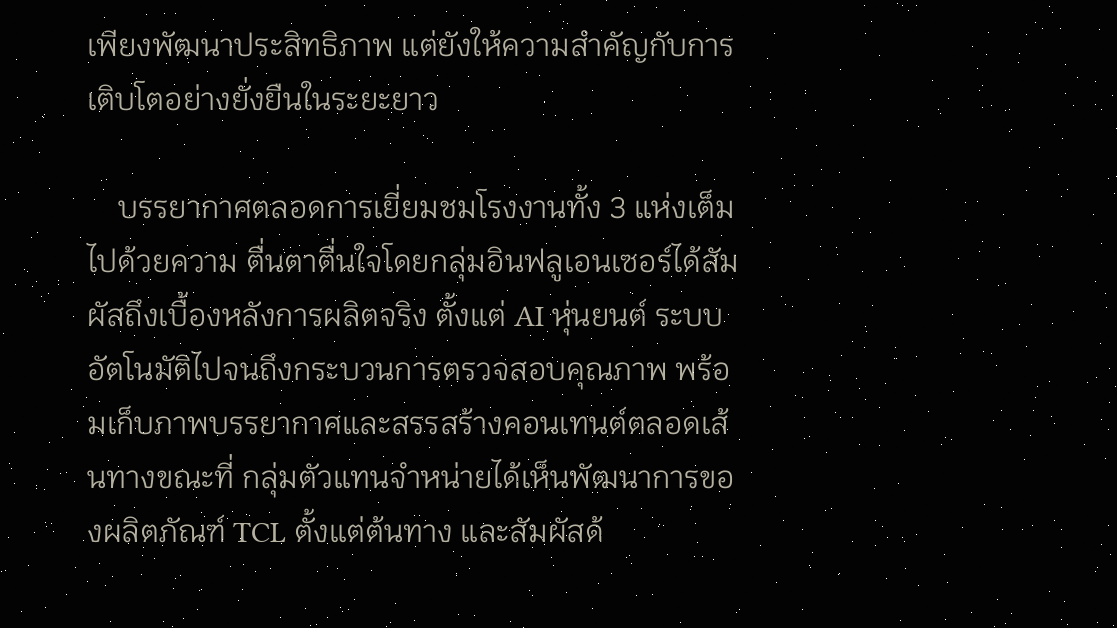เพียงพัฒนาประสิทธิภาพ แต่ยังให้ความสำคัญกับการเติบโตอย่างยั่งยืนในระยะยาว

    บรรยากาศตลอดการเยี่ยมชมโรงงานทั้ง 3 แห่งเต็มไปด้วยความ ตื่นตาตื่นใจโดยกลุ่มอินฟลูเอนเซอร์ได้สัมผัสถึงเบื้องหลังการผลิตจริง ตั้งแต่ AI หุ่นยนต์ ระบบอัตโนมัติไปจนถึงกระบวนการตรวจสอบคุณภาพ พร้อมเก็บภาพบรรยากาศและสรรสร้างคอนเทนต์ตลอดเส้นทางขณะที่ กลุ่มตัวแทนจำหน่ายได้เห็นพัฒนาการของผลิตภัณฑ์ TCL ตั้งแต่ต้นทาง และสัมผัสด้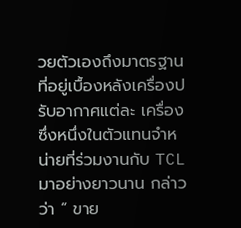วยตัวเองถึงมาตรฐานที่อยู่เบื้องหลังเครื่องปรับอากาศแต่ละ เครื่อง ซึ่งหนึ่งในตัวแทนจำหน่ายที่ร่วมงานกับ TCL มาอย่างยาวนาน กล่าวว่า “ ขาย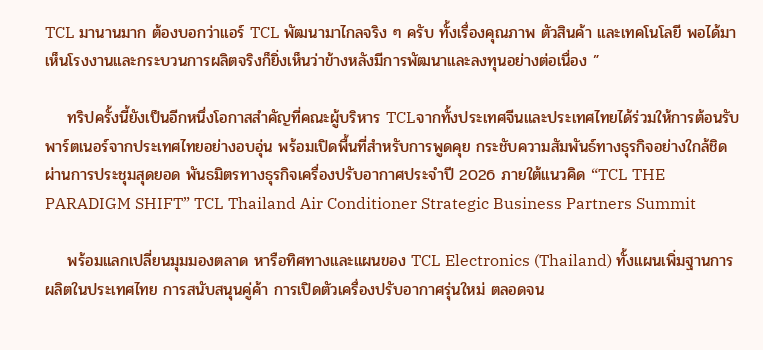TCL มานานมาก ต้องบอกว่าแอร์ TCL พัฒนามาไกลจริง ๆ ครับ ทั้งเรื่องคุณภาพ ตัวสินค้า และเทคโนโลยี พอได้มาเห็นโรงงานและกระบวนการผลิตจริงก็ยิ่งเห็นว่าข้างหลังมีการพัฒนาและลงทุนอย่างต่อเนื่อง ”

    ทริปครั้งนี้ยังเป็นอีกหนึ่งโอกาสสำคัญที่คณะผู้บริหาร TCLจากทั้งประเทศจีนและประเทศไทยได้ร่วมให้การต้อนรับพาร์ตเนอร์จากประเทศไทยอย่างอบอุ่น พร้อมเปิดพื้นที่สำหรับการพูดคุย กระชับความสัมพันธ์ทางธุรกิจอย่างใกล้ชิด ผ่านการประชุมสุดยอด พันธมิตรทางธุรกิจเครื่องปรับอากาศประจำปี 2026 ภายใต้แนวคิด “TCL THE PARADIGM SHIFT” TCL Thailand Air Conditioner Strategic Business Partners Summit

    พร้อมแลกเปลี่ยนมุมมองตลาด หารือทิศทางและแผนของ TCL Electronics (Thailand) ทั้งแผนเพิ่มฐานการผลิตในประเทศไทย การสนับสนุนคู่ค้า การเปิดตัวเครื่องปรับอากาศรุ่นใหม่ ตลอดจน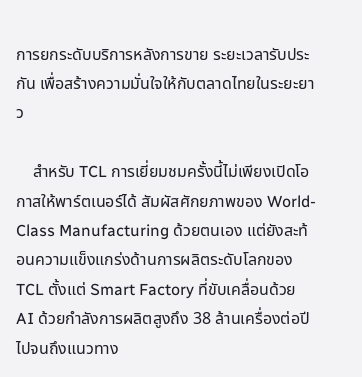การยกระดับบริการหลังการขาย ระยะเวลารับประกัน เพื่อสร้างความมั่นใจให้กับตลาดไทยในระยะยาว

    สำหรับ TCL การเยี่ยมชมครั้งนี้ไม่เพียงเปิดโอกาสให้พาร์ตเนอร์ได้ สัมผัสศักยภาพของ World-Class Manufacturing ด้วยตนเอง แต่ยังสะท้อนความแข็งแกร่งด้านการผลิตระดับโลกของ TCL ตั้งแต่ Smart Factory ที่ขับเคลื่อนด้วย AI ด้วยกำลังการผลิตสูงถึง 38 ล้านเครื่องต่อปี ไปจนถึงแนวทาง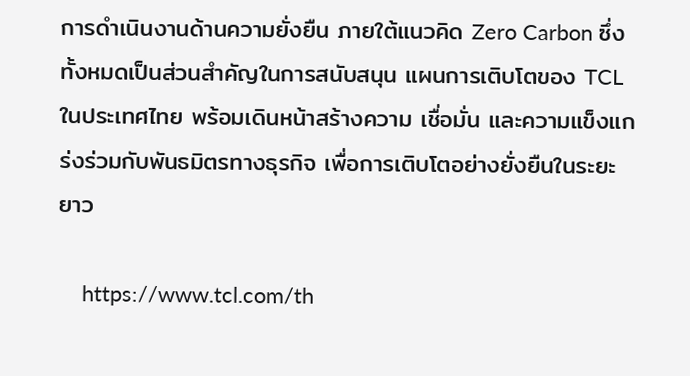การดำเนินงานด้านความยั่งยืน ภายใต้แนวคิด Zero Carbon ซึ่งทั้งหมดเป็นส่วนสำคัญในการสนับสนุน แผนการเติบโตของ TCL ในประเทศไทย พร้อมเดินหน้าสร้างความ เชื่อมั่น และความแข็งแกร่งร่วมกับพันธมิตรทางธุรกิจ เพื่อการเติบโตอย่างยั่งยืนในระยะยาว

    https://www.tcl.com/th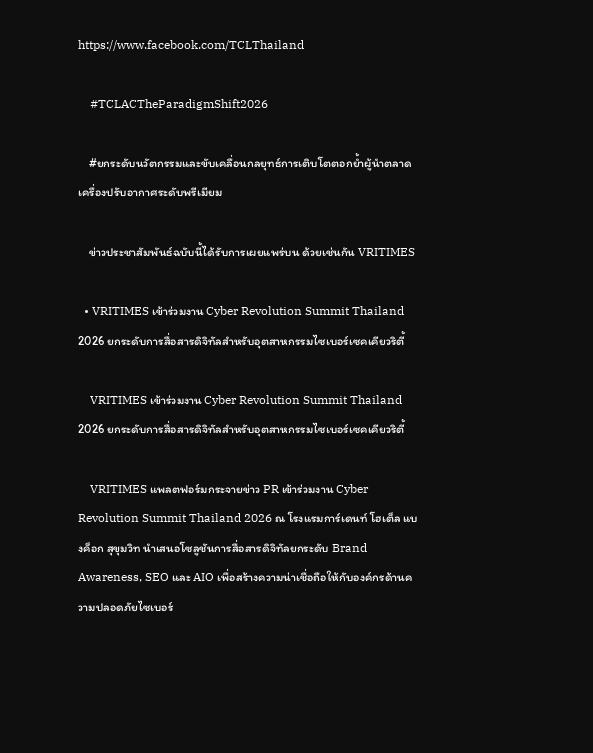https://www.facebook.com/TCLThailand

    #TCLACTheParadigmShift2026

    #ยกระดับนวัตกรรมและขับเคลื่อนกลยุทธ์การเติบโตตอกย้ำผู้นำตลาดเครื่องปรับอากาศระดับพรีเมียม

    ข่าวประชาสัมพันธ์ฉบับนี้ได้รับการเผยแพร่บน ด้วยเช่นกัน VRITIMES

  • VRITIMES เข้าร่วมงาน Cyber Revolution Summit Thailand 2026 ยกระดับการสื่อสารดิจิทัลสำหรับอุตสาหกรรมไซเบอร์เซคเคียวริตี้

    VRITIMES เข้าร่วมงาน Cyber Revolution Summit Thailand 2026 ยกระดับการสื่อสารดิจิทัลสำหรับอุตสาหกรรมไซเบอร์เซคเคียวริตี้

    VRITIMES แพลตฟอร์มกระจายข่าว PR เข้าร่วมงาน Cyber Revolution Summit Thailand 2026 ณ โรงแรมการ์เดนท์ โฮเต็ล แบงค็อก สุขุมวิท นำเสนอโซลูชันการสื่อสารดิจิทัลยกระดับ Brand Awareness, SEO และ AIO เพื่อสร้างความน่าเชื่อถือให้กับองค์กรด้านความปลอดภัยไซเบอร์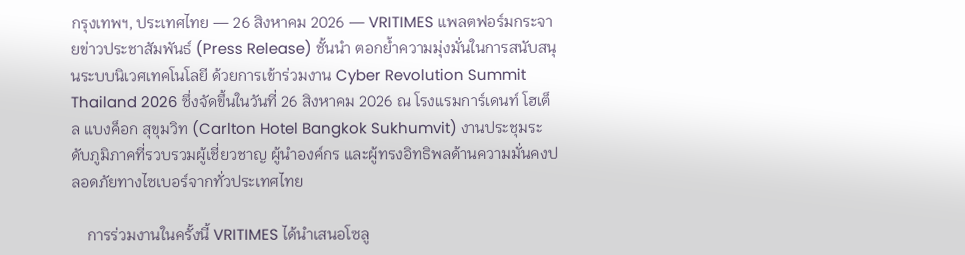กรุงเทพฯ, ประเทศไทย — 26 สิงหาคม 2026 — VRITIMES แพลตฟอร์มกระจายข่าวประชาสัมพันธ์ (Press Release) ชั้นนำ ตอกย้ำความมุ่งมั่นในการสนับสนุนระบบนิเวศเทคโนโลยี ด้วยการเข้าร่วมงาน Cyber Revolution Summit Thailand 2026 ซึ่งจัดขึ้นในวันที่ 26 สิงหาคม 2026 ณ โรงแรมการ์เดนท์ โฮเต็ล แบงค็อก สุขุมวิท (Carlton Hotel Bangkok Sukhumvit) งานประชุมระดับภูมิภาคที่รวบรวมผู้เชี่ยวชาญ ผู้นำองค์กร และผู้ทรงอิทธิพลด้านความมั่นคงปลอดภัยทางไซเบอร์จากทั่วประเทศไทย

    การร่วมงานในครั้งนี้ VRITIMES ได้นำเสนอโซลู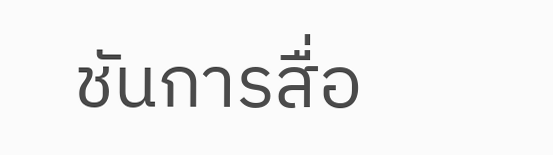ชันการสื่อ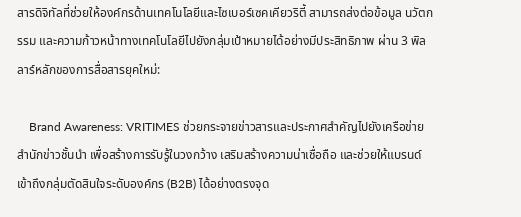สารดิจิทัลที่ช่วยให้องค์กรด้านเทคโนโลยีและไซเบอร์เซคเคียวริตี้ สามารถส่งต่อข้อมูล นวัตกรรม และความก้าวหน้าทางเทคโนโลยีไปยังกลุ่มเป้าหมายได้อย่างมีประสิทธิภาพ ผ่าน 3 พิลลาร์หลักของการสื่อสารยุคใหม่:

    Brand Awareness: VRITIMES ช่วยกระจายข่าวสารและประกาศสำคัญไปยังเครือข่ายสำนักข่าวชั้นนำ เพื่อสร้างการรับรู้ในวงกว้าง เสริมสร้างความน่าเชื่อถือ และช่วยให้แบรนด์เข้าถึงกลุ่มตัดสินใจระดับองค์กร (B2B) ได้อย่างตรงจุด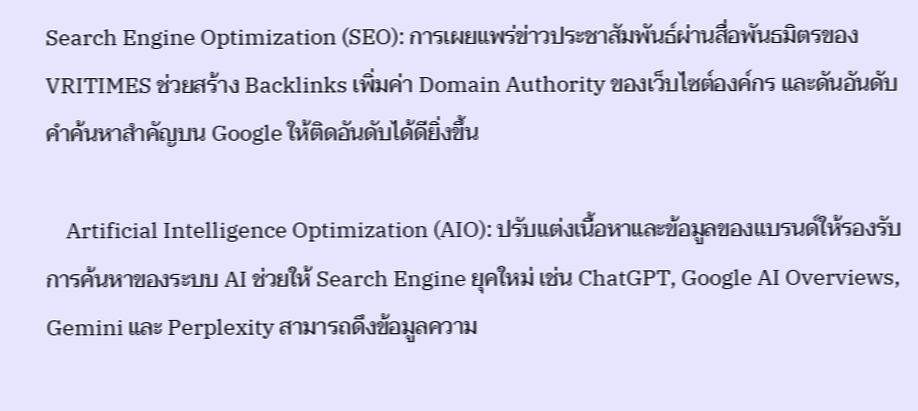Search Engine Optimization (SEO): การเผยแพร่ข่าวประชาสัมพันธ์ผ่านสื่อพันธมิตรของ VRITIMES ช่วยสร้าง Backlinks เพิ่มค่า Domain Authority ของเว็บไซต์องค์กร และดันอันดับคำค้นหาสำคัญบน Google ให้ติดอันดับได้ดียิ่งขึ้น

    Artificial Intelligence Optimization (AIO): ปรับแต่งเนื้อหาและข้อมูลของแบรนด์ให้รองรับการค้นหาของระบบ AI ช่วยให้ Search Engine ยุคใหม่ เช่น ChatGPT, Google AI Overviews, Gemini และ Perplexity สามารถดึงข้อมูลความ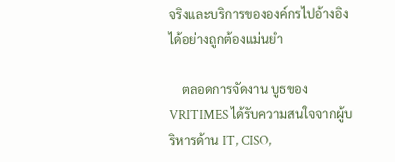จริงและบริการขององค์กรไปอ้างอิงได้อย่างถูกต้องแม่นยำ

    ตลอดการจัดงาน บูธของ VRITIMES ได้รับความสนใจจากผู้บริหารด้าน IT, CISO,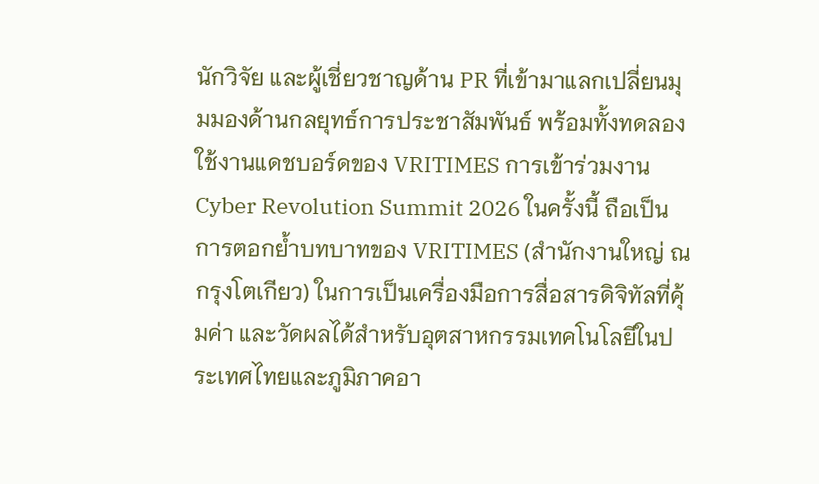นักวิจัย และผู้เชี่ยวชาญด้าน PR ที่เข้ามาแลกเปลี่ยนมุมมองด้านกลยุทธ์การประชาสัมพันธ์ พร้อมทั้งทดลองใช้งานแดชบอร์ดของ VRITIMES การเข้าร่วมงาน Cyber Revolution Summit 2026 ในครั้งนี้ ถือเป็นการตอกย้ำบทบาทของ VRITIMES (สำนักงานใหญ่ ณ กรุงโตเกียว) ในการเป็นเครื่องมือการสื่อสารดิจิทัลที่คุ้มค่า และวัดผลได้สำหรับอุตสาหกรรมเทคโนโลยีในประเทศไทยและภูมิภาคอา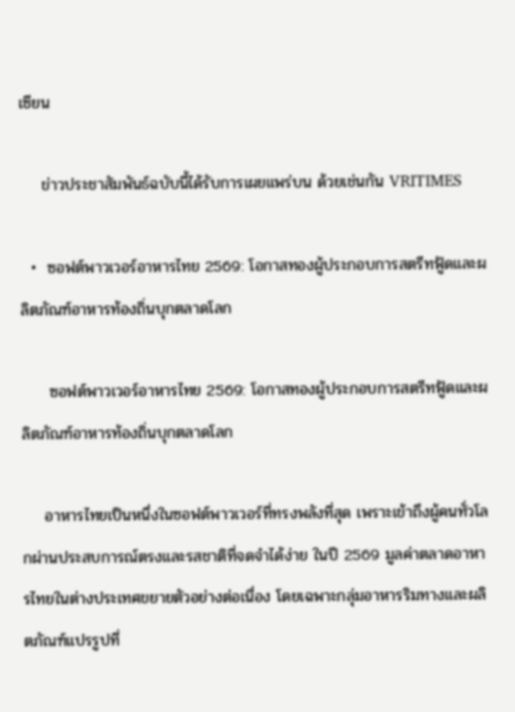เซียน

    ข่าวประชาสัมพันธ์ฉบับนี้ได้รับการเผยแพร่บน ด้วยเช่นกัน VRITIMES

  •  ซอฟต์พาวเวอร์อาหารไทย 2569: โอกาสทองผู้ประกอบการสตรีทฟู้ดและผลิตภัณฑ์อาหารท้องถิ่นบุกตลาดโลก

     ซอฟต์พาวเวอร์อาหารไทย 2569: โอกาสทองผู้ประกอบการสตรีทฟู้ดและผลิตภัณฑ์อาหารท้องถิ่นบุกตลาดโลก

    อาหารไทยเป็นหนึ่งในซอฟต์พาวเวอร์ที่ทรงพลังที่สุด เพราะเข้าถึงผู้คนทั่วโลกผ่านประสบการณ์ตรงและรสชาติที่จดจำได้ง่าย ในปี 2569 มูลค่าตลาดอาหารไทยในต่างประเทศขยายตัวอย่างต่อเนื่อง โดยเฉพาะกลุ่มอาหารริมทางและผลิตภัณฑ์แปรรูปที่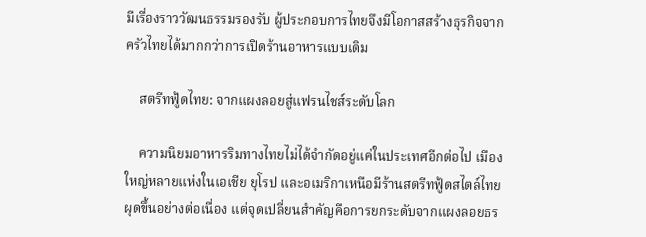มีเรื่องราววัฒนธรรมรองรับ ผู้ประกอบการไทยจึงมีโอกาสสร้างธุรกิจจากครัวไทยได้มากกว่าการเปิดร้านอาหารแบบเดิม

    สตรีทฟู้ดไทย: จากแผงลอยสู่แฟรนไชส์ระดับโลก

    ความนิยมอาหารริมทางไทยไม่ได้จำกัดอยู่แค่ในประเทศอีกต่อไป เมืองใหญ่หลายแห่งในเอเชีย ยุโรป และอเมริกาเหนือมีร้านสตรีทฟู้ดสไตล์ไทยผุดขึ้นอย่างต่อเนื่อง แต่จุดเปลี่ยนสำคัญคือการยกระดับจากแผงลอยธร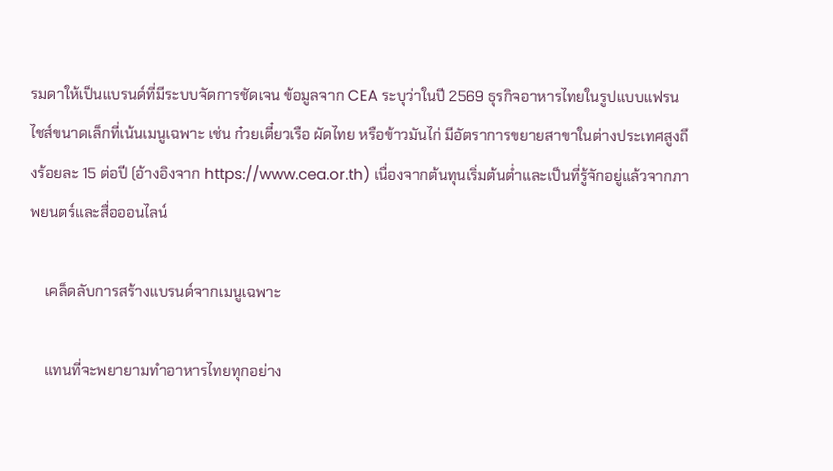รมดาให้เป็นแบรนด์ที่มีระบบจัดการชัดเจน ข้อมูลจาก CEA ระบุว่าในปี 2569 ธุรกิจอาหารไทยในรูปแบบแฟรนไชส์ขนาดเล็กที่เน้นเมนูเฉพาะ เช่น ก๋วยเตี๋ยวเรือ ผัดไทย หรือข้าวมันไก่ มีอัตราการขยายสาขาในต่างประเทศสูงถึงร้อยละ 15 ต่อปี (อ้างอิงจาก https://www.cea.or.th) เนื่องจากต้นทุนเริ่มต้นต่ำและเป็นที่รู้จักอยู่แล้วจากภาพยนตร์และสื่อออนไลน์

    เคล็ดลับการสร้างแบรนด์จากเมนูเฉพาะ

    แทนที่จะพยายามทำอาหารไทยทุกอย่าง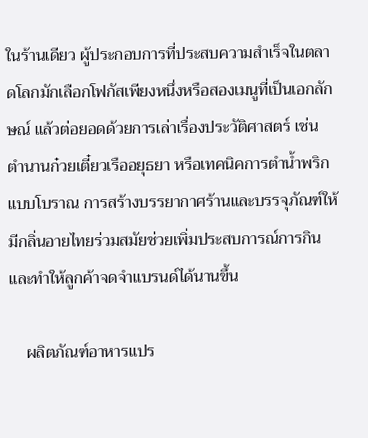ในร้านเดียว ผู้ประกอบการที่ประสบความสำเร็จในตลาดโลกมักเลือกโฟกัสเพียงหนึ่งหรือสองเมนูที่เป็นเอกลักษณ์ แล้วต่อยอดด้วยการเล่าเรื่องประวัติศาสตร์ เช่น ตำนานก๋วยเตี๋ยวเรืออยุธยา หรือเทคนิคการตำน้ำพริกแบบโบราณ การสร้างบรรยากาศร้านและบรรจุภัณฑ์ให้มีกลิ่นอายไทยร่วมสมัยช่วยเพิ่มประสบการณ์การกินและทำให้ลูกค้าจดจำแบรนด์ได้นานขึ้น

    ผลิตภัณฑ์อาหารแปร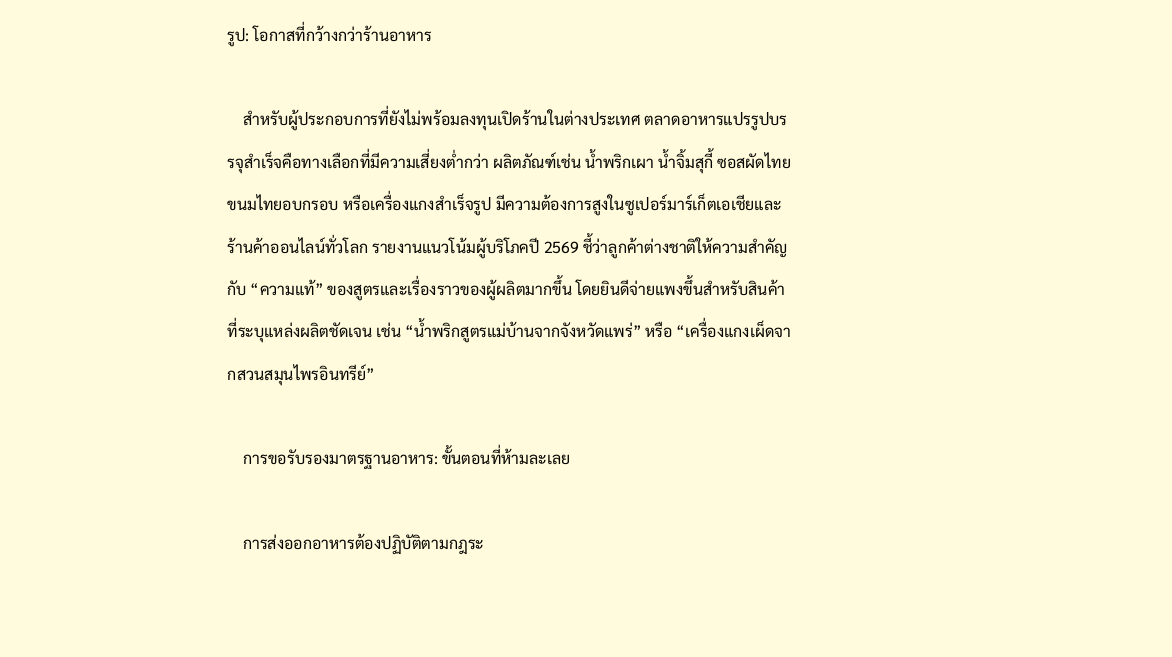รูป: โอกาสที่กว้างกว่าร้านอาหาร

    สำหรับผู้ประกอบการที่ยังไม่พร้อมลงทุนเปิดร้านในต่างประเทศ ตลาดอาหารแปรรูปบรรจุสำเร็จคือทางเลือกที่มีความเสี่ยงต่ำกว่า ผลิตภัณฑ์เช่น น้ำพริกเผา น้ำจิ้มสุกี้ ซอสผัดไทย ขนมไทยอบกรอบ หรือเครื่องแกงสำเร็จรูป มีความต้องการสูงในซูเปอร์มาร์เก็ตเอเชียและร้านค้าออนไลน์ทั่วโลก รายงานแนวโน้มผู้บริโภคปี 2569 ชี้ว่าลูกค้าต่างชาติให้ความสำคัญกับ “ความแท้” ของสูตรและเรื่องราวของผู้ผลิตมากขึ้น โดยยินดีจ่ายแพงขึ้นสำหรับสินค้าที่ระบุแหล่งผลิตชัดเจน เช่น “น้ำพริกสูตรแม่บ้านจากจังหวัดแพร่” หรือ “เครื่องแกงเผ็ดจากสวนสมุนไพรอินทรีย์”

    การขอรับรองมาตรฐานอาหาร: ขั้นตอนที่ห้ามละเลย

    การส่งออกอาหารต้องปฏิบัติตามกฎระ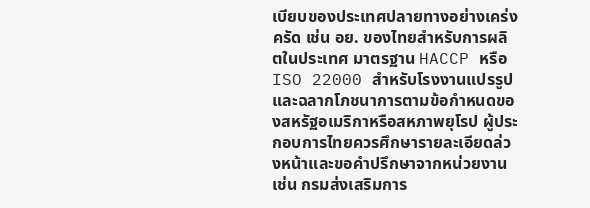เบียบของประเทศปลายทางอย่างเคร่งครัด เช่น อย. ของไทยสำหรับการผลิตในประเทศ มาตรฐาน HACCP หรือ ISO 22000 สำหรับโรงงานแปรรูป และฉลากโภชนาการตามข้อกำหนดของสหรัฐอเมริกาหรือสหภาพยุโรป ผู้ประกอบการไทยควรศึกษารายละเอียดล่วงหน้าและขอคำปรึกษาจากหน่วยงานเช่น กรมส่งเสริมการ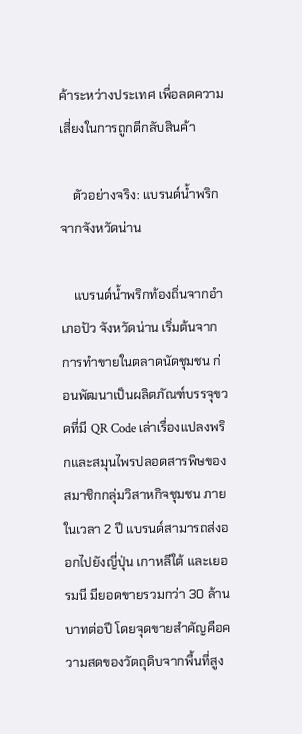ค้าระหว่างประเทศ เพื่อลดความเสี่ยงในการถูกตีกลับสินค้า

    ตัวอย่างจริง: แบรนด์น้ำพริกจากจังหวัดน่าน

    แบรนด์น้ำพริกท้องถิ่นจากอำเภอปัว จังหวัดน่าน เริ่มต้นจากการทำขายในตลาดนัดชุมชน ก่อนพัฒนาเป็นผลิตภัณฑ์บรรจุขวดที่มี QR Code เล่าเรื่องแปลงพริกและสมุนไพรปลอดสารพิษของสมาชิกกลุ่มวิสาหกิจชุมชน ภายในเวลา 2 ปี แบรนด์สามารถส่งออกไปยังญี่ปุ่น เกาหลีใต้ และเยอรมนี มียอดขายรวมกว่า 30 ล้านบาทต่อปี โดยจุดขายสำคัญคือความสดของวัตถุดิบจากพื้นที่สูง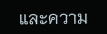และความ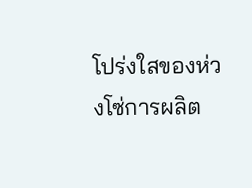โปร่งใสของห่วงโซ่การผลิต